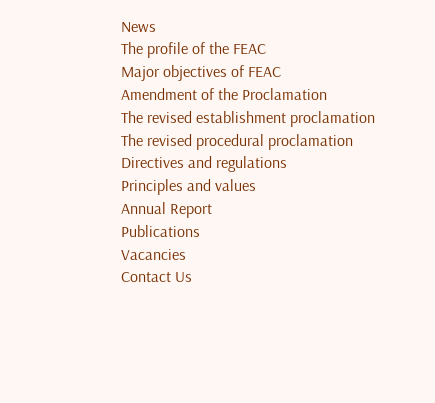News
The profile of the FEAC
Major objectives of FEAC
Amendment of the Proclamation
The revised establishment proclamation
The revised procedural proclamation
Directives and regulations
Principles and values
Annual Report
Publications
Vacancies
Contact Us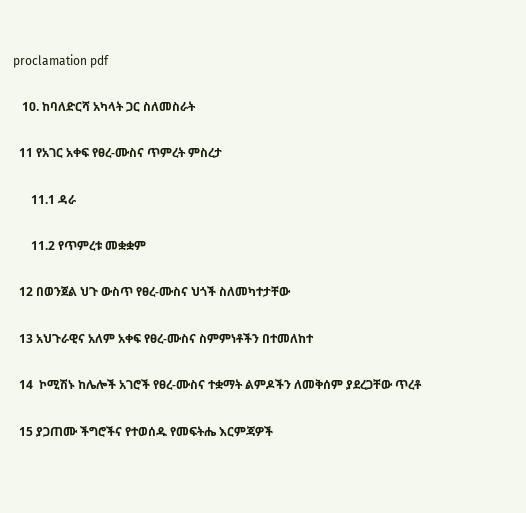proclamation pdf

   10. ከባለድርሻ አካላት ጋር ስለመስራት

  11 የአገር አቀፍ የፀረ-ሙስና ጥምረት ምስረታ

      11.1 ዳራ

      11.2 የጥምረቱ መቋቋም

  12 በወንጀል ህጉ ውስጥ የፀረ-ሙስና ህጎች ስለመካተታቸው

  13 አህጉራዊና አለም አቀፍ የፀረ-ሙስና ስምምነቶችን በተመለከተ

  14  ኮሚሽኑ ከሌሎች አገሮች የፀረ-ሙስና ተቋማት ልምዶችን ለመቅሰም ያደረጋቸው ጥረቶ

  15 ያጋጠሙ ችግሮችና የተወሰዱ የመፍትሔ እርምጃዎች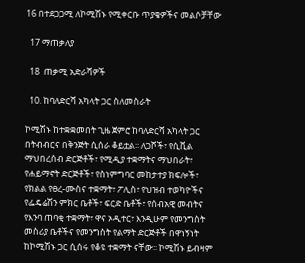16 በተደጋጋሚ ለኮሚሽኑ የሚቀርቡ ጥያቄዎችና መልሶቻቸው

  17 ማጠቃለያ

  18  ጠቃሚ አድራሻዎች

  10. ከባለድርሻ አካላት ጋር ስለመስራት

ኮሚሽኑ ከተቋቋመበት ጊዜ ጀምሮ ከባለድርሻ አካላት ጋር በትብብርና በቅንጅት ሲሰራ ቆይቷል፡፡ ለጋሾች፣ የሲቪል ማህበረሰብ ድርጅቶች፣ የሚዲያ ተቋማትና ማህበራት፣ የሐይማኖት ድርጅቶች፣ የስነምግባር መከታተያ ክፍሎች፣ የክልል የፀረ-ሙስና ተቋማት፣ ፖሊስ፣ የህዝብ ተወካዮችና የፌዴሬሽን ምክር ቤቶች፣ ፍርድ ቤቶች፣ የሰብአዊ መብትና የእንባ ጠባቂ ተቋማት፣ ዋና ኦዲተር፣ እንዲሁም የመንግስት መስሪያ ቤቶችና የመንግስት የልማት ድርጅቶች በዋነኝነት ከኮሚሽኑ ጋር ሲሰሩ የቆዩ ተቋማት ናቸው፡፡ ኮሚሽኑ ይብዛም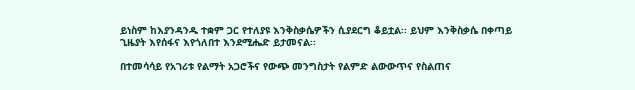ይነስም ከእያንዳንዱ ተቋም ጋር የተለያዩ እንቅስቃሴዎችን ሲያደርግ ቆይቷል፡፡ ይህም እንቅስቃሴ በቀጣይ ጊዜያት እየሰፋና እየጎለበተ እንደሚሔድ ይታመናል፡፡

በተመሳሳይ የአገሪቱ የልማት አጋሮችና የውጭ መንግስታት የልምድ ልውውጥና የስልጠና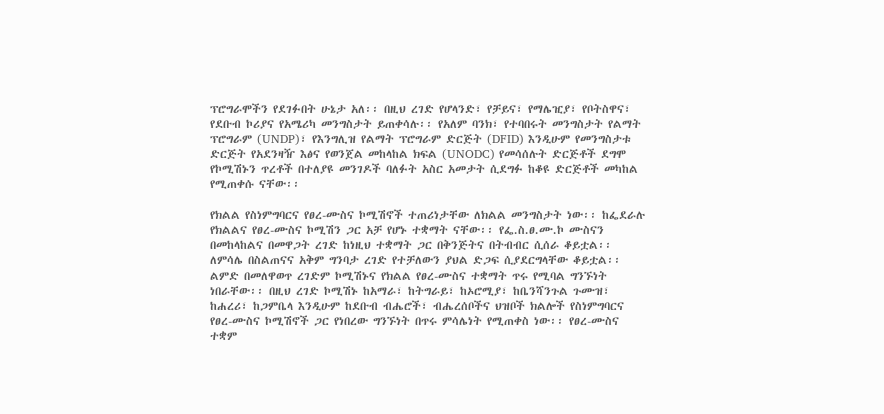ፕሮግራሞችን የደገፉበት ሁኔታ አለ፡፡ በዚህ ረገድ የሆላንድ፣ የቻይና፣ የማሌዢያ፣ የቦትስዋና፣ የደቡብ ኮሪያና የአሜሪካ መንግስታት ይጠቀሳሉ፡፡ የአለም ባንክ፣ የተባበሩት መንግስታት የልማት ፕሮግራም (UNDP)፣ የእንግሊዝ የልማት ፕሮግራም ድርጅት (DFID) እንዲሁም የመንግስታቱ ድርጅት የአደንዛዥ እፅና የወንጀል መከላከል ክፍል (UNODC) የመሳሰሉት ድርጅቶች ደግሞ የኮሚሽኑን ጥረቶች በተለያዩ መንገዶች ባለፉት አስር አመታት ሲደግፉ ከቆዩ ድርጅቶች መካከል የሚጠቀሱ ናቸው፡፡

የክልል የስነምግባርና የፀረ-ሙስና ኮሚሽኖች ተጠሪነታቸው ለክልል መንግስታት ነው፡፡ ከፌደራሉ የክልልና የፀረ-ሙስና ኮሚሽን ጋር አቻ የሆኑ ተቋማት ናቸው፡፡ የፌ.ስ.ፀ.ሙ.ኮ ሙስናን በመከላከልና በመዋጋት ረገድ ከነዚህ ተቋማት ጋር በቅንጅትና በትብብር ሲሰራ ቆይቷል፡፡ ለምሳሌ በስልጠናና አቅም ግንባታ ረገድ የተቻለውን ያህል ድጋፍ ሲያደርግላቸው ቆይቷል፡፡ ልምድ በመለዋወጥ ረገድም ኮሚሽኑና የክልል የፀረ-ሙስና ተቋማት ጥሩ የሚባል ግንኙነት ነበራቸው፡፡ በዚህ ረገድ ኮሚሽኑ ከአማራ፣ ከትግራይ፣ ከኦሮሚያ፣ ከቤንሻንጉል ጉሙዝ፣ ከሐረሪ፣ ከጋምቤላ እንዲሁም ከደቡብ ብሔሮች፣ ብሔረሰቦችና ህዝቦች ክልሎች የስነምግባርና የፀረ-ሙስና ኮሚሽኖች ጋር የነበረው ግንኙነት በጥሩ ምሳሌነት የሚጠቀስ ነው፡፡ የፀረ-ሙስና ተቋም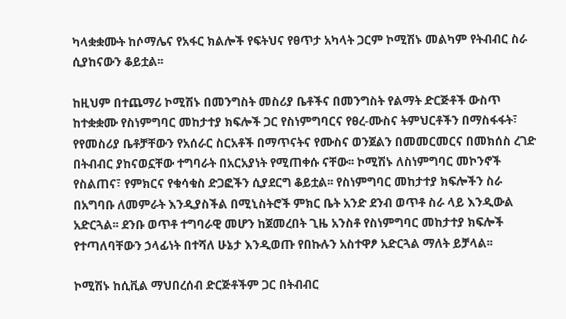ካላቋቋሙት ከሶማሌና የአፋር ክልሎች የፍትህና የፀጥታ አካላት ጋርም ኮሚሽኑ መልካም የትብብር ስራ ሲያከናውን ቆይቷል፡፡

ከዚህም በተጨማሪ ኮሚሽኑ በመንግስት መስሪያ ቤቶችና በመንግስት የልማት ድርጅቶች ውስጥ ከተቋቋሙ የስነምግባር መከታተያ ክፍሎች ጋር የስነምግባርና የፀረ-ሙስና ትምህርቶችን በማስፋፋት፣ የየመስሪያ ቤቶቻቸውን የአሰራር ስርአቶች በማጥናትና የሙስና ወንጀልን በመመርመርና በመክሰስ ረገድ በትብብር ያከናወኗቸው ተግባራት በአርአያነት የሚጠቀሱ ናቸው፡፡ ኮሚሽኑ ለስነምግባር መኮንኖች የስልጠና፣ የምክርና የቁሳቁስ ድጋፎችን ሲያደርግ ቆይቷል፡፡ የስነምግባር መከታተያ ክፍሎችን ስራ በአግባቡ ለመምራት እንዲያስችል በሚኒስትሮች ምክር ቤት አንድ ደንብ ወጥቶ ስራ ላይ እንዲውል አድርጓል፡፡ ደንቡ ወጥቶ ተግባራዊ መሆን ከጀመረበት ጊዜ አንስቶ የስነምግባር መከታተያ ክፍሎች የተጣለባቸውን ኃላፊነት በተሻለ ሁኔታ እንዲወጡ የበኩሉን አስተዋፆ አድርጓል ማለት ይቻላል፡፡

ኮሚሽኑ ከሲቪል ማህበረሰብ ድርጅቶችም ጋር በትብብር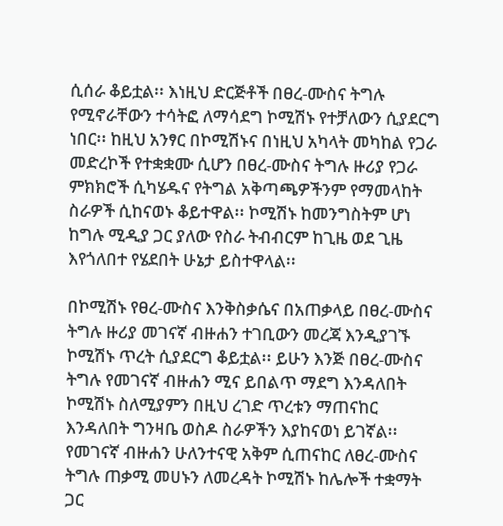ሲሰራ ቆይቷል፡፡ እነዚህ ድርጅቶች በፀረ-ሙስና ትግሉ የሚኖራቸውን ተሳትፎ ለማሳደግ ኮሚሽኑ የተቻለውን ሲያደርግ ነበር፡፡ ከዚህ አንፃር በኮሚሽኑና በነዚህ አካላት መካከል የጋራ መድረኮች የተቋቋሙ ሲሆን በፀረ-ሙስና ትግሉ ዙሪያ የጋራ ምክክሮች ሲካሄዱና የትግል አቅጣጫዎችንም የማመላከት ስራዎች ሲከናወኑ ቆይተዋል፡፡ ኮሚሽኑ ከመንግስትም ሆነ ከግሉ ሚዲያ ጋር ያለው የስራ ትብብርም ከጊዜ ወደ ጊዜ እየጎለበተ የሄደበት ሁኔታ ይስተዋላል፡፡

በኮሚሽኑ የፀረ-ሙስና እንቅስቃሴና በአጠቃላይ በፀረ-ሙስና ትግሉ ዙሪያ መገናኛ ብዙሐን ተገቢውን መረጃ እንዲያገኙ ኮሚሽኑ ጥረት ሲያደርግ ቆይቷል፡፡ ይሁን እንጅ በፀረ-ሙስና ትግሉ የመገናኛ ብዙሐን ሚና ይበልጥ ማደግ እንዳለበት ኮሚሽኑ ስለሚያምን በዚህ ረገድ ጥረቱን ማጠናከር እንዳለበት ግንዛቤ ወስዶ ስራዎችን እያከናወነ ይገኛል፡፡ የመገናኛ ብዙሐን ሁለንተናዊ አቅም ሲጠናከር ለፀረ-ሙስና ትግሉ ጠቃሚ መሀኑን ለመረዳት ኮሚሽኑ ከሌሎች ተቋማት ጋር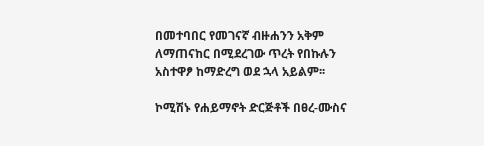በመተባበር የመገናኛ ብዙሐንን አቅም ለማጠናከር በሚደረገው ጥረት የበኩሉን አስተዋፆ ከማድረግ ወደ ኋላ አይልም፡፡

ኮሚሽኑ የሐይማኖት ድርጅቶች በፀረ-ሙስና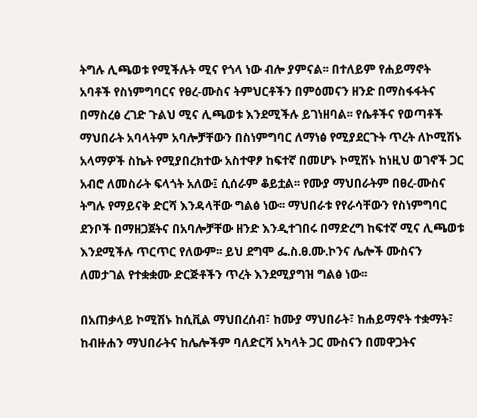ትግሉ ሊጫወቱ የሚችሉት ሚና የጎላ ነው ብሎ ያምናል፡፡ በተለይም የሐይማኖት አባቶች የስነምግባርና የፀረ-ሙስና ትምህርቶችን በምዕመናን ዘንድ በማስፋፋትና በማስረፅ ረገድ ጉልህ ሚና ሊጫወቱ እንደሚችሉ ይገነዘባል፡፡ የሴቶችና የወጣቶች ማህበራት አባላትም አባሎቻቸውን በስነምግባር ለማነፅ የሚያደርጉት ጥረት ለኮሚሽኑ አላማዎች ስኬት የሚያበረክተው አስተዋፆ ከፍተኛ በመሆኑ ኮሚሽኑ ከነዚህ ወገኖች ጋር አብሮ ለመስራት ፍላጎት አለው፤ ሲሰራም ቆይቷል፡፡ የሙያ ማህበራትም በፀረ-ሙስና ትግሉ የማይናቅ ድርሻ እንዳላቸው ግልፅ ነው፡፡ ማህበራቱ የየራሳቸውን የስነምግባር ደንቦች በማዘጋጀትና በአባሎቻቸው ዘንድ እንዲተገበሩ በማድረግ ከፍተኛ ሚና ሊጫወቱ እንደሚችሉ ጥርጥር የለውም፡፡ ይህ ደግሞ ፌ.ስ.ፀ.ሙ.ኮንና ሌሎች ሙስናን ለመታገል የተቋቋሙ ድርጅቶችን ጥረት እንደሚያግዝ ግልፅ ነው፡፡

በአጠቃላይ ኮሚሽኑ ከሲቪል ማህበረሰብ፣ ከሙያ ማህበራት፣ ከሐይማኖት ተቋማት፣ ከብዙሐን ማህበራትና ከሌሎችም ባለድርሻ አካላት ጋር ሙስናን በመዋጋትና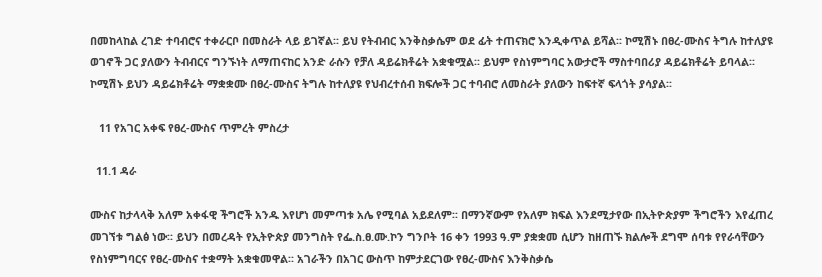በመከላከል ረገድ ተባብሮና ተቀራርቦ በመስራት ላይ ይገኛል፡፡ ይህ የትብብር እንቅስቃሴም ወደ ፊት ተጠናክሮ እንዲቀጥል ይሻል፡፡ ኮሚሽኑ በፀረ-ሙስና ትግሉ ከተለያዩ ወገኖች ጋር ያለውን ትብብርና ግንኙነት ለማጠናከር አንድ ራሱን የቻለ ዳይሬክቶሬት አቋቁሟል፡፡ ይህም የስነምግባር አውታሮች ማስተባበሪያ ዳይሬክቶሬት ይባላል፡፡ ኮሚሽኑ ይህን ዳይሬክቶሬት ማቋቋሙ በፀረ-ሙስና ትግሉ ከተለያዩ የህብረተሰብ ክፍሎች ጋር ተባብሮ ለመስራት ያለውን ከፍተኛ ፍላጎት ያሳያል፡፡

   11 የአገር አቀፍ የፀረ-ሙስና ጥምረት ምስረታ

  11.1 ዳራ

ሙስና ከታላላቅ አለም አቀፋዊ ችግሮች አንዱ እየሆነ መምጣቱ አሌ የሚባል አይደለም፡፡ በማንኛውም የአለም ክፍል እንደሚታየው በኢትዮጵያም ችግሮችን እየፈጠረ መገኘቱ ግልፅ ነው፡፡ ይህን በመረዳት የኢትዮጵያ መንግስት የፌ.ስ.ፀ.ሙ.ኮን ግንቦት 16 ቀን 1993 ዓ.ም ያቋቋመ ሲሆን ከዘጠኙ ክልሎች ደግሞ ሰባቱ የየራሳቸውን የስነምግባርና የፀረ-ሙስና ተቋማት አቋቁመዋል፡፡ አገራችን በአገር ውስጥ ከምታደርገው የፀረ-ሙስና እንቅስቃሴ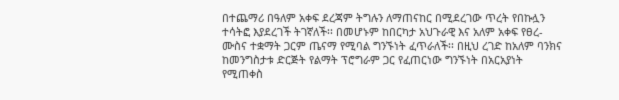በተጨማሪ በዓለም አቀፍ ደረጃም ትግሉን ለማጠናከር በሚደረገው ጥረት የበኩሏን ተሳትፎ እያደረገች ትገኛለች፡፡ በመሆኑም ከበርካታ አህጉራዊ እና አለም አቀፍ የፀረ-ሙስና ተቋማት ጋርም ጤናማ የሚባል ግንኙነት ፈጥራለች፡፡ በዚህ ረገድ ከአለም ባንክና ከመንግስታቱ ድርጅት የልማት ፕሮግራም ጋር የፈጠርነው ግንኙነት በአርአያነት የሚጠቀስ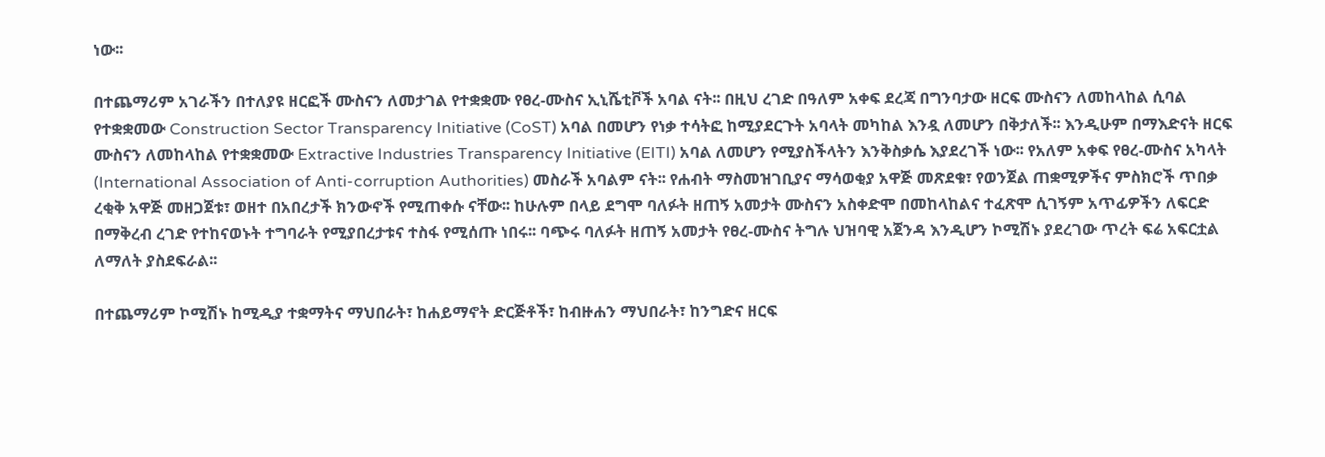ነው፡፡

በተጨማሪም አገራችን በተለያዩ ዘርፎች ሙስናን ለመታገል የተቋቋሙ የፀረ-ሙስና ኢኒሼቲቮች አባል ናት፡፡ በዚህ ረገድ በዓለም አቀፍ ደረጃ በግንባታው ዘርፍ ሙስናን ለመከላከል ሲባል የተቋቋመው Construction Sector Transparency Initiative (CoST) አባል በመሆን የነቃ ተሳትፎ ከሚያደርጉት አባላት መካከል እንዷ ለመሆን በቅታለች፡፡ እንዲሁም በማእድናት ዘርፍ ሙስናን ለመከላከል የተቋቋመው Extractive Industries Transparency Initiative (EITI) አባል ለመሆን የሚያስችላትን እንቅስቃሴ እያደረገች ነው፡፡ የአለም አቀፍ የፀረ-ሙስና አካላት (International Association of Anti-corruption Authorities) መስራች አባልም ናት፡፡ የሐብት ማስመዝገቢያና ማሳወቂያ አዋጅ መጽደቁ፣ የወንጀል ጠቋሚዎችና ምስክሮች ጥበቃ ረቂቅ አዋጅ መዘጋጀቱ፣ ወዘተ በአበረታች ክንውኖች የሚጠቀሱ ናቸው፡፡ ከሁሉም በላይ ደግሞ ባለፉት ዘጠኝ አመታት ሙስናን አስቀድሞ በመከላከልና ተፈጽሞ ሲገኝም አጥፊዎችን ለፍርድ በማቅረብ ረገድ የተከናወኑት ተግባራት የሚያበረታቱና ተስፋ የሚሰጡ ነበሩ፡፡ ባጭሩ ባለፉት ዘጠኝ አመታት የፀረ-ሙስና ትግሉ ህዝባዊ አጀንዳ እንዲሆን ኮሚሽኑ ያደረገው ጥረት ፍሬ አፍርቷል ለማለት ያስደፍራል፡፡

በተጨማሪም ኮሚሽኑ ከሚዲያ ተቋማትና ማህበራት፣ ከሐይማኖት ድርጅቶች፣ ከብዙሐን ማህበራት፣ ከንግድና ዘርፍ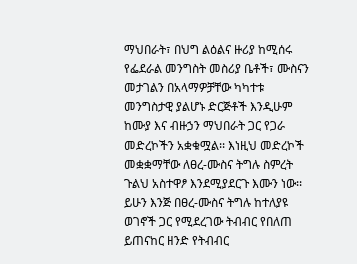ማህበራት፣ በህግ ልዕልና ዙሪያ ከሚሰሩ የፌደራል መንግስት መስሪያ ቤቶች፣ ሙስናን መታገልን በአላማዎቻቸው ካካተቱ መንግስታዊ ያልሆኑ ድርጅቶች እንዲሁም ከሙያ እና ብዙኃን ማህበራት ጋር የጋራ መድረኮችን አቋቁሟል፡፡ እነዚህ መድረኮች መቋቋማቸው ለፀረ-ሙስና ትግሉ ስምረት ጉልህ አስተዋፆ እንደሚያደርጉ እሙን ነው፡፡ ይሁን እንጅ በፀረ-ሙስና ትግሉ ከተለያዩ ወገኖች ጋር የሚደረገው ትብብር የበለጠ ይጠናከር ዘንድ የትብብር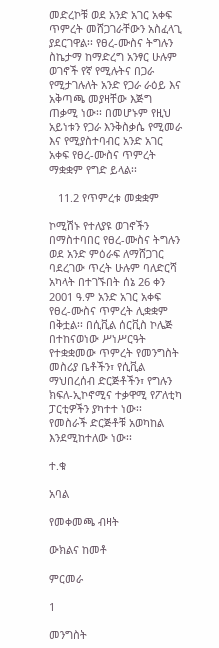መድረኮቹ ወደ አንድ አገር አቀፍ ጥምረት መሸጋገራቸውን አስፈላጊ ያደርገዋል፡፡ የፀረ-ሙስና ትግሉን ስኬታማ ከማድረግ አንፃር ሁሉም ወገኖች የኛ የሚሉትና በጋራ የሚታገሉለት አንድ የጋራ ራዕይ እና አቅጣጫ መያዛቸው እጅግ ጠቃሚ ነው፡፡ በመሆኑም የዚህ አይነቱን የጋራ እንቅስቃሴ የሚመራ እና የሚያስተባብር አንድ አገር አቀፍ የፀረ-ሙስና ጥምረት ማቋቋም የግድ ይላል፡፡

   11.2 የጥምረቱ መቋቋም

ኮሚሽኑ የተለያዩ ወገኖችን በማስተባበር የፀረ-ሙስና ትግሉን ወደ አንድ ምዕራፍ ለማሸጋገር ባደረገው ጥረት ሁሉም ባለድርሻ አካላት በተገኙበት ሰኔ 26 ቀን 2001 ዓ.ም አንድ አገር አቀፍ የፀረ-ሙስና ጥምረት ሊቋቋም በቅቷል፡፡ በሲቪል ሰርቪስ ኮሌጅ በተከናወነው ሥነሥርዓት የተቋቋመው ጥምረት የመንግስት መስሪያ ቤቶችን፣ የሲቪል ማህበረሰብ ድርጅቶችን፣ የግሉን ክፍለ-ኢኮኖሚና ተቃዋሚ የፖለቲካ ፓርቲዎችን ያካተተ ነው፡፡ የመስራች ድርጅቶቹ አወካከል እንደሚከተለው ነው፡፡

ተ.ቁ

አባል

የመቀመጫ ብዛት

ውክልና ከመቶ

ምርመራ

1

መንግስት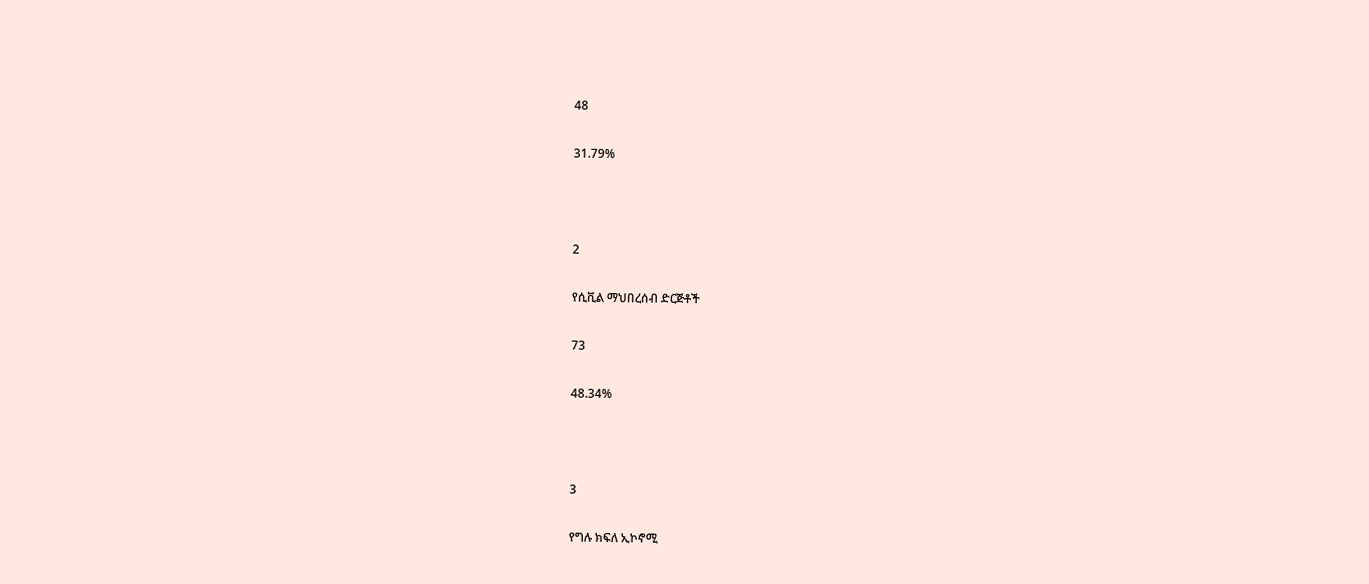48

31.79%



2

የሲቪል ማህበረሰብ ድርጅቶች

73

48.34%



3

የግሉ ክፍለ ኢኮኖሚ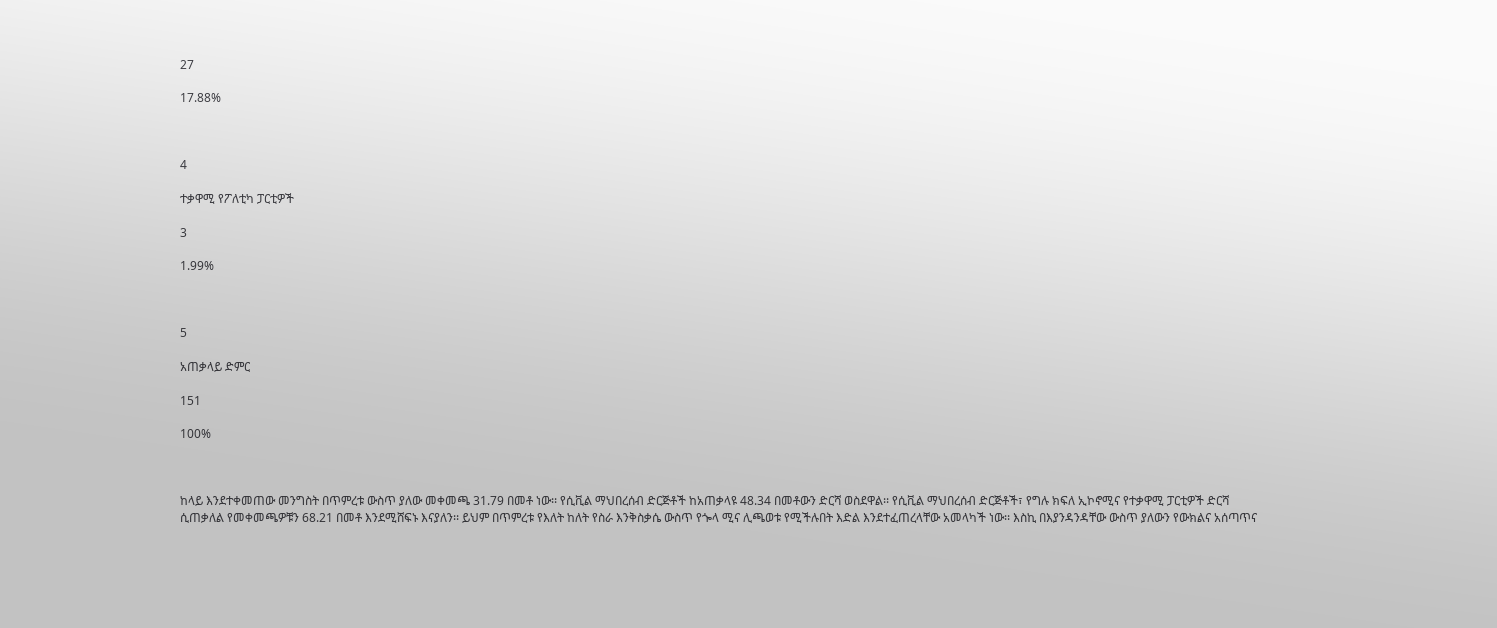27

17.88%



4

ተቃዋሚ የፖለቲካ ፓርቲዎች

3

1.99%



5

አጠቃላይ ድምር

151

100%



ከላይ እንደተቀመጠው መንግስት በጥምረቱ ውስጥ ያለው መቀመጫ 31.79 በመቶ ነው፡፡ የሲቪል ማህበረሰብ ድርጅቶች ከአጠቃላዩ 48.34 በመቶውን ድርሻ ወስደዋል፡፡ የሲቪል ማህበረሰብ ድርጅቶች፣ የግሉ ክፍለ ኢኮኖሚና የተቃዋሚ ፓርቲዎች ድርሻ ሲጠቃለል የመቀመጫዎቹን 68.21 በመቶ እንደሚሸፍኑ እናያለን፡፡ ይህም በጥምረቱ የእለት ከለት የስራ እንቅስቃሴ ውስጥ የጐላ ሚና ሊጫወቱ የሚችሉበት እድል እንደተፈጠረላቸው አመላካች ነው፡፡ እስኪ በእያንዳንዳቸው ውስጥ ያለውን የውክልና አሰጣጥና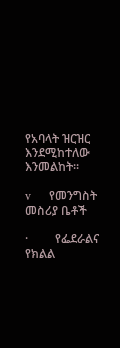የአባላት ዝርዝር እንደሚከተለው እንመልከት፡፡

v      የመንግስት መስሪያ ቤቶች

·         የፌደራልና የክልል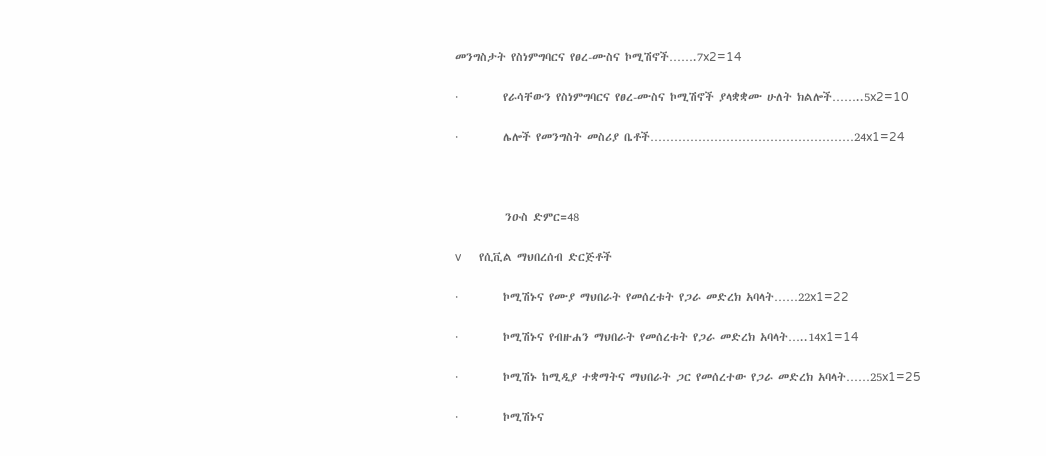መንግስታት የስነምግባርና የፀረ-ሙስና ኮሚሽኖች…….7x2=14

·         የራሳቸውን የስነምግባርና የፀረ-ሙስና ኮሚሽኖች ያላቋቋሙ ሁለት ክልሎች……..5x2=10

·         ሌሎች የመንግስት መስሪያ ቤቶች……………………………………………24x1=24



          ንዑስ ድምር=48

v      የሲቪል ማህበረሰብ ድርጅቶች

·         ኮሚሽኑና የሙያ ማህበራት የመሰረቱት የጋራ መድረክ አባላት……22x1=22

·         ኮሚሽኑና የብዙሐን ማህበራት የመሰረቱት የጋራ መድረክ አባላት…..14x1=14

·         ኮሚሽኑ ከሚዲያ ተቋማትና ማህበራት ጋር የመሰረተው የጋራ መድረክ አባላት……25x1=25

·         ኮሚሽኑና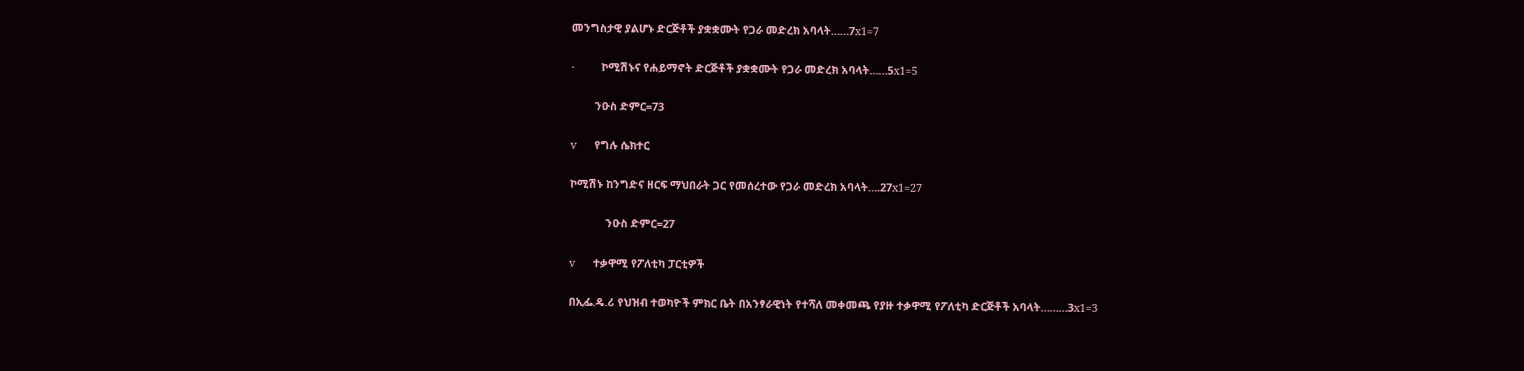መንግስታዊ ያልሆኑ ድርጅቶች ያቋቋሙት የጋራ መድረክ አባላት……7x1=7

·         ኮሚሽኑና የሐይማኖት ድርጅቶች ያቋቋሙት የጋራ መድረክ አባላት……5x1=5

        ንዑስ ድምር=73

v      የግሉ ሴክተር

ኮሚሽኑ ከንግድና ዘርፍ ማህበራት ጋር የመሰረተው የጋራ መድረክ አባላት….27x1=27

            ንዑስ ድምር=27

v      ተቃዋሚ የፖለቲካ ፓርቲዎች

በኢፌ.ዴ.ሪ የህዝብ ተወካዮች ምክር ቤት በአንፃራዊነት የተሻለ መቀመጫ የያዙ ተቃዋሚ የፖለቲካ ድርጅቶች አባላት………3x1=3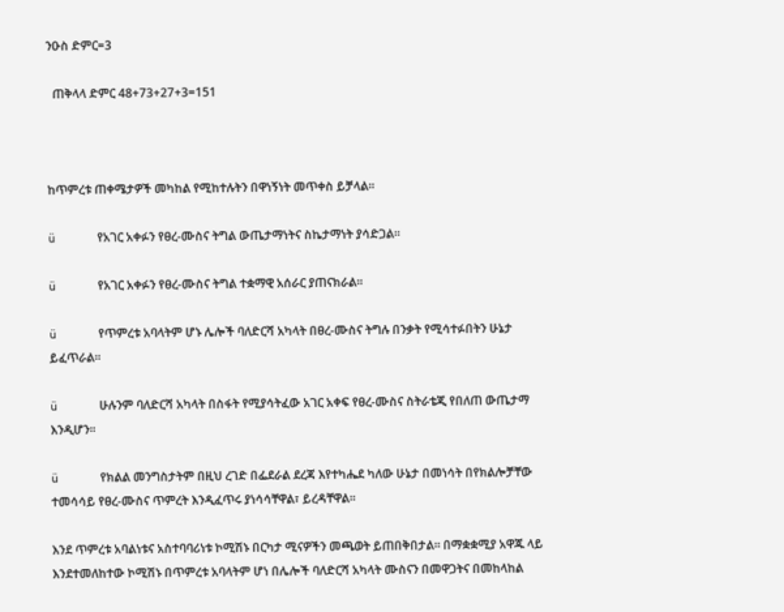ንዑስ ድምር=3

  ጠቅላላ ድምር 48+73+27+3=151



ከጥምረቱ ጠቀሜታዎች መካከል የሚከተሉትን በዋነኝነት መጥቀስ ይቻላል፡፡

ü      የአገር አቀፉን የፀረ-ሙስና ትግል ውጤታማነትና ስኬታማነት ያሳድጋል፡፡

ü      የአገር አቀፉን የፀረ-ሙስና ትግል ተቋማዊ አሰራር ያጠናክራል፡፡

ü      የጥምረቱ አባላትም ሆኑ ሌሎች ባለድርሻ አካላት በፀረ-ሙስና ትግሉ በንቃት የሚሳተፉበትን ሁኔታ ይፈጥራል፡፡

ü      ሁሉንም ባለድርሻ አካላት በስፋት የሚያሳትፈው አገር አቀፍ የፀረ-ሙስና ስትራቴጂ የበለጠ ውጤታማ እንዲሆን፡፡

ü      የክልል መንግስታትም በዚህ ረገድ በፌደራል ደረጃ እየተካሔደ ካለው ሁኔታ በመነሳት በየክልሎቻቸው ተመሳሳይ የፀረ-ሙስና ጥምረት እንዲፈጥሩ ያነሳሳቸዋል፣ ይረዳቸዋል፡፡

እንደ ጥምረቱ አባልነቱና አስተባባሪነቱ ኮሚሽኑ በርካታ ሚናዎችን መጫወት ይጠበቅበታል፡፡ በማቋቋሚያ አዋጁ ላይ እንደተመለከተው ኮሚሽኑ በጥምረቱ አባላትም ሆነ በሌሎች ባለድርሻ አካላት ሙስናን በመዋጋትና በመከላከል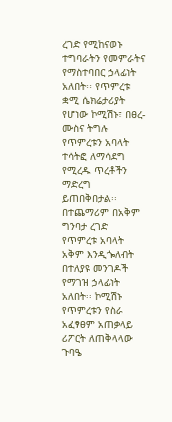ረገድ የሚከናወኑ ተግባራትን የመምራትና የማስተባበር ኃላፊነት አለበት፡፡ የጥምረቱ ቋሚ ሴክሬታሪያት የሆነው ኮሚሽኑ፣ በፀረ-ሙስና ትግሉ የጥምረቱን አባላት ተሳትፎ ለማሳደግ የሚረዱ ጥረቶችን ማድረግ ይጠበቅበታል፡፡ በተጨማሪም በአቅም ግንባታ ረገድ የጥምረቱ አባላት አቅም እንዲጐለብት በተለያዩ መንገዶች የማገዝ ኃላፊነት አለበት፡፡ ኮሚሽኑ የጥምረቱን የስራ አፈፃፀም አጠቃላይ ሪፖርት ለጠቅላላው ጉባዔ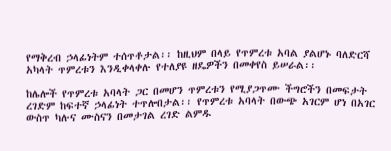የማቅረብ ኃላፊነትም ተሰጥቶታል፡፡ ከዚህም በላይ የጥምረቱ አባል ያልሆኑ ባለድርሻ አካላት ጥምረቱን እንዲቀላቀሉ የተለያዩ ዘዴዎችን በመቀየስ ይሠራል፡፡

ከሌሎች የጥምረቱ አባላት ጋር በመሆን ጥምረቱን የሚያጋጥሙ ችግሮችን በመፍታት ረገድም ከፍተኛ ኃላፊነት ተጥሎበታል፡፡ የጥምረቱ አባላት በውጭ አገርም ሆነ በአገር ውስጥ ካሉና ሙስናን በመታገል ረገድ ልምዱ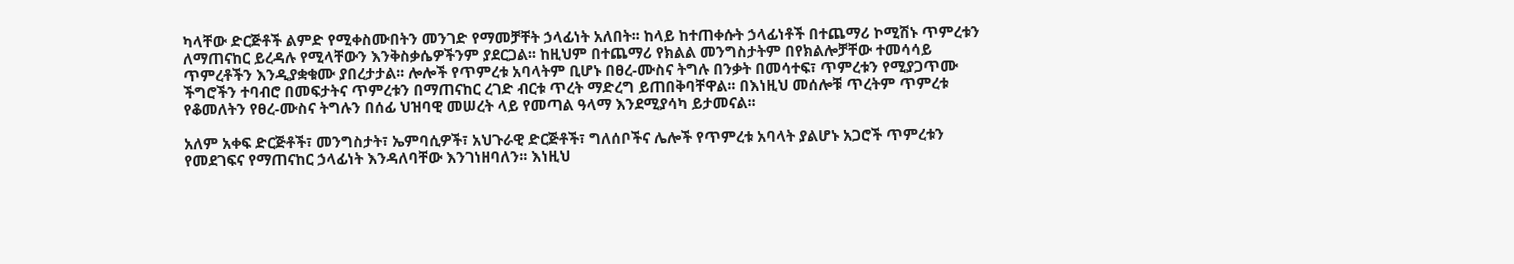ካላቸው ድርጅቶች ልምድ የሚቀስሙበትን መንገድ የማመቻቸት ኃላፊነት አለበት፡፡ ከላይ ከተጠቀሱት ኃላፊነቶች በተጨማሪ ኮሚሽኑ ጥምረቱን ለማጠናከር ይረዳሉ የሚላቸውን እንቅስቃሴዎችንም ያደርጋል፡፡ ከዚህም በተጨማሪ የክልል መንግስታትም በየክልሎቻቸው ተመሳሳይ ጥምረቶችን እንዲያቋቁሙ ያበረታታል፡፡ ሎሎች የጥምረቱ አባላትም ቢሆኑ በፀረ-ሙስና ትግሉ በንቃት በመሳተፍ፣ ጥምረቱን የሚያጋጥሙ ችግሮችን ተባብሮ በመፍታትና ጥምረቱን በማጠናከር ረገድ ብርቱ ጥረት ማድረግ ይጠበቅባቸዋል፡፡ በእነዚህ መሰሎቹ ጥረትም ጥምረቱ የቆመለትን የፀረ-ሙስና ትግሉን በሰፊ ህዝባዊ መሠረት ላይ የመጣል ዓላማ እንደሚያሳካ ይታመናል፡፡

አለም አቀፍ ድርጅቶች፣ መንግስታት፣ ኤምባሲዎች፣ አህጉራዊ ድርጅቶች፣ ግለሰቦችና ሌሎች የጥምረቱ አባላት ያልሆኑ አጋሮች ጥምረቱን የመደገፍና የማጠናከር ኃላፊነት እንዳለባቸው እንገነዘባለን፡፡ እነዚህ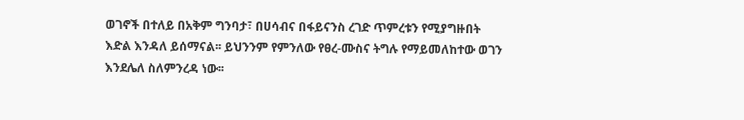ወገኖች በተለይ በአቅም ግንባታ፣ በሀሳብና በፋይናንስ ረገድ ጥምረቱን የሚያግዙበት እድል እንዳለ ይሰማናል፡፡ ይህንንም የምንለው የፀረ-ሙስና ትግሉ የማይመለከተው ወገን እንደሌለ ስለምንረዳ ነው፡፡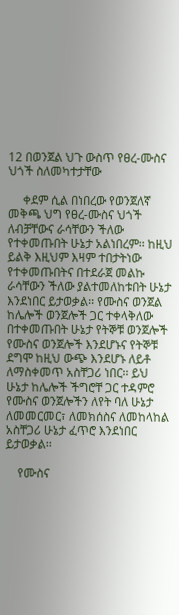12 በወንጀል ህጉ ውስጥ የፀረ-ሙስና ህጎች ስለመካተታቸው

     ቀደም ሲል በነበረው የወንጀለኛ መቅጫ ህግ የፀረ-ሙስና ህጎች ለብቻቸውና ራሳቸውን ችለው የተቀመጡበት ሁኔታ አልነበረም፡፡ ከዚህ ይልቅ እዚህም እዛም ተበታትነው የተቀመጡበትና በተደራጀ መልኩ ራሳቸውን ችለው ያልተመለከቱበት ሁኔታ እንደነበር ይታወቃል፡፡ የሙስና ወንጀል ከሌሎች ወንጀሎች ጋር ተቀላቅለው በተቀመጡበት ሁኔታ የትኞቹ ወንጀሎች የሙስና ወንጀሎች እንደሆኑና የትኞቹ ደግሞ ከዚህ ውጭ እንደሆኑ ለይቶ ለማስቀመጥ አስቸጋሪ ነበር፡፡ ይህ ሁኔታ ከሌሎች ችግሮቸ ጋር ተዳምሮ የሙስና ወንጀሎችን ለየት ባለ ሁኔታ ለመመርመር፣ ለመክሰስና ለመከላከል አስቸጋሪ ሁኔታ ፈጥሮ እንደነበር ይታወቃል፡፡

    የሙስና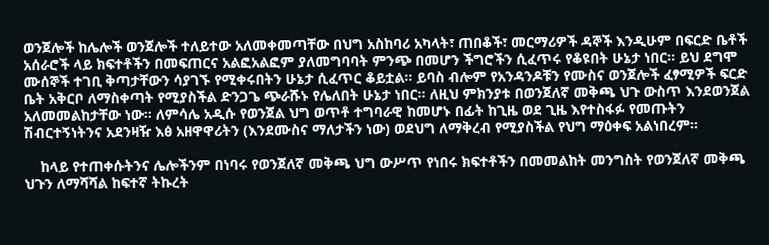ወንጀሎች ከሌሎች ወንጀሎች ተለይተው አለመቀመጣቸው በህግ አስከባሪ አካላት፣ ጠበቆች፣ መርማሪዎች ዳኞች እንዲሁም በፍርድ ቤቶች አሰራሮች ላይ ክፍተቶችን በመፍጠርና አልፎአልፎም ያለመግባባት ምንጭ በመሆን ችግሮችን ሲፈጥሩ የቆዩበት ሁኔታ ነበር፡፡ ይህ ደግሞ ሙሰኞች ተገቢ ቅጣታቸውን ሳያገኙ የሚቀሩበትን ሁኔታ ሲፈጥር ቆይቷል፡፡ ይባስ ብሎም የአንዳንዶቹን የሙስና ወንጀሎች ፈፃሚዎች ፍርድ ቤት አቅርቦ ለማስቀጣት የሚያስችል ድንጋጌ ጭራሹኑ የሌለበት ሁኔታ ነበር፡፡ ለዚህ ምክንያቱ በወንጀለኛ መቅጫ ህጉ ውስጥ እንደወንጀል አለመመልከታቸው ነው፡፡ ለምሳሌ አዲሱ የወንጀል ህግ ወጥቶ ተግባራዊ ከመሆኑ በፊት ከጊዜ ወደ ጊዜ እየተስፋፉ የመጡትን ሽብርተኝነትንና አደንዛዥ እፅ አዘዋዋሪትን (እንደሙስና ማለታችን ነው) ወደህግ ለማቅረብ የሚያስችል የህግ ማዕቀፍ አልነበረም፡፡

    ከላይ የተጠቀሱትንና ሌሎችንም በነባሩ የወንጀለኛ መቅጫ ህግ ውሥጥ የነበሩ ክፍተቶችን በመመልከት መንግስት የወንጀለኛ መቅጫ ህጉን ለማሻሻል ከፍተኛ ትኩረት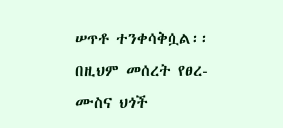ሠጥቶ ተንቀሳቅሷል፡፡ በዚህም መሰረት የፀረ-ሙስና ህጎች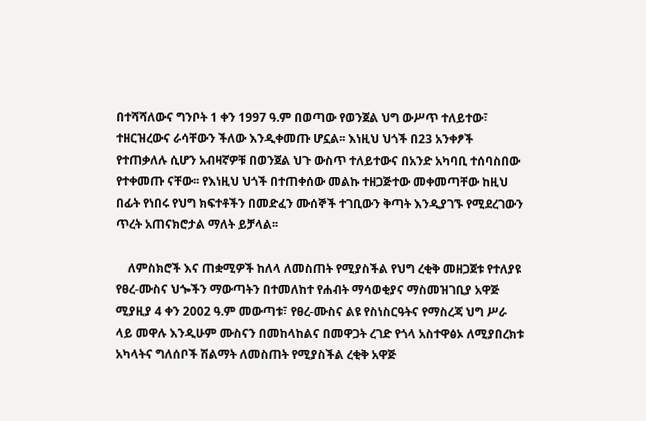በተሻሻለውና ግንቦት 1 ቀን 1997 ዓ.ም በወጣው የወንጀል ህግ ውሥጥ ተለይተው፣ ተዘርዝረውና ራሳቸውን ችለው እንዲቀመጡ ሆኗል፡፡ እነዚህ ህጎች በ23 አንቀፆች የተጠቃለሉ ሲሆን አብዛኛዎቹ በወንጀል ህጉ ውስጥ ተለይተውና በአንድ አካባቢ ተሰባስበው የተቀመጡ ናቸው፡፡ የእነዚህ ህጎች በተጠቀሰው መልኩ ተዘጋጅተው መቀመጣቸው ከዚህ በፊት የነበሩ የህግ ክፍተቶችን በመድፈን ሙሰኞች ተገቢውን ቅጣት እንዲያገኙ የሚደረገውን ጥረት አጠናክሮታል ማለት ይቻላል፡፡

    ለምስክሮች እና ጠቋሚዎች ከለላ ለመስጠት የሚያስችል የህግ ረቂቅ መዘጋጀቱ የተለያዩ የፀረ-ሙስና ህጐችን ማውጣትን በተመለከተ የሐብት ማሳወቂያና ማስመዝገቢያ አዋጅ ሚያዚያ 4 ቀን 2002 ዓ.ም መውጣቱ፣ የፀረ-ሙስና ልዩ የስነስርዓትና የማስረጃ ህግ ሥራ ላይ መዋሉ እንዲሁም ሙስናን በመከላከልና በመዋጋት ረገድ የጎላ አስተዋፅኦ ለሚያበረክቱ አካላትና ግለሰቦች ሽልማት ለመስጠት የሚያስችል ረቂቅ አዋጅ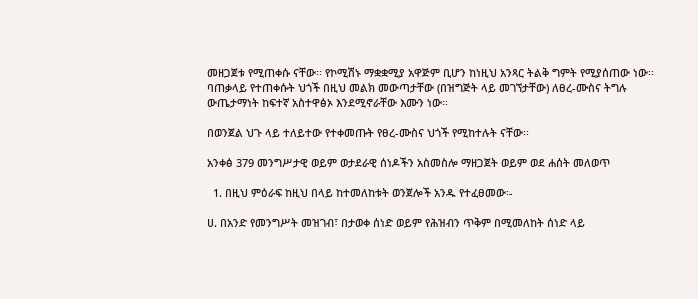መዘጋጀቱ የሚጠቀሱ ናቸው፡፡ የኮሚሽኑ ማቋቋሚያ አዋጅም ቢሆን ከነዚህ አንጻር ትልቅ ግምት የሚያሰጠው ነው፡፡ ባጠቃላይ የተጠቀሱት ህጎች በዚህ መልክ መውጣታቸው (በዝግጅት ላይ መገኘታቸው) ለፀረ-ሙስና ትግሉ ውጤታማነት ከፍተኛ አስተዋፅኦ እንደሚኖራቸው እሙን ነው፡፡

በወንጀል ህጉ ላይ ተለይተው የተቀመጡት የፀረ-ሙስና ህጎች የሚከተሉት ናቸው፡፡

አንቀፅ 379 መንግሥታዊ ወይም ወታደራዊ ሰነዶችን አስመስሎ ማዘጋጀት ወይም ወደ ሐሰት መለወጥ

  1. በዚህ ምዕራፍ ከዚህ በላይ ከተመለከቱት ወንጀሎች አንዱ የተፈፀመው፡-

ሀ. በአንድ የመንግሥት መዝገብ፣ በታወቀ ሰነድ ወይም የሕዝብን ጥቅም በሚመለከት ሰነድ ላይ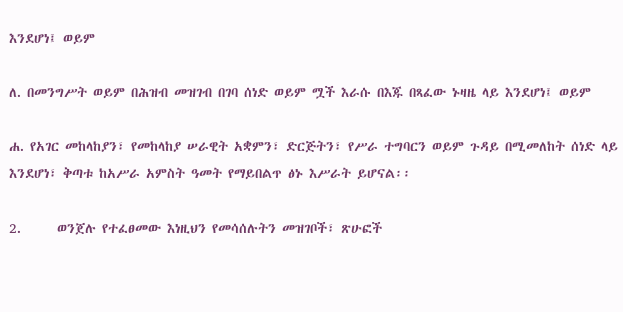እንደሆነ፤ ወይም

ለ. በመንግሥት ወይም በሕዝብ መዝገብ በገባ ሰነድ ወይም ሟች እራሱ በእጁ በጻፈው ኑዛዜ ላይ እንደሆነ፤ ወይም

ሐ. የአገር መከላከያን፣ የመከላከያ ሠራዊት አቋምን፣ ድርጅትን፣ የሥራ ተግባርን ወይም ጉዳይ በሚመለከት ሰነድ ላይ እንደሆነ፣ ቅጣቱ ከአሥራ አምስት ዓመት የማይበልጥ ፅኑ እሥራት ይሆናል፡፡

2.      ወንጀሉ የተፈፀመው እነዚህን የመሳሰሉትን መዝገቦች፣ ጽሁፎች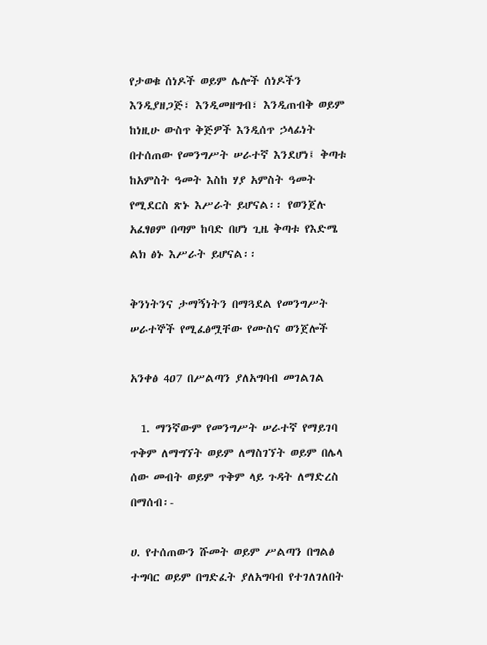የታወቁ ሰነዶች ወይም ሌሎች ሰነዶችን እንዲያዘጋጅ፣ እንዲመዘግብ፣ እንዲጠብቅ ወይም ከነዚሁ ውስጥ ቅጅዎች እንዲሰጥ ኃላፊነት በተሰጠው የመንግሥት ሠራተኛ እንደሆነ፤ ቅጣቱ ከአምስት ዓመት እስከ ሃያ አምስት ዓመት የሚደርስ ጽኑ እሥራት ይሆናል፡፡ የወንጀሉ አፈፃፀም በጣም ከባድ በሆነ ጊዜ ቅጣቱ የእድሜ ልክ ፅኑ እሥራት ይሆናል፡፡

ቅንነትንና ታማኝነትን በማጓደል የመንግሥት ሠራተኞች የሚፈፅሟቸው የሙስና ወንጀሎች

አንቀፅ 4ዐ7 በሥልጣን ያለአግባብ መገልገል

  1. ማንኛውም የመንግሥት ሠራተኛ የማይገባ ጥቅም ለማግኘት ወይም ለማስገኘት ወይም በሌላ ሰው መብት ወይም ጥቅም ላይ ጉዳት ለማድረስ በማሰብ፡-

ሀ. የተሰጠውን ሹመት ወይም ሥልጣን በግልፅ ተግባር ወይም በግድፈት ያለአግባብ የተገለገለበት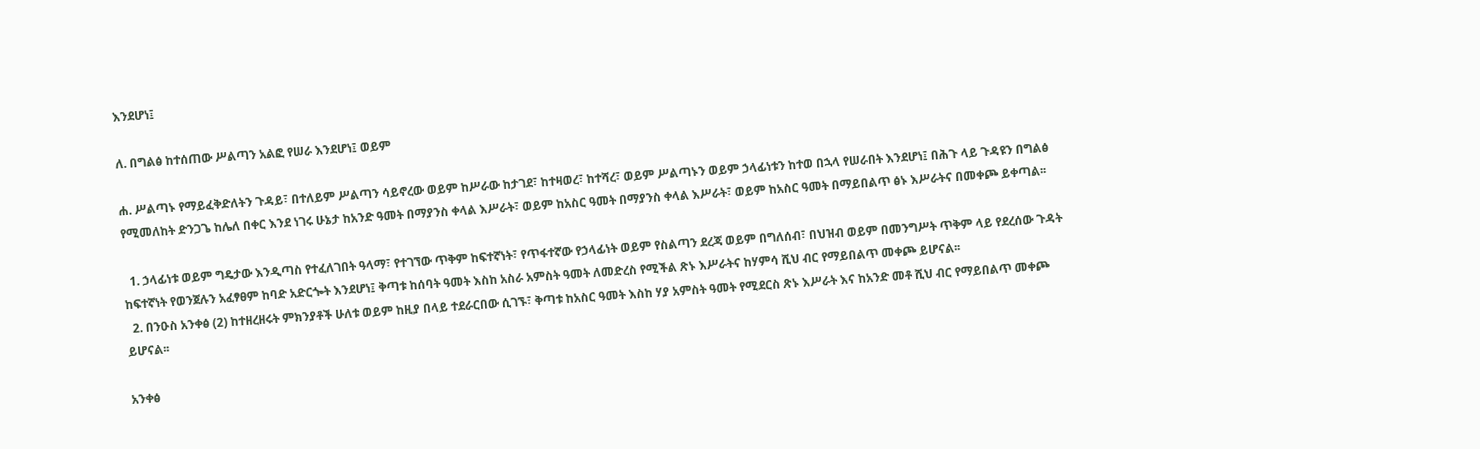እንደሆነ፤

ለ. በግልፅ ከተሰጠው ሥልጣን አልፎ የሠራ እንደሆነ፤ ወይም

ሐ. ሥልጣኑ የማይፈቅድለትን ጉዳይ፣ በተለይም ሥልጣን ሳይኖረው ወይም ከሥራው ከታገደ፣ ከተዛወረ፣ ከተሻረ፣ ወይም ሥልጣኑን ወይም ኃላፊነቱን ከተወ በኋላ የሠራበት እንደሆነ፤ በሕጉ ላይ ጉዳዩን በግልፅ የሚመለከት ድንጋጌ ከሌለ በቀር እንደ ነገሩ ሁኔታ ከአንድ ዓመት በማያንስ ቀላል እሥራት፣ ወይም ከአስር ዓመት በማያንስ ቀላል እሥራት፣ ወይም ከአስር ዓመት በማይበልጥ ፅኑ እሥራትና በመቀጮ ይቀጣል፡፡

  1. ኃላፊነቱ ወይም ግዴታው እንዲጣስ የተፈለገበት ዓላማ፣ የተገኘው ጥቅም ከፍተኛነት፣ የጥፋተኛው የኃላፊነት ወይም የስልጣን ደረጃ ወይም በግለሰብ፣ በህዝብ ወይም በመንግሥት ጥቅም ላይ የደረሰው ጉዳት ከፍተኛነት የወንጀሉን አፈፃፀም ከባድ አድርጐት እንደሆነ፤ ቅጣቱ ከሰባት ዓመት እስከ አስራ አምስት ዓመት ለመድረስ የሚችል ጽኑ እሥራትና ከሃምሳ ሺህ ብር የማይበልጥ መቀጮ ይሆናል፡፡
  2. በንዑስ አንቀፅ (2) ከተዘረዘሩት ምክንያቶች ሁለቱ ወይም ከዚያ በላይ ተደራርበው ሲገኙ፣ ቅጣቱ ከአስር ዓመት እስከ ሃያ አምስት ዓመት የሚደርስ ጽኑ እሥራት እና ከአንድ መቶ ሺህ ብር የማይበልጥ መቀጮ ይሆናል፡፡

አንቀፅ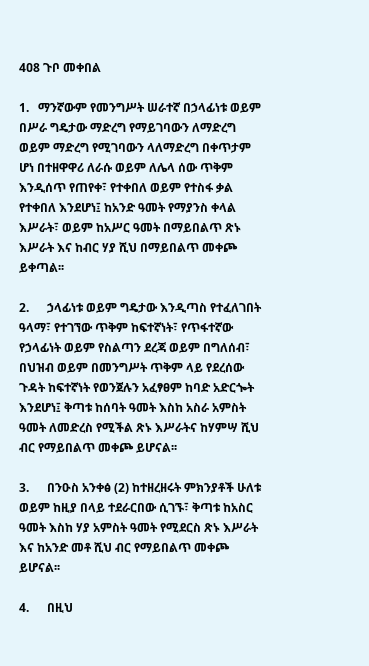4ዐ8 ጉቦ መቀበል

1.   ማንኛውም የመንግሥት ሠራተኛ በኃላፊነቱ ወይም በሥራ ግዴታው ማድረግ የማይገባውን ለማድረግ ወይም ማድረግ የሚገባውን ላለማድረግ በቀጥታም ሆነ በተዘዋዋሪ ለራሱ ወይም ለሌላ ሰው ጥቅም እንዲሰጥ የጠየቀ፣ የተቀበለ ወይም የተስፋ ቃል የተቀበለ እንደሆነ፤ ከአንድ ዓመት የማያንስ ቀላል እሥራት፣ ወይም ከአሥር ዓመት በማይበልጥ ጽኑ እሥራት እና ከብር ሃያ ሺህ በማይበልጥ መቀጮ ይቀጣል፡፡

2.      ኃላፊነቱ ወይም ግዴታው እንዲጣስ የተፈለገበት ዓላማ፣ የተገኘው ጥቅም ከፍተኛነት፣ የጥፋተኛው የኃላፊነት ወይም የስልጣን ደረጃ ወይም በግለሰብ፣ በህዝብ ወይም በመንግሥት ጥቅም ላይ የደረሰው ጉዳት ከፍተኛነት የወንጀሉን አፈፃፀም ከባድ አድርጐት እንደሆነ፤ ቅጣቱ ከሰባት ዓመት እስከ አስራ አምስት ዓመት ለመድረስ የሚችል ጽኑ እሥራትና ከሃምሣ ሺህ ብር የማይበልጥ መቀጮ ይሆናል፡፡

3.      በንዑስ አንቀፅ (2) ከተዘረዘሩት ምክንያቶች ሁለቱ ወይም ከዚያ በላይ ተደራርበው ሲገኙ፣ ቅጣቱ ከአስር ዓመት እስከ ሃያ አምስት ዓመት የሚደርስ ጽኑ እሥራት እና ከአንድ መቶ ሺህ ብር የማይበልጥ መቀጮ ይሆናል፡፡

4.      በዚህ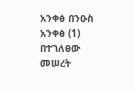አንቀፅ በንዑስ አንቀፅ (1) በተገለፀው መሠረት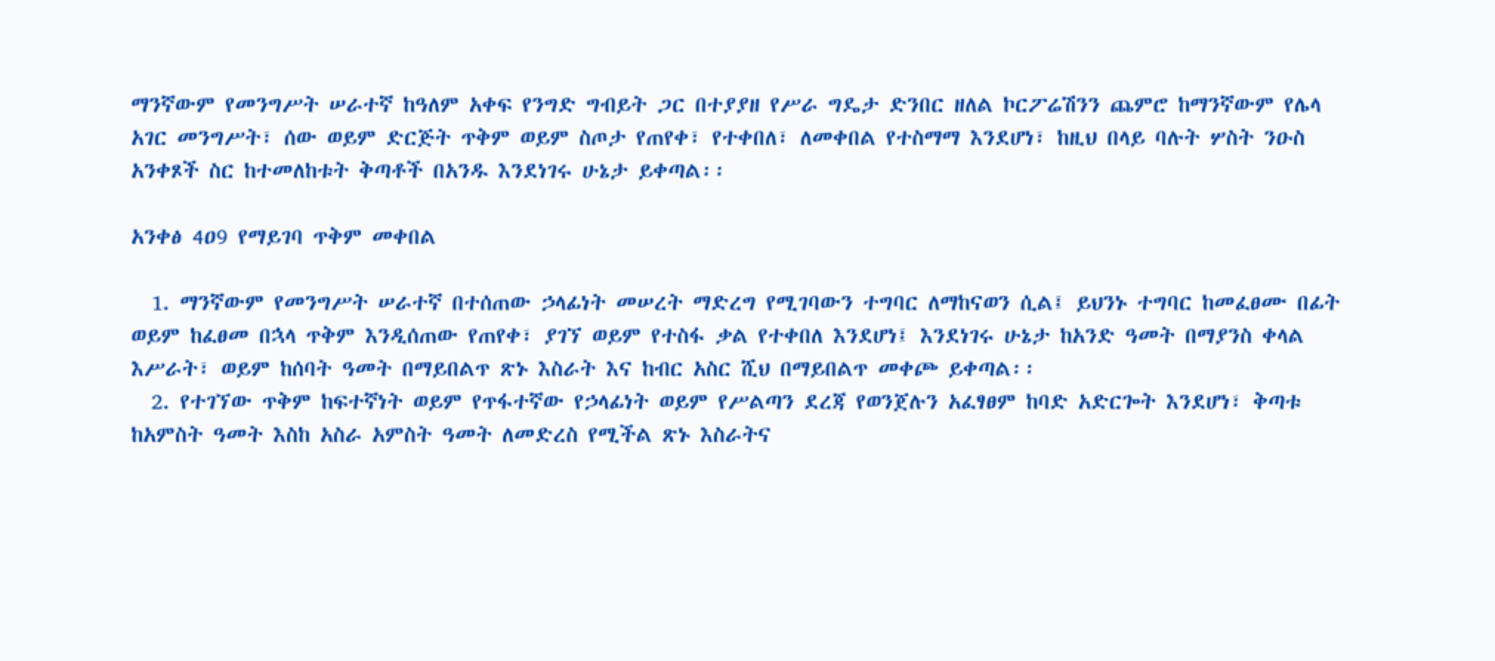ማንኛውም የመንግሥት ሠራተኛ ከዓለም አቀፍ የንግድ ግብይት ጋር በተያያዘ የሥራ ግዴታ ድንበር ዘለል ኮርፖሬሽንን ጨምሮ ከማንኛውም የሌላ አገር መንግሥት፣ ሰው ወይም ድርጅት ጥቅም ወይም ስጦታ የጠየቀ፣ የተቀበለ፣ ለመቀበል የተስማማ እንደሆነ፣ ከዚህ በላይ ባሉት ሦስት ንዑስ አንቀጾች ስር ከተመለከቱት ቅጣቶች በአንዱ እንደነገሩ ሁኔታ ይቀጣል፡፡

አንቀፅ 4ዐ9 የማይገባ ጥቅም መቀበል

  1. ማንኛውም የመንግሥት ሠራተኛ በተሰጠው ኃላፊነት መሠረት ማድረግ የሚገባውን ተግባር ለማከናወን ሲል፤ ይህንኑ ተግባር ከመፈፀሙ በፊት ወይም ከፈፀመ በኋላ ጥቅም እንዲሰጠው የጠየቀ፣ ያገኘ ወይም የተስፋ ቃል የተቀበለ እንደሆነ፤ እንደነገሩ ሁኔታ ከአንድ ዓመት በማያንስ ቀላል እሥራት፣ ወይም ከሰባት ዓመት በማይበልጥ ጽኑ እስራት እና ከብር አስር ሺህ በማይበልጥ መቀጮ ይቀጣል፡፡
  2. የተገኘው ጥቅም ከፍተኛነት ወይም የጥፋተኛው የኃላፊነት ወይም የሥልጣን ደረጃ የወንጀሉን አፈፃፀም ከባድ አድርጐት እንደሆነ፣ ቅጣቱ ከአምስት ዓመት እስከ አስራ አምስት ዓመት ለመድረስ የሚችል ጽኑ እስራትና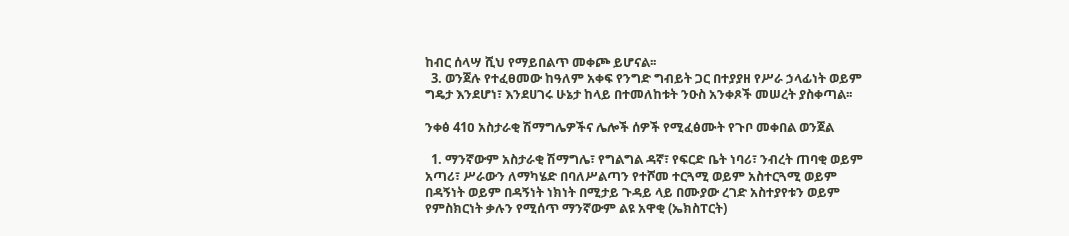ከብር ሰላሣ ሺህ የማይበልጥ መቀጮ ይሆናል፡፡
  3. ወንጀሉ የተፈፀመው ከዓለም አቀፍ የንግድ ግብይት ጋር በተያያዘ የሥራ ኃላፊነት ወይም ግዴታ እንደሆነ፣ እንደሀገሩ ሁኔታ ከላይ በተመለከቱት ንዑስ አንቀጾች መሠረት ያስቀጣል፡፡

ንቀፅ 41ዐ አስታራቂ ሽማግሌዎችና ሌሎች ሰዎች የሚፈፅሙት የጉቦ መቀበል ወንጀል

  1. ማንኛውም አስታራቂ ሽማግሌ፣ የግልግል ዳኛ፣ የፍርድ ቤት ነባሪ፣ ንብረት ጠባቂ ወይም አጣሪ፣ ሥራውን ለማካሄድ በባለሥልጣን የተሾመ ተርጓሚ ወይም አስተርጓሚ ወይም በዳኝነት ወይም በዳኝነት ነክነት በሚታይ ጉዳይ ላይ በሙያው ረገድ አስተያየቱን ወይም የምስክርነት ቃሉን የሚሰጥ ማንኛውም ልዩ አዋቂ (ኤክስፐርት)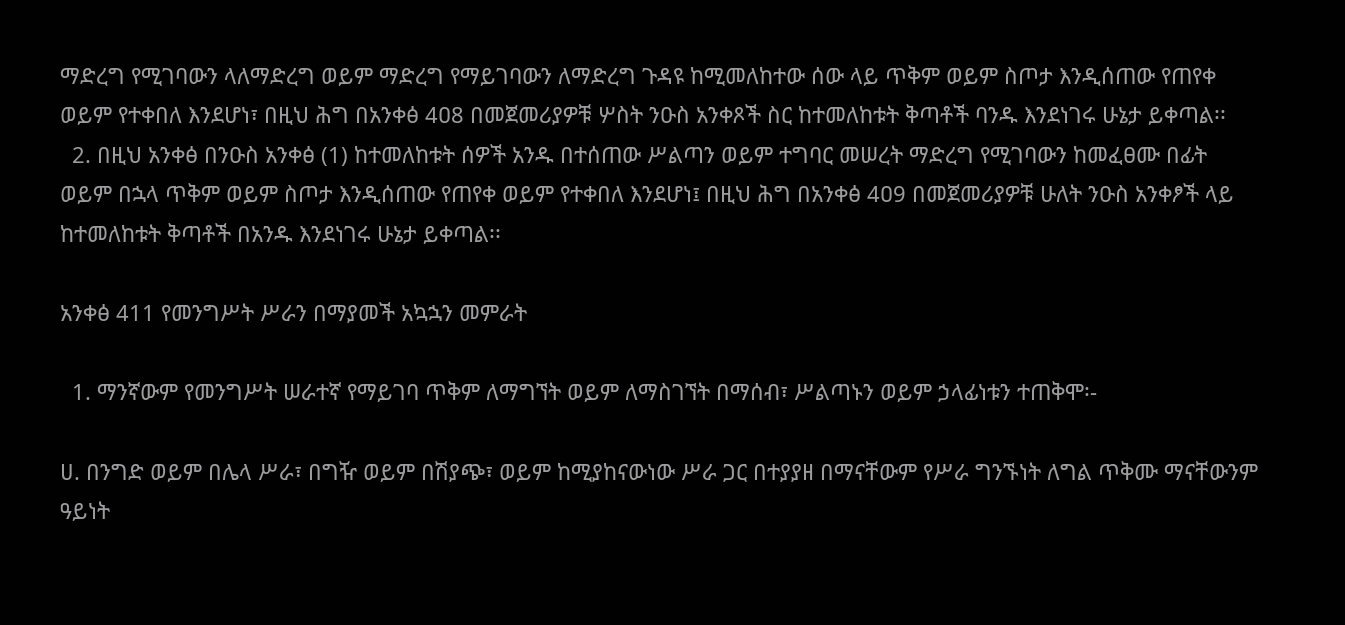ማድረግ የሚገባውን ላለማድረግ ወይም ማድረግ የማይገባውን ለማድረግ ጉዳዩ ከሚመለከተው ሰው ላይ ጥቅም ወይም ስጦታ እንዲሰጠው የጠየቀ ወይም የተቀበለ እንደሆነ፣ በዚህ ሕግ በአንቀፅ 4ዐ8 በመጀመሪያዎቹ ሦስት ንዑስ አንቀጾች ስር ከተመለከቱት ቅጣቶች ባንዱ እንደነገሩ ሁኔታ ይቀጣል፡፡
  2. በዚህ አንቀፅ በንዑስ አንቀፅ (1) ከተመለከቱት ሰዎች አንዱ በተሰጠው ሥልጣን ወይም ተግባር መሠረት ማድረግ የሚገባውን ከመፈፀሙ በፊት ወይም በኋላ ጥቅም ወይም ስጦታ እንዲሰጠው የጠየቀ ወይም የተቀበለ እንደሆነ፤ በዚህ ሕግ በአንቀፅ 4ዐ9 በመጀመሪያዎቹ ሁለት ንዑስ አንቀፆች ላይ ከተመለከቱት ቅጣቶች በአንዱ እንደነገሩ ሁኔታ ይቀጣል፡፡

አንቀፅ 411 የመንግሥት ሥራን በማያመች አኳኋን መምራት

  1. ማንኛውም የመንግሥት ሠራተኛ የማይገባ ጥቅም ለማግኘት ወይም ለማስገኘት በማሰብ፣ ሥልጣኑን ወይም ኃላፊነቱን ተጠቅሞ፡-

ሀ. በንግድ ወይም በሌላ ሥራ፣ በግዥ ወይም በሽያጭ፣ ወይም ከሚያከናውነው ሥራ ጋር በተያያዘ በማናቸውም የሥራ ግንኙነት ለግል ጥቅሙ ማናቸውንም ዓይነት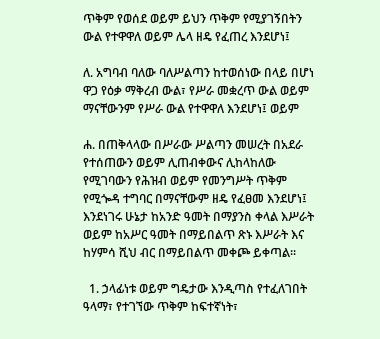ጥቅም የወሰደ ወይም ይህን ጥቅም የሚያገኝበትን ውል የተዋዋለ ወይም ሌላ ዘዴ የፈጠረ እንደሆነ፤

ለ. አግባብ ባለው ባለሥልጣን ከተወሰነው በላይ በሆነ ዋጋ የዕቃ ማቅረብ ውል፣ የሥራ መቋረጥ ውል ወይም ማናቸውንም የሥራ ውል የተዋዋለ እንደሆነ፤ ወይም

ሐ. በጠቅላላው በሥራው ሥልጣን መሠረት በአደራ የተሰጠውን ወይም ሊጠብቀውና ሊከላከለው የሚገባውን የሕዝብ ወይም የመንግሥት ጥቅም የሚጐዳ ተግባር በማናቸውም ዘዴ የፈፀመ እንደሆነ፤ እንደነገሩ ሁኔታ ከአንድ ዓመት በማያንስ ቀላል እሥራት ወይም ከአሥር ዓመት በማይበልጥ ጽኑ እሥራት እና ከሃምሳ ሺህ ብር በማይበልጥ መቀጮ ይቀጣል፡፡

  1. ኃላፊነቱ ወይም ግዴታው እንዲጣስ የተፈለገበት ዓላማ፣ የተገኘው ጥቅም ከፍተኛነት፣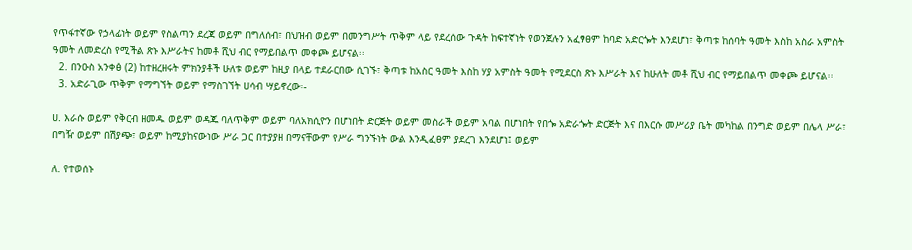የጥፋተኛው የኃላፊነት ወይም የስልጣን ደረጃ ወይም በግለሰብ፣ በህዝብ ወይም በመንግሥት ጥቅም ላይ የደረሰው ጉዳት ከፍተኛነት የወንጀሉን አፈፃፀም ከባድ አድርጐት እንደሆነ፣ ቅጣቱ ከሰባት ዓመት እስከ አስራ አምስት ዓመት ለመድረስ የሚችል ጽኑ እሥራትና ከመቶ ሺህ ብር የማይበልጥ መቀጮ ይሆናል፡፡
  2. በንዑስ አንቀፅ (2) ከተዘረዘሩት ምክንያቶች ሁለቱ ወይም ከዚያ በላይ ተደራርበው ሲገኙ፣ ቅጣቱ ከአስር ዓመት እስከ ሃያ አምስት ዓመት የሚደርስ ጽኑ እሥራት እና ከሁለት መቶ ሺህ ብር የማይበልጥ መቀጮ ይሆናል፡፡
  3. አድራጊው ጥቅም የማግኘት ወይም የማስገኘት ሀሳብ ሣይኖረው፡-

ሀ. እራሱ ወይም የቅርብ ዘመዱ ወይም ወዳጁ ባለጥቅም ወይም ባለአክሲዮን በሆነበት ድርጅት ወይም መስራች ወይም አባል በሆነበት የበጐ አድራጐት ድርጅት እና በእርሱ መሥሪያ ቤት መካከል በንግድ ወይም በሌላ ሥራ፣ በግዥ ወይም በሽያጭ፣ ወይም ከሚያከናውነው ሥራ ጋር በተያያዘ በማናቸውም የሥራ ግንኙነት ውል እንዲፈፀም ያደረገ እንደሆነ፤ ወይም

ለ. የተወሰኑ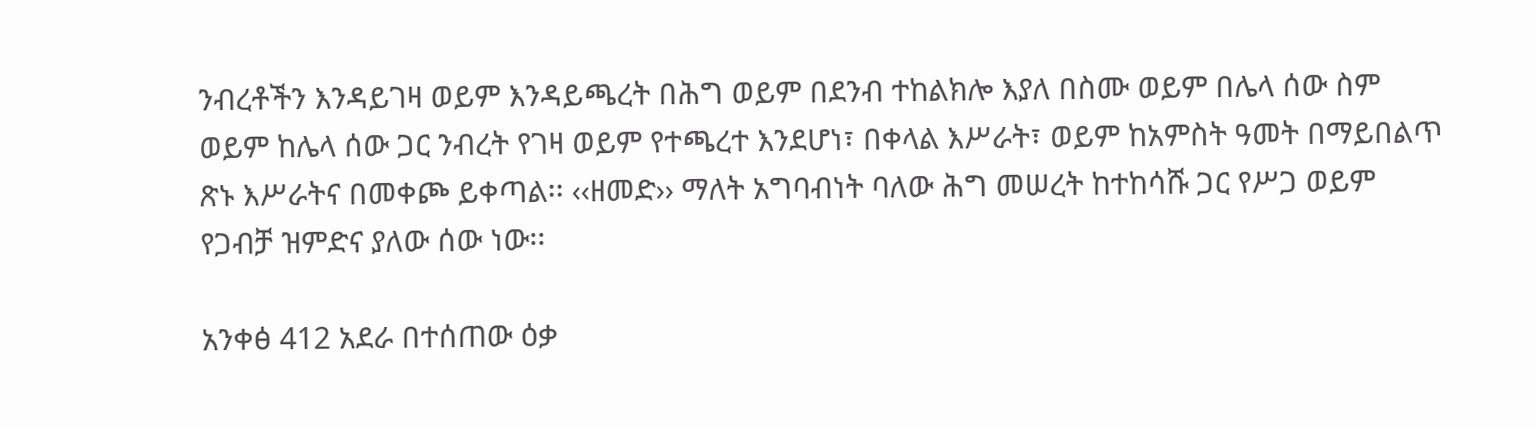ንብረቶችን እንዳይገዛ ወይም እንዳይጫረት በሕግ ወይም በደንብ ተከልክሎ እያለ በስሙ ወይም በሌላ ሰው ስም ወይም ከሌላ ሰው ጋር ንብረት የገዛ ወይም የተጫረተ እንደሆነ፣ በቀላል እሥራት፣ ወይም ከአምስት ዓመት በማይበልጥ ጽኑ እሥራትና በመቀጮ ይቀጣል፡፡ ‹‹ዘመድ›› ማለት አግባብነት ባለው ሕግ መሠረት ከተከሳሹ ጋር የሥጋ ወይም የጋብቻ ዝምድና ያለው ሰው ነው፡፡

አንቀፅ 412 አደራ በተሰጠው ዕቃ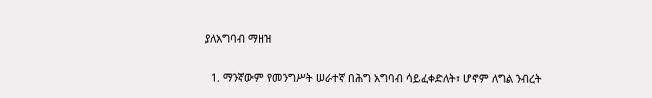ያለአግባብ ማዘዝ

  1. ማንኛውም የመንግሥት ሠራተኛ በሕግ አግባብ ሳይፈቀድለት፣ ሆኖም ለግል ንብረት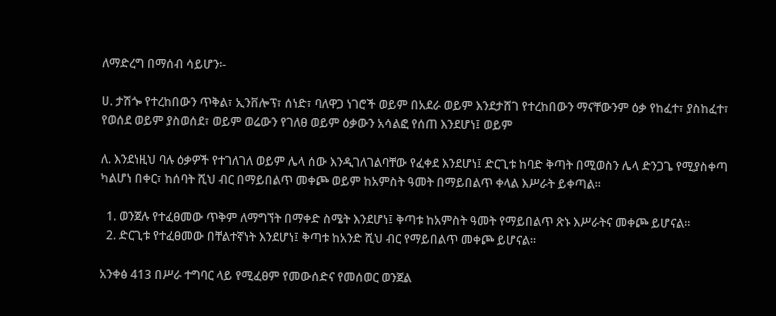ለማድረግ በማሰብ ሳይሆን፡-

ሀ. ታሽጐ የተረከበውን ጥቅል፣ ኢንቨሎፕ፣ ሰነድ፣ ባለዋጋ ነገሮች ወይም በአደራ ወይም እንደታሸገ የተረከበውን ማናቸውንም ዕቃ የከፈተ፣ ያስከፈተ፣ የወሰደ ወይም ያስወሰደ፣ ወይም ወሬውን የገለፀ ወይም ዕቃውን አሳልፎ የሰጠ እንደሆነ፤ ወይም

ለ. እንደነዚህ ባሉ ዕቃዎች የተገለገለ ወይም ሌላ ሰው እንዲገለገልባቸው የፈቀደ እንደሆነ፤ ድርጊቱ ከባድ ቅጣት በሚወስን ሌላ ድንጋጌ የሚያስቀጣ ካልሆነ በቀር፣ ከሰባት ሺህ ብር በማይበልጥ መቀጮ ወይም ከአምስት ዓመት በማይበልጥ ቀላል እሥራት ይቀጣል፡፡

  1. ወንጀሉ የተፈፀመው ጥቅም ለማግኘት በማቀድ ስሜት እንደሆነ፤ ቅጣቱ ከአምስት ዓመት የማይበልጥ ጽኑ እሥራትና መቀጮ ይሆናል፡፡
  2. ድርጊቱ የተፈፀመው በቸልተኛነት እንደሆነ፤ ቅጣቱ ከአንድ ሺህ ብር የማይበልጥ መቀጮ ይሆናል፡፡

አንቀፅ 413 በሥራ ተግባር ላይ የሚፈፀም የመውሰድና የመሰወር ወንጀል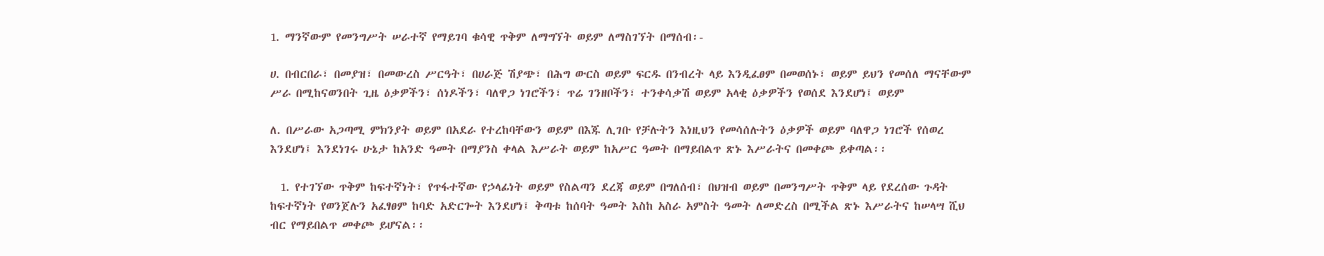1. ማንኛውም የመንግሥት ሠራተኛ የማይገባ ቁሳዊ ጥቅም ለማግኘት ወይም ለማስገኘት በማሰብ፡-

ሀ. በብርበራ፣ በመያዝ፣ በመውረስ ሥርዓት፣ በሀራጅ ሽያጭ፣ በሕግ ውርስ ወይም ፍርዱ በንብረት ላይ እንዲፈፀም በመወሰኑ፣ ወይም ይህን የመሰለ ማናቸውም ሥራ በሚከናወንበት ጊዜ ዕቃዎችን፣ ሰነዶችን፣ ባለዋጋ ነገሮችን፣ ጥሬ ገንዘቦችን፣ ተንቀሳቃሽ ወይም አላቂ ዕቃዎችን የወሰደ እንደሆነ፤ ወይም

ለ. በሥራው አጋጣሚ ምክንያት ወይም በአደራ የተረከባቸውን ወይም በእጁ ሊገቡ የቻሉትን እነዚህን የመሳሰሉትን ዕቃዎች ወይም ባለዋጋ ነገሮች የሰወረ እንደሆነ፤ እንደነገሩ ሁኔታ ከአንድ ዓመት በማያንስ ቀላል እሥራት ወይም ከአሥር ዓመት በማይበልጥ ጽኑ እሥራትና በመቀጮ ይቀጣል፡፡

  1. የተገኘው ጥቅም ከፍተኛነት፣ የጥፋተኛው የኃላፊነት ወይም የስልጣን ደረጃ ወይም በግለሰብ፣ በህዝብ ወይም በመንግሥት ጥቅም ላይ የደረሰው ጉዳት ከፍተኛነት የወንጀሉን አፈፃፀም ከባድ አድርጐት እንደሆነ፤ ቅጣቱ ከሰባት ዓመት እስከ አስራ አምስት ዓመት ለመድረስ በሚችል ጽኑ እሥራትና ከሠላሣ ሺህ ብር የማይበልጥ መቀጮ ይሆናል፡፡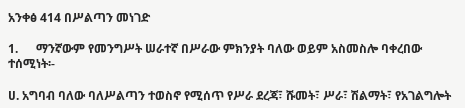አንቀፅ 414 በሥልጣን መነገድ

1.      ማንኛውም የመንግሥት ሠራተኛ በሥራው ምክንያት ባለው ወይም አስመስሎ ባቀረበው ተሰሚነት፡-

ሀ. አግባብ ባለው ባለሥልጣን ተወስኖ የሚሰጥ የሥራ ደረጃ፣ ሹመት፣ ሥራ፣ ሽልማት፣ የአገልግሎት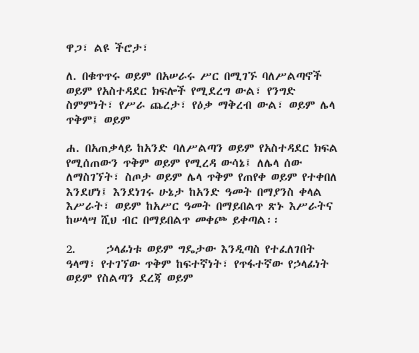ዋጋ፣ ልዩ ችሮታ፣

ለ. በቁጥጥሩ ወይም በአሠራሩ ሥር በሚገኙ ባለሥልጣኖች ወይም የአስተዳደር ክፍሎች የሚደረግ ውል፣ የንግድ ስምምነት፣ የሥራ ጨረታ፣ የዕቃ ማቅረብ ውል፣ ወይም ሌላ ጥቅም፤ ወይም

ሐ. በአጠቃላይ ከአንድ ባለሥልጣን ወይም የአስተዳደር ክፍል የሚሰጠውን ጥቅም ወይም የሚረዳ ውሳኔ፤ ለሌላ ሰው ለማስገኘት፣ ስጦታ ወይም ሌላ ጥቅም የጠየቀ ወይም የተቀበለ እንደሆነ፤ እንደነገሩ ሁኔታ ከአንድ ዓመት በማያንስ ቀላል እሥራት፣ ወይም ከአሥር ዓመት በማይበልጥ ጽኑ እሥራትና ከሠላሣ ሺህ ብር በማይበልጥ መቀጮ ይቀጣል፡፡

2.      ኃላፊነቱ ወይም ግዴታው እንዲጣስ የተፈለገበት ዓላማ፣ የተገኘው ጥቅም ከፍተኛነት፣ የጥፋተኛው የኃላፊነት ወይም የስልጣን ደረጃ ወይም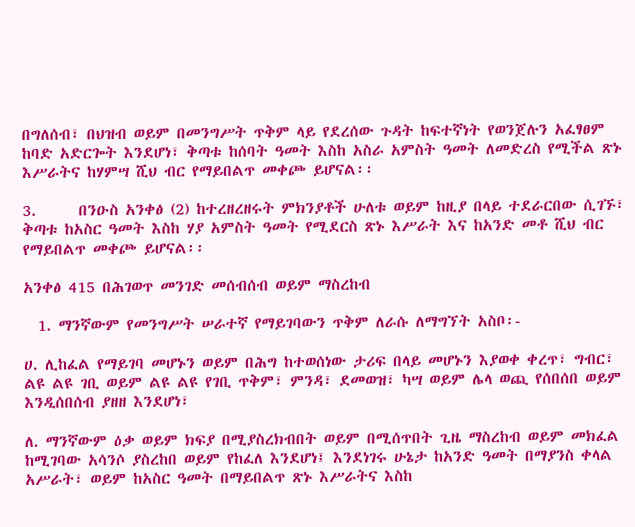በግለሰብ፣ በህዝብ ወይም በመንግሥት ጥቅም ላይ የደረሰው ጉዳት ከፍተኛነት የወንጀሉን አፈፃፀም ከባድ አድርጐት እንደሆነ፣ ቅጣቱ ከሰባት ዓመት እስከ አስራ አምስት ዓመት ለመድረስ የሚችል ጽኑ እሥራትና ከሃምሣ ሺህ ብር የማይበልጥ መቀጮ ይሆናል፡፡

3.      በንዑስ አንቀፅ (2) ከተረዘረዘሩት ምክንያቶች ሁለቱ ወይም ከዚያ በላይ ተደራርበው ሲገኙ፣ ቅጣቱ ከአስር ዓመት እስከ ሃያ አምስት ዓመት የሚደርስ ጽኑ እሥራት እና ከአንድ መቶ ሺህ ብር የማይበልጥ መቀጮ ይሆናል፡፡

አንቀፅ 415 በሕገወጥ መንገድ መሰብሰብ ወይም ማስረከብ

  1. ማንኛውም የመንግሥት ሠራተኛ የማይገባውን ጥቅም ለራሱ ለማግኘት አስቦ፡-

ሀ. ሊከፈል የማይገባ መሆኑን ወይም በሕግ ከተወሰነው ታሪፍ በላይ መሆኑን እያወቀ ቀረጥ፣ ግብር፣ ልዩ ልዩ ገቢ ወይም ልዩ ልዩ የገቢ ጥቅም፣ ምንዳ፣ ደመወዝ፣ ካሣ ወይም ሌላ ወጪ የሰበሰበ ወይም እንዲሰበሰብ ያዘዘ እንደሆነ፣

ለ. ማንኛውም ዕቃ ወይም ክፍያ በሚያስረክብበት ወይም በሚሰጥበት ጊዜ ማስረከብ ወይም መክፈል ከሚገባው አሳንሶ ያስረከበ ወይም የከፈለ እንደሆነ፤ እንደነገሩ ሁኔታ ከአንድ ዓመት በማያንስ ቀላል አሥራት፣ ወይም ከአስር ዓመት በማይበልጥ ጽኑ እሥራትና እስከ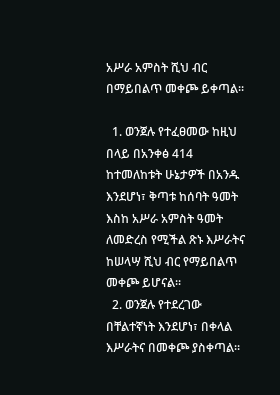አሥራ አምስት ሺህ ብር በማይበልጥ መቀጮ ይቀጣል፡፡

  1. ወንጀሉ የተፈፀመው ከዚህ በላይ በአንቀፅ 414 ከተመለከቱት ሁኔታዎች በአንዱ እንደሆነ፣ ቅጣቱ ከሰባት ዓመት እስከ አሥራ አምስት ዓመት ለመድረስ የሚችል ጽኑ እሥራትና ከሠላሣ ሺህ ብር የማይበልጥ መቀጮ ይሆናል፡፡
  2. ወንጀሉ የተደረገው በቸልተኛነት እንደሆነ፣ በቀላል እሥራትና በመቀጮ ያስቀጣል፡፡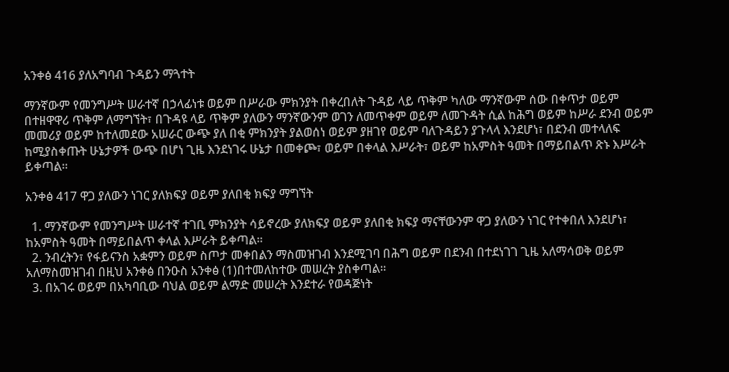አንቀፅ 416 ያለአግባብ ጉዳይን ማጓተት

ማንኛውም የመንግሥት ሠራተኛ በኃላፊነቱ ወይም በሥራው ምክንያት በቀረበለት ጉዳይ ላይ ጥቅም ካለው ማንኛውም ሰው በቀጥታ ወይም በተዘዋዋሪ ጥቅም ለማግኘት፣ በጉዳዩ ላይ ጥቅም ያለውን ማንኛውንም ወገን ለመጥቀም ወይም ለመጉዳት ሲል ከሕግ ወይም ከሥራ ደንብ ወይም መመሪያ ወይም ከተለመደው አሠራር ውጭ ያለ በቂ ምክንያት ያልወሰነ ወይም ያዘገየ ወይም ባለጉዳይን ያጉላላ እንደሆነ፣ በደንብ መተላለፍ ከሚያስቀጡት ሁኔታዎች ውጭ በሆነ ጊዜ እንደነገሩ ሁኔታ በመቀጮ፣ ወይም በቀላል እሥራት፣ ወይም ከአምስት ዓመት በማይበልጥ ጽኑ እሥራት ይቀጣል፡፡

አንቀፅ 417 ዋጋ ያለውን ነገር ያለክፍያ ወይም ያለበቂ ክፍያ ማግኘት

  1. ማንኛውም የመንግሥት ሠራተኛ ተገቢ ምክንያት ሳይኖረው ያለክፍያ ወይም ያለበቂ ክፍያ ማናቸውንም ዋጋ ያለውን ነገር የተቀበለ እንደሆነ፣ ከአምስት ዓመት በማይበልጥ ቀላል እሥራት ይቀጣል፡፡
  2. ንብረትን፣ የፋይናንስ አቋምን ወይም ስጦታ መቀበልን ማስመዝገብ እንደሚገባ በሕግ ወይም በደንብ በተደነገገ ጊዜ አለማሳወቅ ወይም አለማስመዝገብ በዚህ አንቀፅ በንዑስ አንቀፅ (1)በተመለከተው መሠረት ያስቀጣል፡፡
  3. በአገሩ ወይም በአካባቢው ባህል ወይም ልማድ መሠረት እንደተራ የወዳጅነት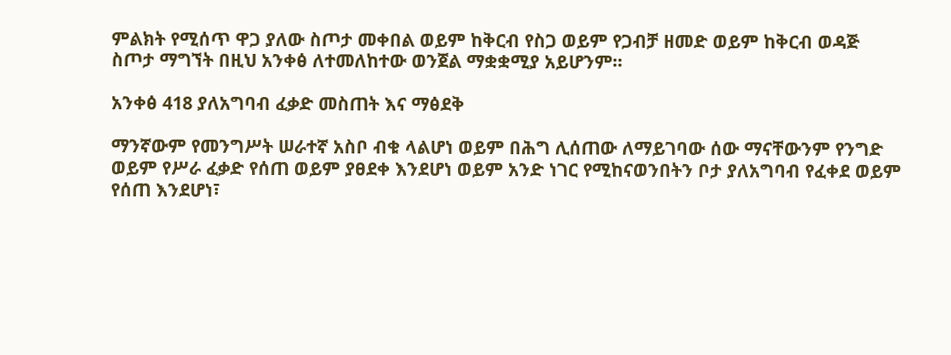ምልክት የሚሰጥ ዋጋ ያለው ስጦታ መቀበል ወይም ከቅርብ የስጋ ወይም የጋብቻ ዘመድ ወይም ከቅርብ ወዳጅ ስጦታ ማግኘት በዚህ አንቀፅ ለተመለከተው ወንጀል ማቋቋሚያ አይሆንም፡፡

አንቀፅ 418 ያለአግባብ ፈቃድ መስጠት እና ማፅደቅ

ማንኛውም የመንግሥት ሠራተኛ አስቦ ብቁ ላልሆነ ወይም በሕግ ሊሰጠው ለማይገባው ሰው ማናቸውንም የንግድ ወይም የሥራ ፈቃድ የሰጠ ወይም ያፀደቀ እንደሆነ ወይም አንድ ነገር የሚከናወንበትን ቦታ ያለአግባብ የፈቀደ ወይም የሰጠ እንደሆነ፣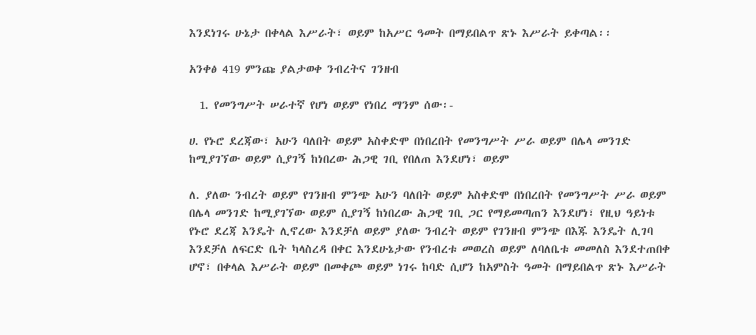እንደነገሩ ሁኔታ በቀላል እሥራት፣ ወይም ከአሥር ዓመት በማይበልጥ ጽኑ እሥራት ይቀጣል፡፡

አንቀፅ 419 ምንጩ ያልታወቀ ንብረትና ገንዘብ

  1. የመንግሥት ሠራተኛ የሆነ ወይም የነበረ ማንም ሰው፡-

ሀ. የኑሮ ደረጃው፣ አሁን ባለበት ወይም አስቀድሞ በነበረበት የመንግሥት ሥራ ወይም በሌላ መንገድ ከሚያገኘው ወይም ሲያገኝ ከነበረው ሕጋዊ ገቢ የበለጠ እንደሆነ፣ ወይም

ለ. ያለው ንብረት ወይም የገንዘብ ምንጭ አሁን ባለበት ወይም አስቀድሞ በነበረበት የመንግሥት ሥራ ወይም በሌላ መንገድ ከሚያገኘው ወይም ሲያገኝ ከነበረው ሕጋዊ ገቢ ጋር የማይመጣጠን እንደሆነ፣ የዚህ ዓይነቱ የኑሮ ደረጃ እንዴት ሊኖረው እንደቻለ ወይም ያለው ንብረት ወይም የገንዘብ ምንጭ በእጁ እንዴት ሊገባ እንደቻለ ለፍርድ ቤት ካላስረዳ በቀር እንደሁኔታው የንብረቱ መወረስ ወይም ለባለቤቱ መመለስ እንደተጠበቀ ሆኖ፣ በቀላል እሥራት ወይም በመቀጮ ወይም ነገሩ ከባድ ሲሆን ከአምስት ዓመት በማይበልጥ ጽኑ እሥራት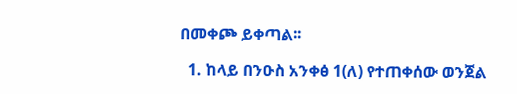በመቀጮ ይቀጣል፡፡

  1. ከላይ በንዑስ አንቀፅ 1(ለ) የተጠቀሰው ወንጀል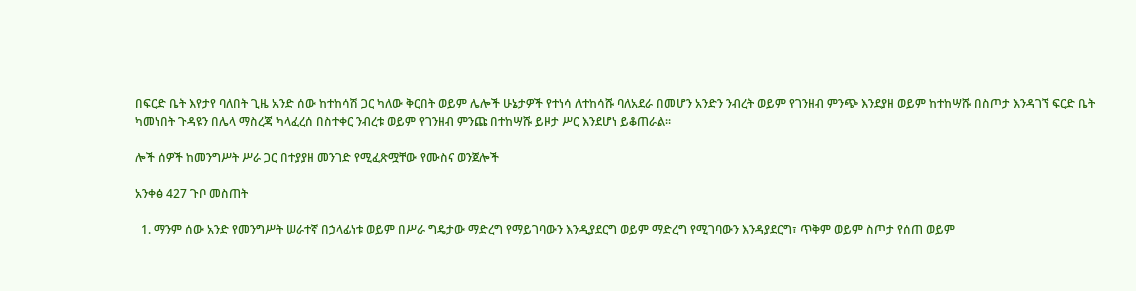በፍርድ ቤት እየታየ ባለበት ጊዜ አንድ ሰው ከተከሳሽ ጋር ካለው ቅርበት ወይም ሌሎች ሁኔታዎች የተነሳ ለተከሳሹ ባለአደራ በመሆን አንድን ንብረት ወይም የገንዘብ ምንጭ እንደያዘ ወይም ከተከሣሹ በስጦታ እንዳገኘ ፍርድ ቤት ካመነበት ጉዳዩን በሌላ ማስረጃ ካላፈረሰ በስተቀር ንብረቱ ወይም የገንዘብ ምንጩ በተከሣሹ ይዞታ ሥር እንደሆነ ይቆጠራል፡፡

ሎች ሰዎች ከመንግሥት ሥራ ጋር በተያያዘ መንገድ የሚፈጽሟቸው የሙስና ወንጀሎች

አንቀፅ 427 ጉቦ መስጠት

  1. ማንም ሰው አንድ የመንግሥት ሠራተኛ በኃላፊነቱ ወይም በሥራ ግዴታው ማድረግ የማይገባውን እንዲያደርግ ወይም ማድረግ የሚገባውን እንዳያደርግ፣ ጥቅም ወይም ስጦታ የሰጠ ወይም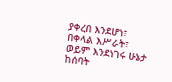ያቀረበ እንደሆነ፣ በቀላል እሥራት፣ ወይም እንደነገሩ ሁኔታ ከሰባት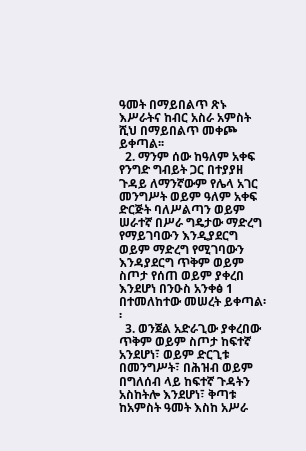ዓመት በማይበልጥ ጽኑ እሥራትና ከብር አስራ አምስት ሺህ በማይበልጥ መቀጮ ይቀጣል፡፡
  2. ማንም ሰው ከዓለም አቀፍ የንግድ ግብይት ጋር በተያያዘ ጉዳይ ለማንኛውም የሌላ አገር መንግሥት ወይም ዓለም አቀፍ ድርጅት ባለሥልጣን ወይም ሠራተኛ በሥራ ግዴታው ማድረግ የማይገባውን እንዲያደርግ ወይም ማድረግ የሚገባውን እንዳያደርግ ጥቅም ወይም ስጦታ የሰጠ ወይም ያቀረበ እንደሆነ በንዑስ አንቀፅ 1 በተመለከተው መሠረት ይቀጣል፡፡
  3. ወንጀል አድራጊው ያቀረበው ጥቅም ወይም ስጦታ ከፍተኛ አንደሆነ፣ ወይም ድርጊቱ በመንግሥት፣ በሕዝብ ወይም በግለሰብ ላይ ከፍተኛ ጉዳትን አስከትሎ እንደሆነ፣ ቅጣቱ ከአምስት ዓመት እስከ አሥራ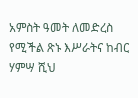አምስት ዓመት ለመድረስ የሚችል ጽኑ እሥራትና ከብር ሃምሣ ሺህ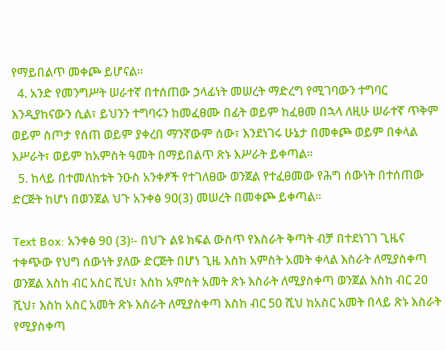የማይበልጥ መቀጮ ይሆናል፡፡
  4. አንድ የመንግሥት ሠራተኛ በተሰጠው ኃላፊነት መሠረት ማድረግ የሚገባውን ተግባር እንዲያከናውን ሲል፣ ይህንን ተግባሩን ከመፈፀሙ በፊት ወይም ከፈፀመ በኋላ ለዚሁ ሠራተኛ ጥቅም ወይም ስጦታ የሰጠ ወይም ያቀረበ ማንኛውም ሰው፣ እንደነገሩ ሁኔታ በመቀጮ ወይም በቀላል እሥራት፣ ወይም ከአምስት ዓመት በማይበልጥ ጽኑ እሥራት ይቀጣል፡፡
  5. ከላይ በተመለከቱት ንዑስ አንቀፆች የተገለፀው ወንጀል የተፈፀመው የሕግ ሰውነት በተሰጠው ድርጅት ከሆነ በወንጀል ህጉ አንቀፅ 9ዐ(3) መሠረት በመቀጮ ይቀጣል፡፡

Text Box: አንቀፅ 90 (3)፡- በህጉ ልዩ ክፍል ውስጥ የእስራት ቅጣት ብቻ በተደነገገ ጊዜና ተቀጭው የህግ ሰውነት ያለው ድርጅት በሆነ ጊዜ እስከ አምስት አመት ቀላል እስራት ለሚያስቀጣ ወንጀል እስከ ብር አስር ሺህ፣ እስከ አምስት አመት ጽኑ እስራት ለሚያስቀጣ ወንጀል እስከ ብር 20 ሺህ፣ እስከ አስር አመት ጽኑ እስራት ለሚያስቀጣ እስከ ብር 50 ሺህ ከአስር አመት በላይ ጽኑ እስራት የሚያስቀጣ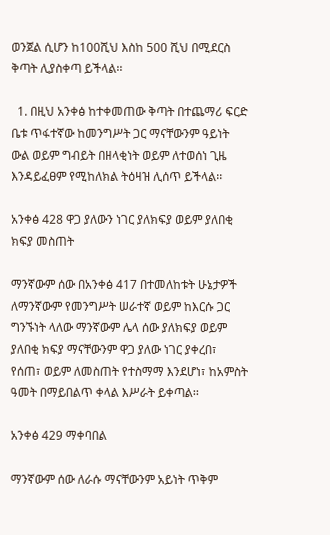ወንጀል ሲሆን ከ100ሺህ እስከ 500 ሺህ በሚደርስ ቅጣት ሊያስቀጣ ይችላል፡፡

  1. በዚህ አንቀፅ ከተቀመጠው ቅጣት በተጨማሪ ፍርድ ቤቱ ጥፋተኛው ከመንግሥት ጋር ማናቸውንም ዓይነት ውል ወይም ግብይት በዘላቂነት ወይም ለተወሰነ ጊዜ እንዳይፈፀም የሚከለክል ትዕዛዝ ሊሰጥ ይችላል፡፡

አንቀፅ 428 ዋጋ ያለውን ነገር ያለክፍያ ወይም ያለበቂ ክፍያ መስጠት

ማንኛውም ሰው በአንቀፅ 417 በተመለከቱት ሁኔታዎች ለማንኛውም የመንግሥት ሠራተኛ ወይም ከእርሱ ጋር ግንኙነት ላለው ማንኛውም ሌላ ሰው ያለክፍያ ወይም ያለበቂ ክፍያ ማናቸውንም ዋጋ ያለው ነገር ያቀረበ፣ የሰጠ፣ ወይም ለመስጠት የተስማማ እንደሆነ፣ ከአምስት ዓመት በማይበልጥ ቀላል እሥራት ይቀጣል፡፡

አንቀፅ 429 ማቀባበል

ማንኛውም ሰው ለራሱ ማናቸውንም አይነት ጥቅም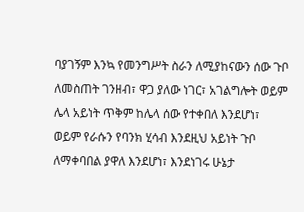ባያገኝም እንኳ የመንግሥት ስራን ለሚያከናውን ሰው ጉቦ ለመስጠት ገንዘብ፣ ዋጋ ያለው ነገር፣ አገልግሎት ወይም
ሌላ አይነት ጥቅም ከሌላ ሰው የተቀበለ እንደሆነ፣ ወይም የራሱን የባንክ ሂሳብ እንደዚህ አይነት ጉቦ ለማቀባበል ያዋለ እንደሆነ፣ እንደነገሩ ሁኔታ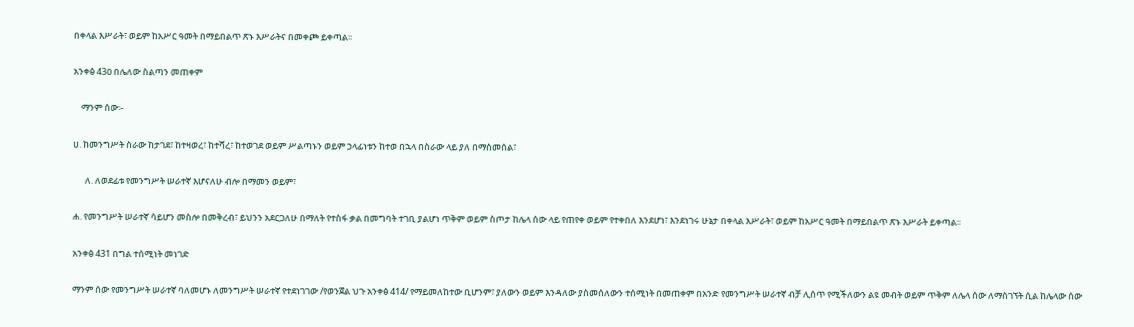በቀላል እሥራት፣ ወይም ከአሥር ዓመት በማይበልጥ ጽኑ እሥራትና በመቀጮ ይቀጣል፡፡

አንቀፅ 43ዐ በሌለው ስልጣን መጠቀም

    ማንም ሰው፡-

ሀ. ከመንግሥት ስራው ከታገደ፣ ከተዛወረ፣ ከተሻረ፣ ከተወገደ ወይም ሥልጣኑን ወይም ኃላፊነቱን ከተወ በኋላ በስራው ላይ ያለ በማስመሰል፣

      ለ. ለወደፊቱ የመንግሥት ሠራተኛ እሆናለሁ ብሎ በማመን ወይም፣

ሐ. የመንግሥት ሠራተኛ ሳይሆን መስሎ በመቅረብ፣ ይህንን አደርጋለሁ በማለት የተስፋ ቃል በመግባት ተገቢ ያልሆነ ጥቅም ወይም ስጦታ ከሌላ ሰው ላይ የጠየቀ ወይም የተቀበለ እንደሆነ፣ እንደነገሩ ሁኔታ በቀላል እሥራት፣ ወይም ከአሥር ዓመት በማይበልጥ ጽኑ እሥራት ይቀጣል፡፡

አንቀፅ 431 በግል ተሰሚነት መነገድ

ማንም ሰው የመንግሥት ሠራተኛ ባለመሆኑ ለመንግሥት ሠራተኛ የተደነገገው /የወንጀል ህጉ አንቀፅ 414/ የማይመለከተው ቢሆንም፣ ያለውን ወይም እንዳለው ያስመሰለውን ተሰሚነት በመጠቀም በአንድ የመንግሥት ሠራተኛ ብቻ ሊሰጥ የሚችለውን ልዩ መብት ወይም ጥቅም ለሌላ ሰው ለማስገኘት ሲል ከሌላው ሰው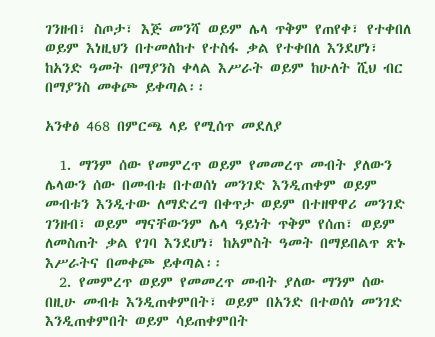ገንዘብ፣ ስጦታ፣ እጅ መንሻ ወይም ሌላ ጥቅም የጠየቀ፣ የተቀበለ ወይም እነዚህን በተመለከተ የተስፋ ቃል የተቀበለ እንደሆነ፣ ከአንድ ዓመት በማያንስ ቀላል እሥራት ወይም ከሁለት ሺህ ብር በማያንስ መቀጮ ይቀጣል፡፡

አንቀፅ 468 በምርጫ ላይ የሚሰጥ መደለያ

  1. ማንም ሰው የመምረጥ ወይም የመመረጥ መብት ያለውን ሌላውን ሰው በመብቱ በተወሰነ መንገድ እንዲጠቀም ወይም መብቱን እንዲተው ለማድረግ በቀጥታ ወይም በተዘዋዋሪ መንገድ ገንዘብ፣ ወይም ማናቸውንም ሌላ ዓይነት ጥቅም የሰጠ፣ ወይም ለመስጠት ቃል የገባ እንደሆነ፣ ከአምስት ዓመት በማይበልጥ ጽኑ እሥራትና በመቀጮ ይቀጣል፡፡
  2. የመምረጥ ወይም የመመረጥ መብት ያለው ማንም ሰው በዚሁ መብቱ እንዲጠቀምበት፣ ወይም በአንድ በተወሰነ መንገድ እንዲጠቀምበት ወይም ሳይጠቀምበት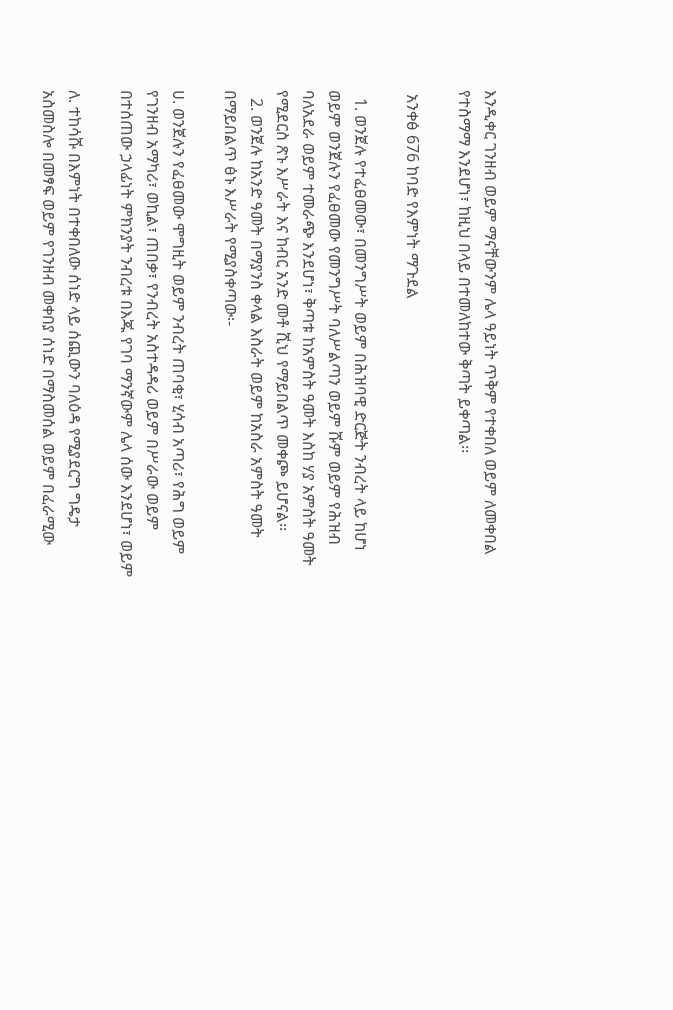እንዲቀር ገንዘብ ወይም ማናቸውንም ሌላ ዓይነት ጥቅም የተቀበለ ወይም ለመቀበል የተስማማ እንደሆነ፣ ከዚህ በላይ በተመለከተው ቅጣት ይቀጣል፡፡

 አንቀፅ 676 ከባድ የእምነት ማጉደል

  1. ወንጀሉ የተፈፀመው፣ በመንግሥት ወይም በሕዝባዊ ድርጅት ንብረት ላይ ከሆነ ወይም ወንጀሉን የፈፀመው የመንግሥት ባለሥልጣን ወይም ሹም ወይም የሕዝብ ባለአደራ ወይም ተመራጭ እንደሆነ፣ ቅጣቱ ከአምስት ዓመት እስከ ሃያ አምስት ዓመት የሚደርስ ጽኑ እሥራት እና ከብር አንድ መቶ ሺህ የማይበልጥ መቀጮ ይሆናል፡፡
  2. ወንጀሉ ከአንድ ዓመት በማያንስ ቀላል እስራት ወይም ከአስራ አምስት ዓመት በማይበልጥ ፅኑ እሥራት የሚያስቀጣው፡-

ሀ. ወንጀሉን የፈፀመው ሞግዚት ወይም ንብረት ጠባቂ፣ ሂሳብ አጣሪ፣ የሕግ ወይም የገንዘብ አማካሪ፣ ወኪል፣ ጠበቃ፣ የንብረት አስተዳዳሪ ወይም በሥራው ወይም በተሰጠው ኃላፊነት ምክንያት ንብረቱ በእጁ የገባ ማንኛውም ሌላ ሰው እንደሆነ፣ ወይም

ለ. ተከሳሹ በእምነት በተቀበለው ሰነድ ላይ ሰጪውን ባለዕዳ የሚያደርግ ግዴታ አስመስሎ በመፃፍ ወይም የገንዘብ መቀበያ ሰነድ በማስመሰል ወይም በፈራሚው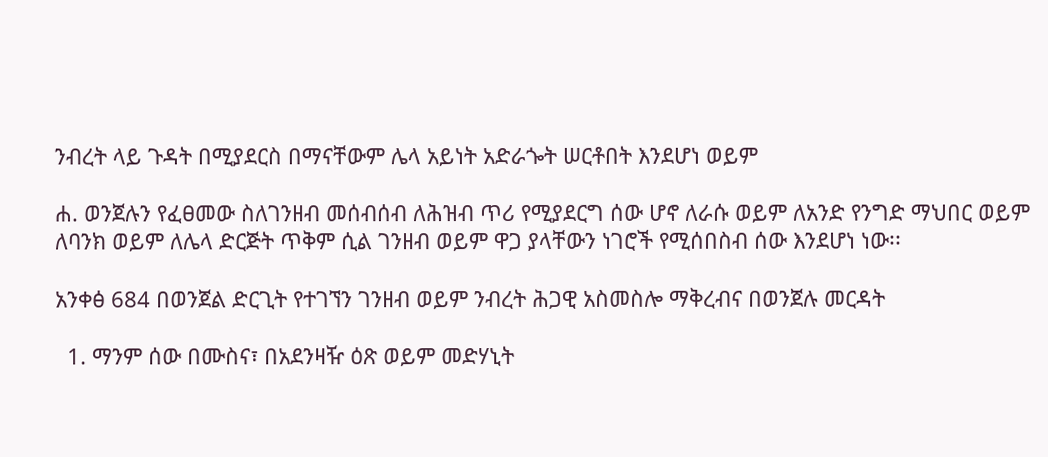ንብረት ላይ ጉዳት በሚያደርስ በማናቸውም ሌላ አይነት አድራጐት ሠርቶበት እንደሆነ ወይም

ሐ. ወንጀሉን የፈፀመው ስለገንዘብ መሰብሰብ ለሕዝብ ጥሪ የሚያደርግ ሰው ሆኖ ለራሱ ወይም ለአንድ የንግድ ማህበር ወይም ለባንክ ወይም ለሌላ ድርጅት ጥቅም ሲል ገንዘብ ወይም ዋጋ ያላቸውን ነገሮች የሚሰበስብ ሰው እንደሆነ ነው፡፡

አንቀፅ 684 በወንጀል ድርጊት የተገኘን ገንዘብ ወይም ንብረት ሕጋዊ አስመስሎ ማቅረብና በወንጀሉ መርዳት

  1. ማንም ሰው በሙስና፣ በአደንዛዥ ዕጽ ወይም መድሃኒት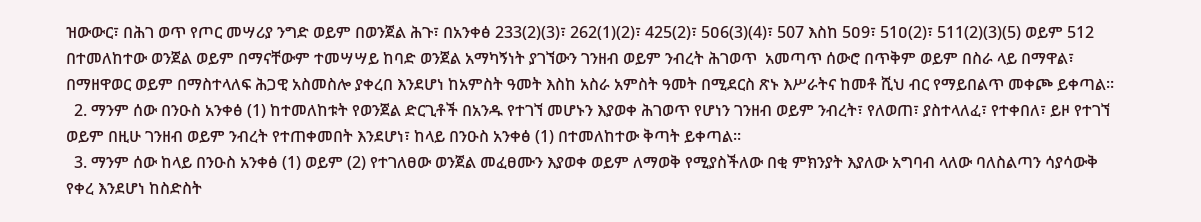ዝውውር፣ በሕገ ወጥ የጦር መሣሪያ ንግድ ወይም በወንጀል ሕጉ፣ በአንቀፅ 233(2)(3)፣ 262(1)(2)፣ 425(2)፣ 5ዐ6(3)(4)፣ 507 እስከ 5ዐ9፣ 51ዐ(2)፣ 511(2)(3)(5) ወይም 512 በተመለከተው ወንጀል ወይም በማናቸውም ተመሣሣይ ከባድ ወንጀል አማካኝነት ያገኘውን ገንዘብ ወይም ንብረት ሕገወጥ  አመጣጥ ሰውሮ በጥቅም ወይም በስራ ላይ በማዋል፣ በማዘዋወር ወይም በማስተላለፍ ሕጋዊ አስመስሎ ያቀረበ እንደሆነ ከአምስት ዓመት እስከ አስራ አምስት ዓመት በሚደርስ ጽኑ እሥራትና ከመቶ ሺህ ብር የማይበልጥ መቀጮ ይቀጣል፡፡
  2. ማንም ሰው በንዑስ አንቀፅ (1) ከተመለከቱት የወንጀል ድርጊቶች በአንዱ የተገኘ መሆኑን እያወቀ ሕገወጥ የሆነን ገንዘብ ወይም ንብረት፣ የለወጠ፣ ያስተላለፈ፣ የተቀበለ፣ ይዞ የተገኘ ወይም በዚሁ ገንዘብ ወይም ንብረት የተጠቀመበት እንደሆነ፣ ከላይ በንዑስ አንቀፅ (1) በተመለከተው ቅጣት ይቀጣል፡፡
  3. ማንም ሰው ከላይ በንዑስ አንቀፅ (1) ወይም (2) የተገለፀው ወንጀል መፈፀሙን እያወቀ ወይም ለማወቅ የሚያስችለው በቂ ምክንያት እያለው አግባብ ላለው ባለስልጣን ሳያሳውቅ የቀረ እንደሆነ ከስድስት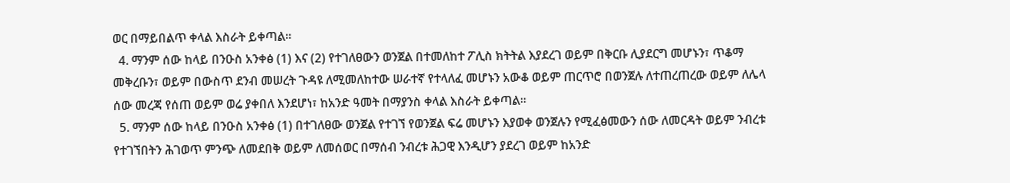ወር በማይበልጥ ቀላል እስራት ይቀጣል፡፡
  4. ማንም ሰው ከላይ በንዑስ አንቀፅ (1) እና (2) የተገለፀውን ወንጀል በተመለከተ ፖሊስ ክትትል እያደረገ ወይም በቅርቡ ሊያደርግ መሆኑን፣ ጥቆማ መቅረቡን፣ ወይም በውስጥ ደንብ መሠረት ጉዳዩ ለሚመለከተው ሠራተኛ የተላለፈ መሆኑን አውቆ ወይም ጠርጥሮ በወንጀሉ ለተጠረጠረው ወይም ለሌላ ሰው መረጃ የሰጠ ወይም ወሬ ያቀበለ እንደሆነ፣ ከአንድ ዓመት በማያንስ ቀላል እስራት ይቀጣል፡፡
  5. ማንም ሰው ከላይ በንዑስ አንቀፅ (1) በተገለፀው ወንጀል የተገኘ የወንጀል ፍሬ መሆኑን እያወቀ ወንጀሉን የሚፈፅመውን ሰው ለመርዳት ወይም ንብረቱ የተገኘበትን ሕገወጥ ምንጭ ለመደበቅ ወይም ለመሰወር በማሰብ ንብረቱ ሕጋዊ እንዲሆን ያደረገ ወይም ከአንድ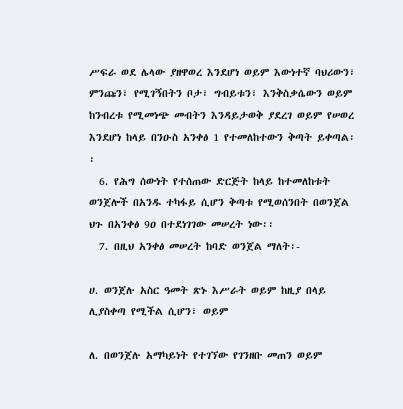ሥፍራ ወደ ሌላው ያዘዋወረ እንደሆነ ወይም እውነተኛ ባህሪውን፣ ምንጩን፣ የሚገኝበትን ቦታ፣ ግብይቱን፣ እንቅስቃሴውን ወይም ከንብረቱ የሚመነጭ መብትን እንዳይታወቅ ያደረገ ወይም የሠወረ እንደሆነ ከላይ በንዑስ አንቀፅ 1 የተመለከተውን ቅጣት ይቀጣል፡፡
  6. የሕግ ሰውነት የተሰጠው ድርጅት ከላይ ከተመለከቱት ወንጀሎች በአንዱ ተካፋይ ሲሆን ቅጣቱ የሚወሰንበት በወንጀል ህጉ በአንቀፅ 9ዐ በተደነገገው መሠረት ነው፡፡
  7. በዚህ አንቀፅ መሠረት ከባድ ወንጀል ማለት፡-

ሀ. ወንጀሉ አስር ዓመት ጽኑ እሥራት ወይም ከዚያ በላይ ሊያስቀጣ የሚችል ሲሆን፣ ወይም

ለ. በወንጀሉ አማካይነት የተገኘው የገንዘቡ መጠን ወይም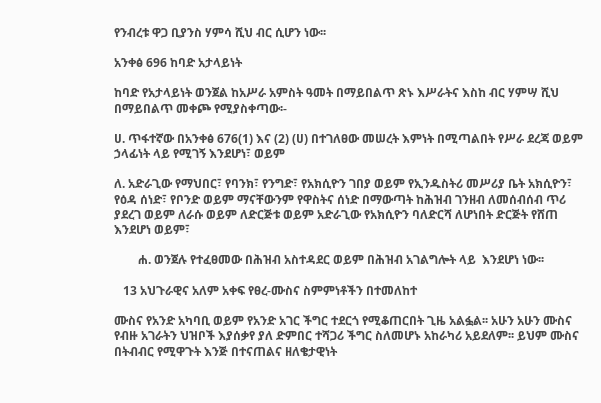የንብረቱ ዋጋ ቢያንስ ሃምሳ ሺህ ብር ሲሆን ነው፡፡

አንቀፅ 696 ከባድ አታላይነት

ከባድ የአታላይነት ወንጀል ከአሥራ አምስት ዓመት በማይበልጥ ጽኑ እሥራትና እስከ ብር ሃምሣ ሺህ በማይበልጥ መቀጮ የሚያስቀጣው፡-

ሀ. ጥፋተኛው በአንቀፅ 676(1) እና (2) (ሀ) በተገለፀው መሠረት እምነት በሚጣልበት የሥራ ደረጃ ወይም ኃላፊነት ላይ የሚገኝ እንደሆነ፣ ወይም

ለ. አድራጊው የማህበር፣ የባንክ፣ የንግድ፣ የአክሲዮን ገበያ ወይም የኢንዱስትሪ መሥሪያ ቤት አክሲዮን፣ የዕዳ ሰነድ፣ የቦንድ ወይም ማናቸውንም የዋስትና ሰነድ በማውጣት ከሕዝብ ገንዘብ ለመሰብሰብ ጥሪ ያደረገ ወይም ለራሱ ወይም ለድርጅቱ ወይም አድራጊው የአክሲዮን ባለድርሻ ለሆነበት ድርጅት የሸጠ እንደሆነ ወይም፣

        ሐ. ወንጀሉ የተፈፀመው በሕዝብ አስተዳደር ወይም በሕዝብ አገልግሎት ላይ  እንደሆነ ነው፡፡

   13 አህጉራዊና አለም አቀፍ የፀረ-ሙስና ስምምነቶችን በተመለከተ

ሙስና የአንድ አካባቢ ወይም የአንድ አገር ችግር ተደርጎ የሚቆጠርበት ጊዜ አልፏል፡፡ አሁን አሁን ሙስና የብዙ አገራትን ህዝቦች እያሰቃየ ያለ ድምበር ተሻጋሪ ችግር ስለመሆኑ አከራካሪ አይደለም፡፡ ይህም ሙስና በትብብር የሚዋጉት እንጅ በተናጠልና ዘለቄታዊነት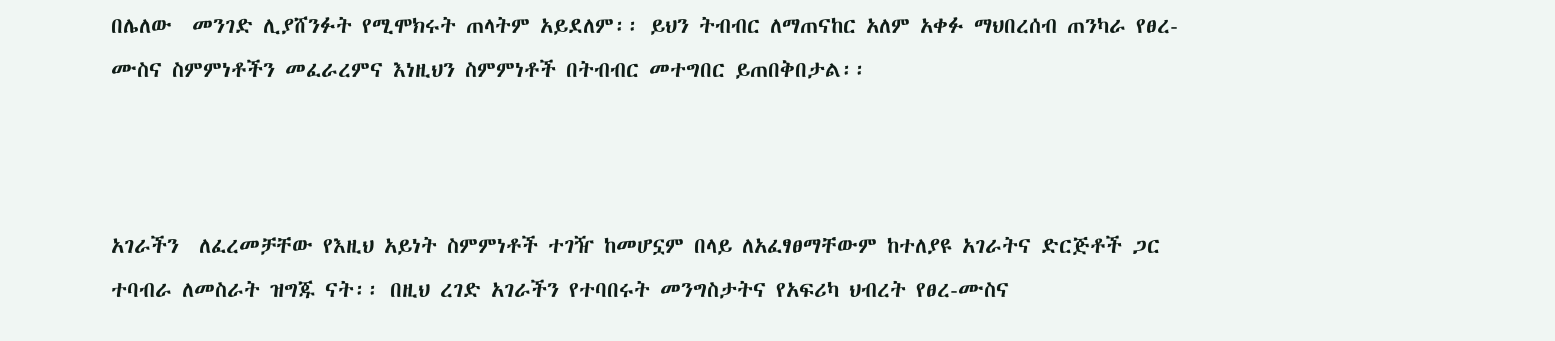በሌለው  መንገድ ሊያሸንፉት የሚሞክሩት ጠላትም አይደለም፡፡ ይህን ትብብር ለማጠናከር አለም አቀፉ ማህበረሰብ ጠንካራ የፀረ-ሙስና ስምምነቶችን መፈራረምና እነዚህን ስምምነቶች በትብብር መተግበር ይጠበቅበታል፡፡



አገራችን  ለፈረመቻቸው የእዚህ አይነት ስምምነቶች ተገዥ ከመሆኗም በላይ ለአፈፃፀማቸውም ከተለያዩ አገራትና ድርጅቶች ጋር ተባብራ ለመስራት ዝግጁ ናት፡፡ በዚህ ረገድ አገራችን የተባበሩት መንግስታትና የአፍሪካ ህብረት የፀረ-ሙስና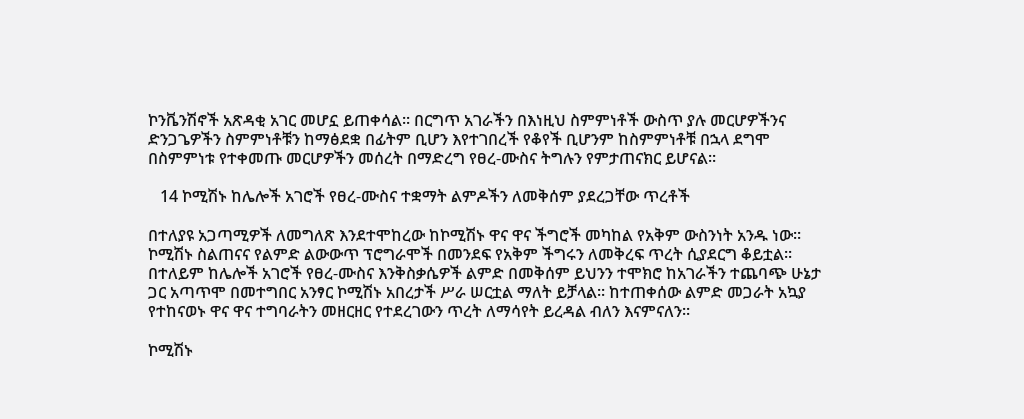ኮንቬንሽኖች አጽዳቂ አገር መሆኗ ይጠቀሳል፡፡ በርግጥ አገራችን በእነዚህ ስምምነቶች ውስጥ ያሉ መርሆዎችንና ድንጋጌዎችን ስምምነቶቹን ከማፅደቋ በፊትም ቢሆን እየተገበረች የቆየች ቢሆንም ከስምምነቶቹ በኋላ ደግሞ በስምምነቱ የተቀመጡ መርሆዎችን መሰረት በማድረግ የፀረ-ሙስና ትግሉን የምታጠናክር ይሆናል፡፡

   14 ኮሚሽኑ ከሌሎች አገሮች የፀረ-ሙስና ተቋማት ልምዶችን ለመቅሰም ያደረጋቸው ጥረቶች

በተለያዩ አጋጣሚዎች ለመግለጽ እንደተሞከረው ከኮሚሽኑ ዋና ዋና ችግሮች መካከል የአቅም ውስንነት አንዱ ነው፡፡ ኮሚሽኑ ስልጠናና የልምድ ልውውጥ ፕሮግራሞች በመንደፍ የአቅም ችግሩን ለመቅረፍ ጥረት ሲያደርግ ቆይቷል፡፡ በተለይም ከሌሎች አገሮች የፀረ-ሙስና እንቅስቃሴዎች ልምድ በመቅሰም ይህንን ተሞክሮ ከአገራችን ተጨባጭ ሁኔታ ጋር አጣጥሞ በመተግበር አንፃር ኮሚሽኑ አበረታች ሥራ ሠርቷል ማለት ይቻላል፡፡ ከተጠቀሰው ልምድ መጋራት አኳያ የተከናወኑ ዋና ዋና ተግባራትን መዘርዘር የተደረገውን ጥረት ለማሳየት ይረዳል ብለን እናምናለን፡፡

ኮሚሽኑ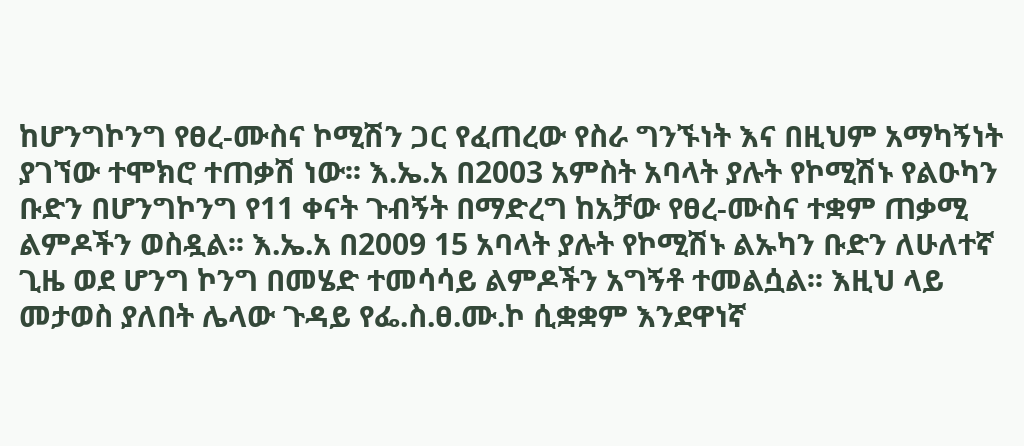ከሆንግኮንግ የፀረ-ሙስና ኮሚሽን ጋር የፈጠረው የስራ ግንኙነት እና በዚህም አማካኝነት ያገኘው ተሞክሮ ተጠቃሽ ነው፡፡ እ.ኤ.አ በ2003 አምስት አባላት ያሉት የኮሚሽኑ የልዑካን ቡድን በሆንግኮንግ የ11 ቀናት ጉብኝት በማድረግ ከአቻው የፀረ-ሙስና ተቋም ጠቃሚ ልምዶችን ወስዷል፡፡ እ.ኤ.አ በ2009 15 አባላት ያሉት የኮሚሽኑ ልኡካን ቡድን ለሁለተኛ ጊዜ ወደ ሆንግ ኮንግ በመሄድ ተመሳሳይ ልምዶችን አግኝቶ ተመልሷል፡፡ እዚህ ላይ መታወስ ያለበት ሌላው ጉዳይ የፌ.ስ.ፀ.ሙ.ኮ ሲቋቋም እንደዋነኛ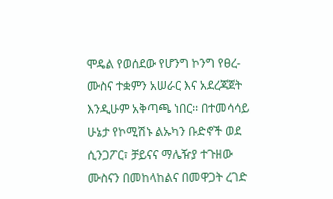ሞዴል የወሰደው የሆንግ ኮንግ የፀረ-ሙስና ተቋምን አሠራር እና አደረጃጀት እንዲሁም አቅጣጫ ነበር፡፡ በተመሳሳይ ሁኔታ የኮሚሽኑ ልኡካን ቡድኖች ወደ ሲንጋፖር፣ ቻይናና ማሌዥያ ተጉዘው ሙስናን በመከላከልና በመዋጋት ረገድ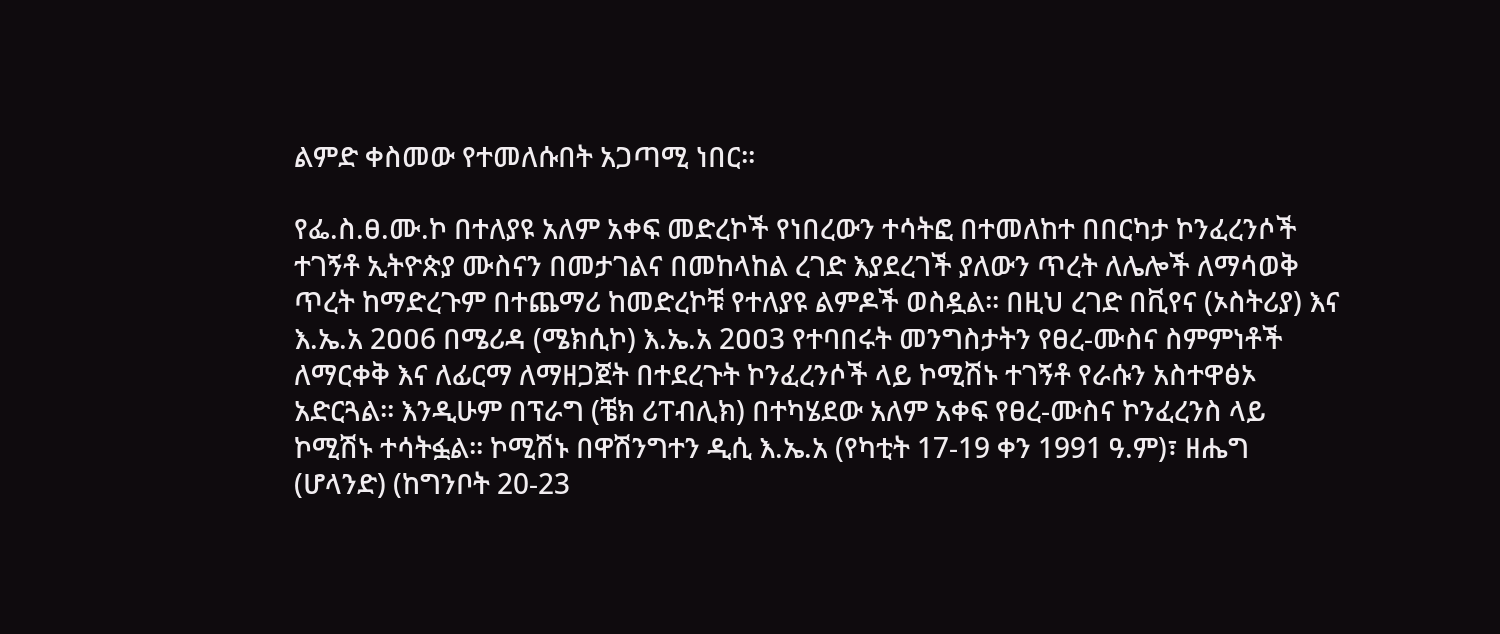ልምድ ቀስመው የተመለሱበት አጋጣሚ ነበር፡፡

የፌ.ስ.ፀ.ሙ.ኮ በተለያዩ አለም አቀፍ መድረኮች የነበረውን ተሳትፎ በተመለከተ በበርካታ ኮንፈረንሶች ተገኝቶ ኢትዮጵያ ሙስናን በመታገልና በመከላከል ረገድ እያደረገች ያለውን ጥረት ለሌሎች ለማሳወቅ ጥረት ከማድረጉም በተጨማሪ ከመድረኮቹ የተለያዩ ልምዶች ወስዷል፡፡ በዚህ ረገድ በቪየና (ኦስትሪያ) እና እ.ኤ.አ 2ዐዐ6 በሜሪዳ (ሜክሲኮ) እ.ኤ.አ 2ዐዐ3 የተባበሩት መንግስታትን የፀረ-ሙስና ስምምነቶች ለማርቀቅ እና ለፊርማ ለማዘጋጀት በተደረጉት ኮንፈረንሶች ላይ ኮሚሽኑ ተገኝቶ የራሱን አስተዋፅኦ አድርጓል፡፡ እንዲሁም በፕራግ (ቼክ ሪፐብሊክ) በተካሄደው አለም አቀፍ የፀረ-ሙስና ኮንፈረንስ ላይ ኮሚሽኑ ተሳትፏል፡፡ ኮሚሽኑ በዋሽንግተን ዲሲ እ.ኤ.አ (የካቲት 17-19 ቀን 1991 ዓ.ም)፣ ዘሔግ (ሆላንድ) (ከግንቦት 20-23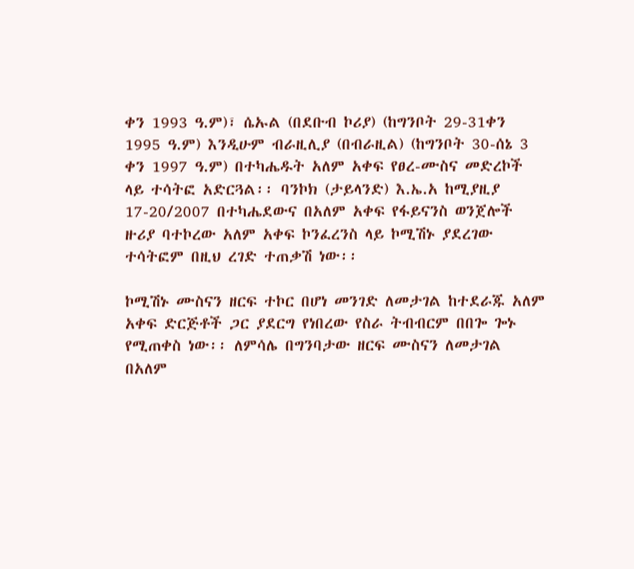ቀን 1993 ዓ.ም)፣ ሴኡል (በደቡብ ኮሪያ) (ከግንቦት 29-31ቀን 1995 ዓ.ም) እንዲሁም ብራዚሊያ (በብራዚል) (ከግንቦት 30-ሰኔ 3 ቀን 1997 ዓ.ም) በተካሔዱት አለም አቀፍ የፀረ-ሙስና መድረኮች ላይ ተሳትፎ አድርጓል፡፡ ባንኮክ (ታይላንድ) እ.ኤ.አ ከሚያዚያ 17-20/2007 በተካሔደውና በአለም አቀፍ የፋይናንስ ወንጀሎች ዙሪያ ባተኮረው አለም አቀፍ ኮንፈረንስ ላይ ኮሚሽኑ ያደረገው ተሳትፎም በዚህ ረገድ ተጠቃሽ ነው፡፡

ኮሚሽኑ ሙስናን ዘርፍ ተኮር በሆነ መንገድ ለመታገል ከተደራጁ አለም አቀፍ ድርጅቶች ጋር ያደርግ የነበረው የስራ ትብብርም በበጐ ጐኑ የሚጠቀስ ነው፡፡ ለምሳሌ በግንባታው ዘርፍ ሙስናን ለመታገል በአለም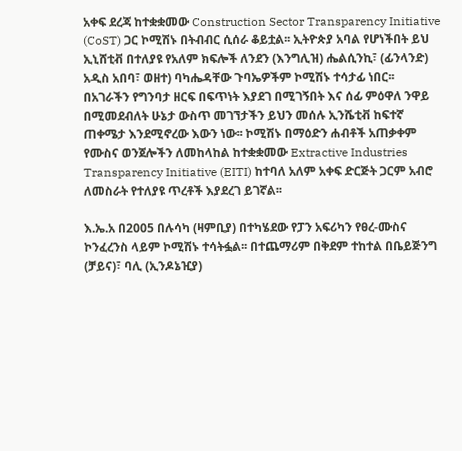አቀፍ ደረጃ ከተቋቋመው Construction Sector Transparency Initiative (CoST) ጋር ኮሚሽኑ በትብብር ሲሰራ ቆይቷል፡፡ ኢትዮጵያ አባል የሆነችበት ይህ ኢኒሸቲቭ በተለያዩ የአለም ክፍሎች ለንደን (እንግሊዝ) ሔልሲንኪ፣ (ፊንላንድ) አዲስ አበባ፣ ወዘተ) ባካሔዳቸው ጉባኤዎችም ኮሚሽኑ ተሳታፊ ነበር፡፡ በአገራችን የግንባታ ዘርፍ በፍጥነት እያደገ በሚገኝበት እና ሰፊ ምዕዋለ ንዋይ በሚመደብለት ሁኔታ ውስጥ መገኘታችን ይህን መሰሉ ኢንሼቲቭ ከፍተኛ ጠቀሜታ እንደሚኖረው እውን ነው፡፡ ኮሚሽኑ በማዕድን ሐብቶች አጠቃቀም የሙስና ወንጀሎችን ለመከላከል ከተቋቋመው Extractive Industries Transparency Initiative (EITI) ከተባለ አለም አቀፍ ድርጅት ጋርም አብሮ ለመስራት የተለያዩ ጥረቶች እያደረገ ይገኛል፡፡

እ.ኤ.አ በ2005 በሉሳካ (ዛምቢያ) በተካሄደው የፓን አፍሪካን የፀረ-ሙስና ኮንፈረንስ ላይም ኮሚሽኑ ተሳትፏል፡፡ በተጨማሪም በቅደም ተከተል በቤይጅንግ (ቻይና)፣ ባሊ (ኢንዶኔዢያ)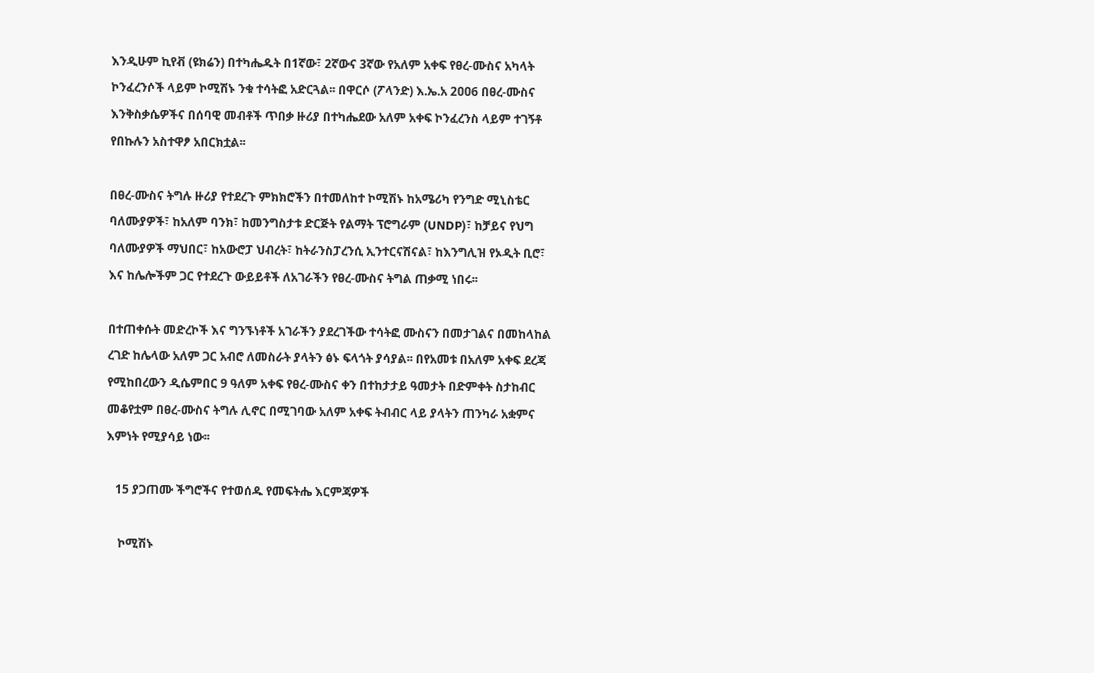እንዲሁም ኪየቭ (ዩክሬን) በተካሔዱት በ1ኛው፣ 2ኛውና 3ኛው የአለም አቀፍ የፀረ-ሙስና አካላት ኮንፈረንሶች ላይም ኮሚሽኑ ንቁ ተሳትፎ አድርጓል፡፡ በዋርሶ (ፖላንድ) እ.ኤ.አ 2ዐዐ6 በፀረ-ሙስና እንቅስቃሴዎችና በሰባዊ መብቶች ጥበቃ ዙሪያ በተካሔደው አለም አቀፍ ኮንፈረንስ ላይም ተገኝቶ የበኩሉን አስተዋፆ አበርክቷል፡፡

በፀረ-ሙስና ትግሉ ዙሪያ የተደረጉ ምክክሮችን በተመለከተ ኮሚሽኑ ከአሜሪካ የንግድ ሚኒስቴር ባለሙያዎች፣ ከአለም ባንክ፣ ከመንግስታቱ ድርጅት የልማት ፕሮግራም (UNDP)፣ ከቻይና የህግ ባለሙያዎች ማህበር፣ ከአውሮፓ ህብረት፣ ከትራንስፓረንሲ ኢንተርናሽናል፣ ከእንግሊዝ የኦዲት ቢሮ፣ እና ከሌሎችም ጋር የተደረጉ ውይይቶች ለአገራችን የፀረ-ሙስና ትግል ጠቃሚ ነበሩ፡፡

በተጠቀሱት መድረኮች እና ግንኙነቶች አገራችን ያደረገችው ተሳትፎ ሙስናን በመታገልና በመከላከል ረገድ ከሌላው አለም ጋር አብሮ ለመስራት ያላትን ፅኑ ፍላጎት ያሳያል፡፡ በየአመቱ በአለም አቀፍ ደረጃ የሚከበረውን ዲሴምበር 9 ዓለም አቀፍ የፀረ-ሙስና ቀን በተከታታይ ዓመታት በድምቀት ስታከብር መቆየቷም በፀረ-ሙስና ትግሉ ሊኖር በሚገባው አለም አቀፍ ትብብር ላይ ያላትን ጠንካራ አቋምና እምነት የሚያሳይ ነው፡፡

   15 ያጋጠሙ ችግሮችና የተወሰዱ የመፍትሔ እርምጃዎች

    ኮሚሽኑ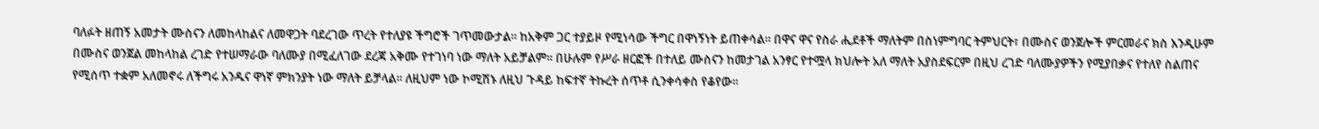ባለፉት ዘጠኝ አመታት ሙስናን ለመከላከልና ለመዋጋት ባደረገው ጥረት የተለያዩ ችግሮች ገጥመውታል፡፡ ከአቅም ጋር ተያይዞ የሚነሳው ችግር በዋነኝነት ይጠቀሳል፡፡ በዋና ዋና የስራ ሒደቶች ማለትም በስነምግባር ትምህርት፣ በሙስና ወንጀሎች ምርመራና ክስ እንዲሁም በሙስና ወንጀል መከላከል ረገድ የተሠማራው ባለሙያ በሚፈለገው ደረጃ አቅሙ የተገነባ ነው ማለት አይቻልም፡፡ በሁሉም የሥራ ዘርፎች በተለይ ሙስናን ከመታገል አንፃር የተሟላ ክህሎት አለ ማለት አያስደፍርም በዚህ ረገድ ባለሙያዎችን የሚያበቃና የተለየ ስልጠና የሚሰጥ ተቋም አለመኖሩ ለችግሩ አንዱና ዋነኛ ምክንያት ነው ማለት ይቻላል፡፡ ለዚህም ነው ኮሚሽኑ ለዚህ ጉዳይ ከፍተኛ ትኩረት ሰጥቶ ሲንቀሳቀስ የቆየው፡፡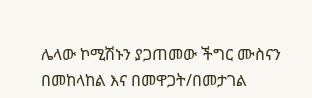ሌላው ኮሚሽኑን ያጋጠመው ችግር ሙስናን በመከላከል እና በመዋጋት/በመታገል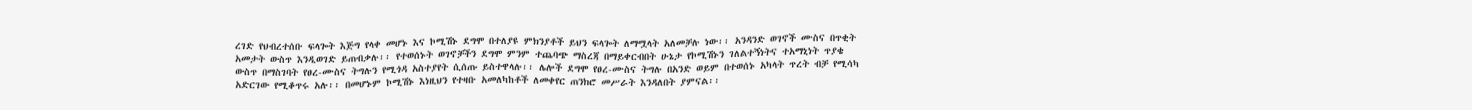ረገድ የህብረተሰቡ ፍላጐት እጅግ የላቀ መሆኑ እና ኮሚሽኑ ደግሞ በተለያዩ ምክንያቶች ይህን ፍላጐት ለማሟላት አለመቻሉ ነው፡፡ አንዳንድ ወገኖች ሙስና በጥቂት አመታት ውስጥ እንዲወገድ ይጠብቃሉ፡፡ የተወሰኑት ወገኖቻችን ደግሞ ምንም ተጨባጭ ማስረጃ በማይቀርብበት ሁኔታ የኮሚሽኑን ገለልተኝነትና ተአማኒነት ጥያቄ ውስጥ በማስገባት የፀረ-ሙስና ትግሉን የሚጎዳ አስተያየት ሲሰጡ ይስተዋላሉ፡፡ ሌሎች ደግሞ የፀረ-ሙስና ትግሉ በአንድ ወይም በተወሰኑ አካላት ጥረት ብቻ የሚሳካ አድርገው የሚቆጥሩ አሉ፡፡ በመሆኑም ኮሚሽኑ እነዚህን የተዛቡ አመለካከቶች ለመቀየር ጠንክሮ መሥራት እንዳለበት ያምናል፡፡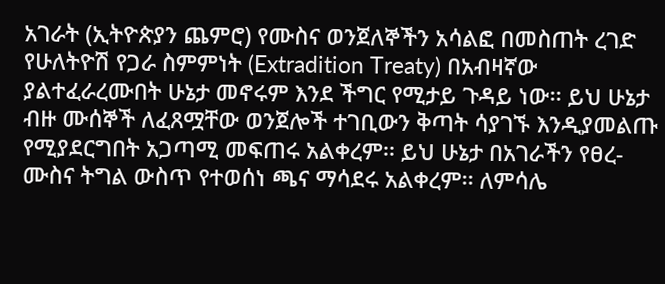አገራት (ኢትዮጵያን ጨምሮ) የሙስና ወንጀለኞችን አሳልፎ በመስጠት ረገድ የሁለትዮሽ የጋራ ስምምነት (Extradition Treaty) በአብዛኛው ያልተፈራረሙበት ሁኔታ መኖሩም እንደ ችግር የሚታይ ጉዳይ ነው፡፡ ይህ ሁኔታ ብዙ ሙሰኞች ለፈጸሟቸው ወንጀሎች ተገቢውን ቅጣት ሳያገኙ እንዲያመልጡ የሚያደርግበት አጋጣሚ መፍጠሩ አልቀረም፡፡ ይህ ሁኔታ በአገራችን የፀረ-ሙስና ትግል ውስጥ የተወሰነ ጫና ማሳደሩ አልቀረም፡፡ ለምሳሌ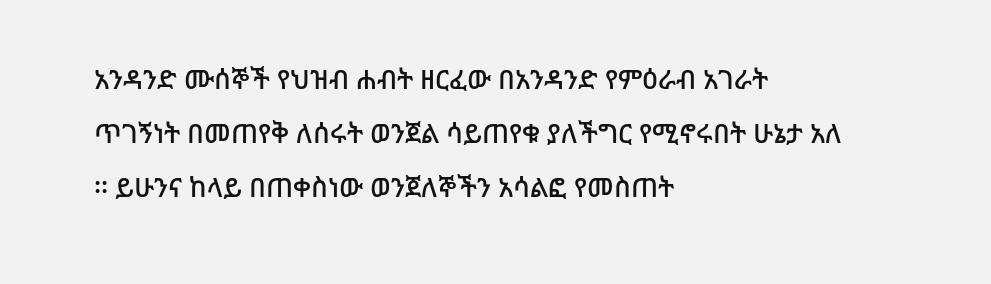አንዳንድ ሙሰኞች የህዝብ ሐብት ዘርፈው በአንዳንድ የምዕራብ አገራት ጥገኝነት በመጠየቅ ለሰሩት ወንጀል ሳይጠየቁ ያለችግር የሚኖሩበት ሁኔታ አለ ፡፡ ይሁንና ከላይ በጠቀስነው ወንጀለኞችን አሳልፎ የመስጠት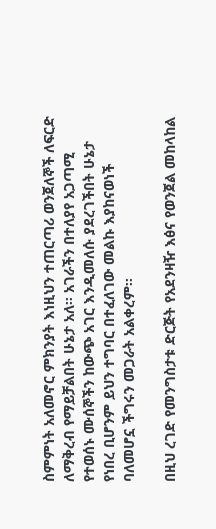ስምምነት አለመኖር ምክንያት እነዚህን ተጠርጣሪ ወንጀለኞች ለፍርድ ለማቅረብ የማይቻልበት ሁኔታ አለ፡፡ አገራችን በተለያየ አጋጣሚ የተወሰኑ ሙሰኞችን ከውጭ አገር እንዲመለሱ ያደረገችበት ሁኔታ የነበረ ቢሆንም ይህን ተግባር በተፈለገው መልኩ እያከናወነች ባለመሆኗ ችግሩን መጋራት አልቀረም፡፡

በዚህ ረገድ የመንግስታቱ ድርጅት የአደንዛዥ እፅና የወንጀል መከላከል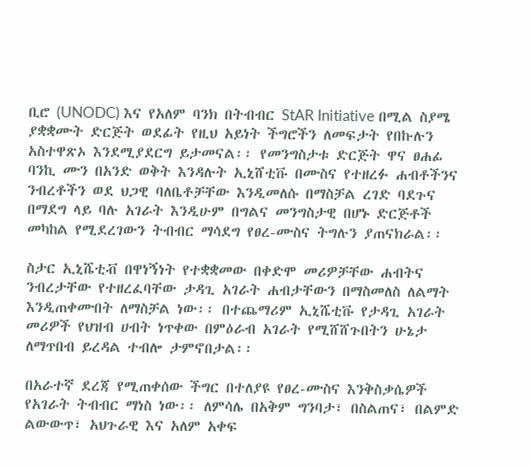ቢሮ (UNODC) እና የአለም ባንክ በትብብር StAR Initiative በሚል ስያሜ ያቋቋሙት ድርጅት ወደፊት የዚህ አይነት ችግሮችን ለመፍታት የበኩሉን አስተዋጽኦ እንደሚያደርግ ይታመናል፡፡ የመንግስታቱ ድርጅት ዋና ፀሐፊ ባንኪ ሙን በአንድ ወቅት እንዳሉት ኢኒሸቲቩ በሙስና የተዘረፉ ሐብቶችንና ንብረቶችን ወደ ህጋዊ ባለቤቶቻቸው እንዲመለሱ በማስቻል ረገድ ባደጉና በማደግ ላይ ባሉ አገራት እንዲሁም በግልና መንግስታዊ በሆኑ ድርጅቶች መካከል የሚደረገውን ትብብር ማሳደግ የፀረ-ሙስና ትግሉን ያጠናክራል፡፡

ስታር ኢኒሼቲቭ በዋነኝነት የተቋቋመው በቀድሞ መሪዎቻቸው ሐብትና ንብረታቸው የተዘረፈባቸው ታዳጊ አገራት ሐብታቸውን በማስመለስ ለልማት እንዲጠቀሙበት ለማስቻል ነው፡፡ በተጨማሪም ኢኒሼቲቩ የታዳጊ አገራት መሪዎች የህዝብ ሀብት ነጥቀው በምዕራብ አገራት የሚሸሸጉበትን ሁኔታ ለማጥበብ ይረዳል ተብሎ ታምኖበታል፡፡

በአራተኛ ደረጃ የሚጠቀሰው ችግር በተለያዩ የፀረ-ሙስና እንቅስቃሴዎች የአገራት ትብብር ማነስ ነው፡፡ ለምሳሌ በአቅም ግንባታ፣ በስልጠና፣ በልምድ ልውውጥ፣ አህጉራዊ እና አለም አቀፍ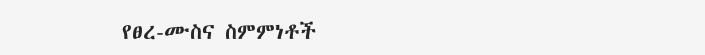የፀረ-ሙስና ስምምነቶች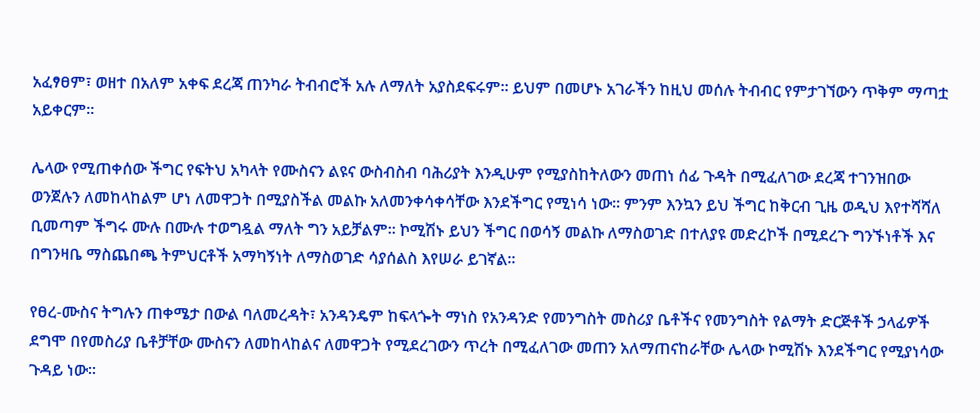አፈፃፀም፣ ወዘተ በአለም አቀፍ ደረጃ ጠንካራ ትብብሮች አሉ ለማለት አያስደፍሩም፡፡ ይህም በመሆኑ አገራችን ከዚህ መሰሉ ትብብር የምታገኘውን ጥቅም ማጣቷ አይቀርም፡፡

ሌላው የሚጠቀሰው ችግር የፍትህ አካላት የሙስናን ልዩና ውስብስብ ባሕሪያት እንዲሁም የሚያስከትለውን መጠነ ሰፊ ጉዳት በሚፈለገው ደረጃ ተገንዝበው ወንጀሉን ለመከላከልም ሆነ ለመዋጋት በሚያስችል መልኩ አለመንቀሳቀሳቸው እንደችግር የሚነሳ ነው፡፡ ምንም እንኳን ይህ ችግር ከቅርብ ጊዜ ወዲህ እየተሻሻለ ቢመጣም ችግሩ ሙሉ በሙሉ ተወግዷል ማለት ግን አይቻልም፡፡ ኮሚሽኑ ይህን ችግር በወሳኝ መልኩ ለማስወገድ በተለያዩ መድረኮች በሚደረጉ ግንኙነቶች እና በግንዛቤ ማስጨበጫ ትምህርቶች አማካኝነት ለማስወገድ ሳያሰልስ እየሠራ ይገኛል፡፡

የፀረ-ሙስና ትግሉን ጠቀሜታ በውል ባለመረዳት፣ አንዳንዴም ከፍላጐት ማነስ የአንዳንድ የመንግስት መስሪያ ቤቶችና የመንግስት የልማት ድርጅቶች ኃላፊዎች ደግሞ በየመስሪያ ቤቶቻቸው ሙስናን ለመከላከልና ለመዋጋት የሚደረገውን ጥረት በሚፈለገው መጠን አለማጠናከራቸው ሌላው ኮሚሽኑ እንደችግር የሚያነሳው ጉዳይ ነው፡፡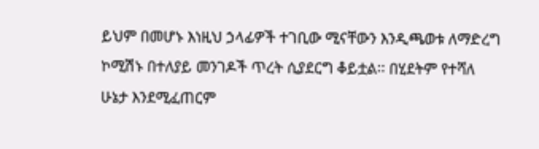ይህም በመሆኑ እነዚህ ኃላፊዎች ተገቢው ሚናቸውን እንዲጫወቱ ለማድረግ ኮሚሽኑ በተለያይ መንገዶች ጥረት ሲያደርግ ቆይቷል፡፡ በሂደትም የተሻለ ሁኔታ እንደሚፈጠርም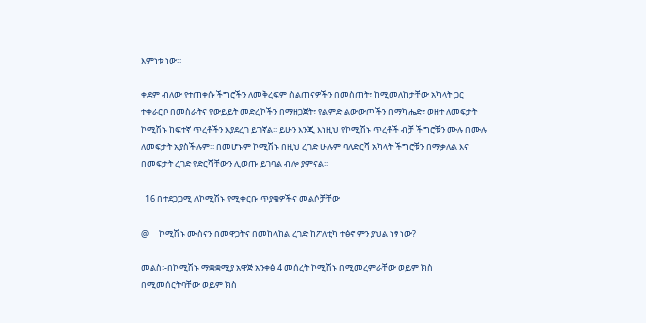እምነቱ ነው፡፡

ቀደም ብለው የተጠቀሱ ችግሮችን ለመቅረፍም ስልጠናዎችን በመስጠት፣ ከሚመለከታቸው አካላት ጋር ተቀራርቦ በመስራትና የውይይት መድረኮችን በማዘጋጀት፣ የልምድ ልውውጦችን በማካሔድ፣ ወዘተ ለመፍታት ኮሚሽኑ ከፍተኛ ጥረቶችን እያደረገ ይገኛል፡፡ ይሁን እንጂ እነዚህ የኮሚሽኑ ጥረቶች ብቻ ችግሮቹን ሙሉ በሙሉ ለመፍታት አያስችሉም፡፡ በመሆኑም ኮሚሽኑ በዚህ ረገድ ሁሉም ባለድርሻ አካላት ችግሮቹን በማቃለል እና በመፍታት ረገድ የድርሻቸውን ሊወጡ ይገባል ብሎ ያምናል፡፡

  16 በተደጋጋሚ ለኮሚሽኑ የሚቀርቡ ጥያቄዎችና መልሶቻቸው

@     ኮሚሽኑ ሙስናን በመዋጋትና በመከላከል ረገድ ከፖለቲካ ተፅኖ ምን ያህል ነፃ ነው?

መልስ፡-በኮሚሽኑ ማቋቋሚያ አዋጅ አንቀፅ 4 መሰረት ኮሚሽኑ በሚመረምራቸው ወይም ክስ በሚመሰርትባቸው ወይም ክስ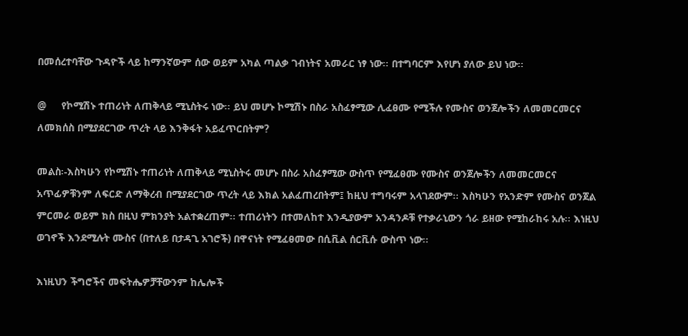በመሰረተባቸው ጉዳዮች ላይ ከማንኛውም ሰው ወይም አካል ጣልቃ ገብነትና አመራር ነፃ ነው፡፡ በተግባርም እየሆነ ያለው ይህ ነው፡፡

@     የኮሚሽኑ ተጠሪነት ለጠቅላይ ሚኒስትሩ ነው፡፡ ይህ መሆኑ ኮሚሽኑ በስራ አስፈፃሚው ሊፈፀሙ የሚችሉ የሙስና ወንጀሎችን ለመመርመርና ለመክሰስ በሚያደርገው ጥረት ላይ እንቅፋት አይፈጥርበትም?

መልስ፡-እስካሁን የኮሚሽኑ ተጠሪነት ለጠቅላይ ሚኒስትሩ መሆኑ በስራ አስፈፃሚው ውስጥ የሚፈፀሙ የሙስና ወንጀሎችን ለመመርመርና አጥፊዎቹንም ለፍርድ ለማቅረብ በሚያደርገው ጥረት ላይ እክል አልፈጠረበትም፤ ከዚህ ተግባሩም አላገደውም፡፡ እስካሁን የአንድም የሙስና ወንጀል ምርመራ ወይም ክስ በዚህ ምክንያት አልተቋረጠም፡፡ ተጠሪነትን በተመለከተ እንዲያውም አንዳንዶቹ የተቃራኒውን ጎራ ይዘው የሚከራከሩ አሉ፡፡ እነዚህ ወገኖች እንደሚሉት ሙስና (በተለይ በታዳጊ አገሮች) በዋናነት የሚፈፀመው በሲቪል ሰርቪሱ ውስጥ ነው፡፡

እነዚህን ችግሮችና መፍትሔዎቻቸውንም ከሌሎች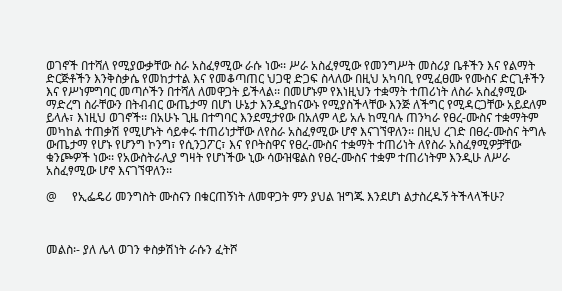ወገኖች በተሻለ የሚያውቃቸው ስራ አስፈፃሚው ራሱ ነው፡፡ ሥራ አስፈፃሚው የመንግሥት መስሪያ ቤቶችን እና የልማት ድርጅቶችን እንቅስቃሴ የመከታተል እና የመቆጣጠር ህጋዊ ድጋፍ ስላለው በዚህ አካባቢ የሚፈፀሙ የሙስና ድርጊቶችን እና የሥነምግባር መጣሶችን በተሻለ ለመዋጋት ይችላል፡፡ በመሆኑም የእነዚህን ተቋማት ተጠሪነት ለስራ አስፈፃሚው ማድረግ ስራቸውን በትብብር ውጤታማ በሆነ ሁኔታ እንዲያከናውኑ የሚያስችላቸው እንጅ ለችግር የሚዳርጋቸው አይደለም ይላሉ፣ እነዚህ ወገኖች፡፡ በአሁኑ ጊዜ በተግባር እንደሚታየው በአለም ላይ አሉ ከሚባሉ ጠንካራ የፀረ-ሙስና ተቋማትም መካከል ተጠቃሽ የሚሆኑት ሳይቀሩ ተጠሪነታቸው ለየስራ አስፈፃሚው ሆኖ እናገኘዋለን፡፡ በዚህ ረገድ በፀረ-ሙስና ትግሉ ውጤታማ የሆኑ የሆንግ ኮንግ፣ የሲንጋፖር፣ እና የቦትስዋና የፀረ-ሙስና ተቋማት ተጠሪነት ለየስራ አስፈፃሚዎቻቸው ቁንጮዎች ነው፡፡ የአውስትራሊያ ግዛት የሆነችው ኒው ሳውዝዌልስ የፀረ-ሙስና ተቋም ተጠሪነትም እንዲሁ ለሥራ አስፈፃሚው ሆኖ እናገኘዋለን፡፡

@     የኢፌዴሪ መንግስት ሙስናን በቁርጠኝነት ለመዋጋት ምን ያህል ዝግጁ እንደሆነ ልታስረዱኝ ትችላላችሁ?



መልስ፡- ያለ ሌላ ወገን ቀስቃሽነት ራሱን ፈትሾ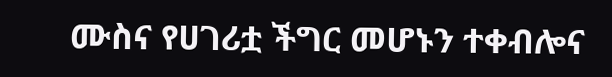ሙስና የሀገሪቷ ችግር መሆኑን ተቀብሎና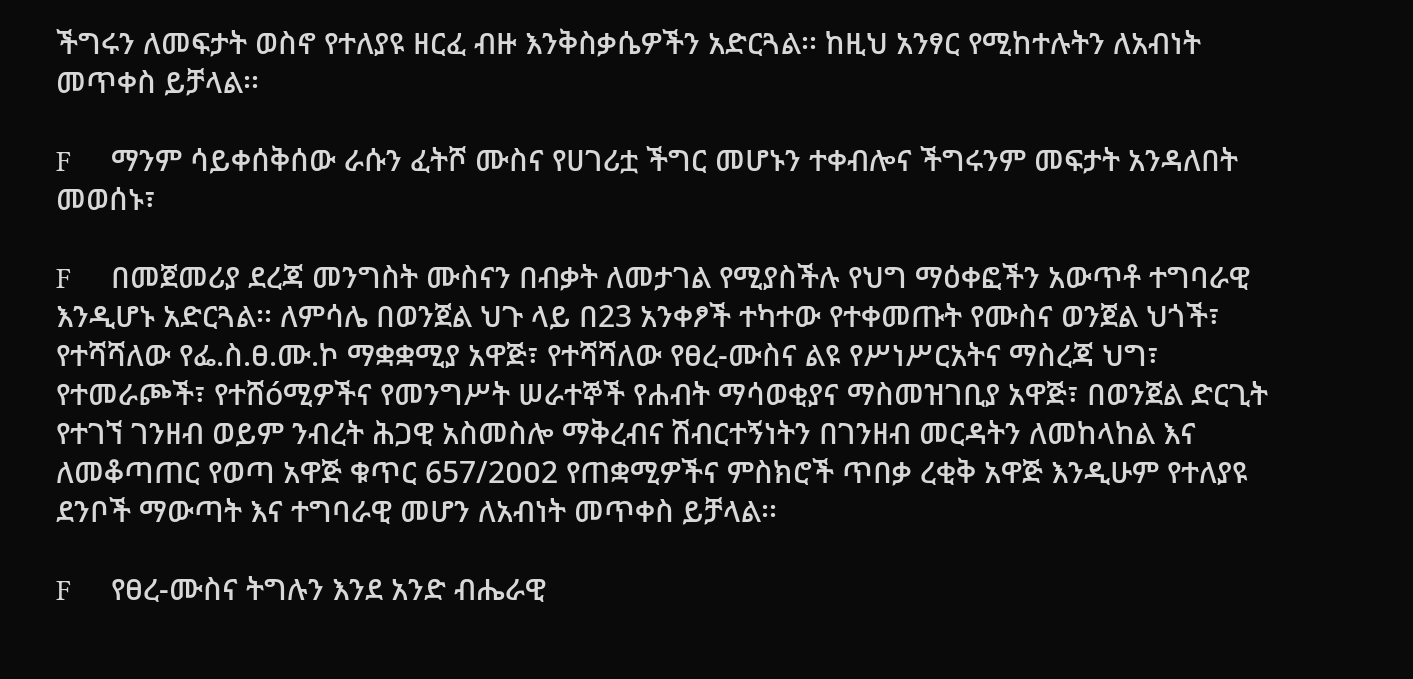ችግሩን ለመፍታት ወስኖ የተለያዩ ዘርፈ ብዙ እንቅስቃሴዎችን አድርጓል፡፡ ከዚህ አንፃር የሚከተሉትን ለአብነት መጥቀስ ይቻላል፡፡

F     ማንም ሳይቀሰቅሰው ራሱን ፈትሾ ሙስና የሀገሪቷ ችግር መሆኑን ተቀብሎና ችግሩንም መፍታት አንዳለበት መወሰኑ፣

F     በመጀመሪያ ደረጃ መንግስት ሙስናን በብቃት ለመታገል የሚያስችሉ የህግ ማዕቀፎችን አውጥቶ ተግባራዊ እንዲሆኑ አድርጓል፡፡ ለምሳሌ በወንጀል ህጉ ላይ በ23 አንቀፆች ተካተው የተቀመጡት የሙስና ወንጀል ህጎች፣ የተሻሻለው የፌ.ስ.ፀ.ሙ.ኮ ማቋቋሚያ አዋጅ፣ የተሻሻለው የፀረ-ሙስና ልዩ የሥነሥርአትና ማስረጃ ህግ፣ የተመራጮች፣ የተሸóሚዎችና የመንግሥት ሠራተኞች የሐብት ማሳወቂያና ማስመዝገቢያ አዋጅ፣ በወንጀል ድርጊት የተገኘ ገንዘብ ወይም ንብረት ሕጋዊ አስመስሎ ማቅረብና ሽብርተኝነትን በገንዘብ መርዳትን ለመከላከል እና ለመቆጣጠር የወጣ አዋጅ ቁጥር 657/2ዐዐ2 የጠቋሚዎችና ምስክሮች ጥበቃ ረቂቅ አዋጅ እንዲሁም የተለያዩ ደንቦች ማውጣት እና ተግባራዊ መሆን ለአብነት መጥቀስ ይቻላል፡፡

F     የፀረ-ሙስና ትግሉን እንደ አንድ ብሔራዊ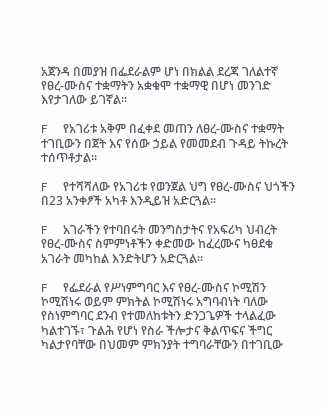አጀንዳ በመያዝ በፌደራልም ሆነ በክልል ደረጃ ገለልተኛ የፀረ-ሙስና ተቋማትን አቋቁሞ ተቋማዊ በሆነ መንገድ እየታገለው ይገኛል፡፡

F     የአገሪቱ አቅም በፈቀደ መጠን ለፀረ-ሙስና ተቋማት ተገቢውን በጀት እና የሰው ኃይል የመመደብ ጉዳይ ትኩረት ተሰጥቶታል፡፡

F     የተሻሻለው የአገሪቱ የወንጀል ህግ የፀረ-ሙስና ህጎችን በ23 አንቀፆች አካቶ እንዲይዝ አድርጓል፡፡

F     አገራችን የተባበሩት መንግስታትና የአፍሪካ ህብረት የፀረ-ሙስና ስምምነቶችን ቀድመው ከፈረሙና ካፀደቁ አገራት መካከል እንድትሆን አድርጓል፡፡

F     የፌደራል የሥነምግባር እና የፀረ-ሙስና ኮሚሽን ኮሚሽነሩ ወይም ምክትል ኮሚሽነሩ አግባብነት ባለው የስነምግባር ደንብ የተመለከቱትን ድንጋጌዎች ተላልፈው ካልተገኙ፣ ጉልሕ የሆነ የስራ ችሎታና ቅልጥፍና ችግር ካልታየባቸው በህመም ምክንያት ተግባራቸውን በተገቢው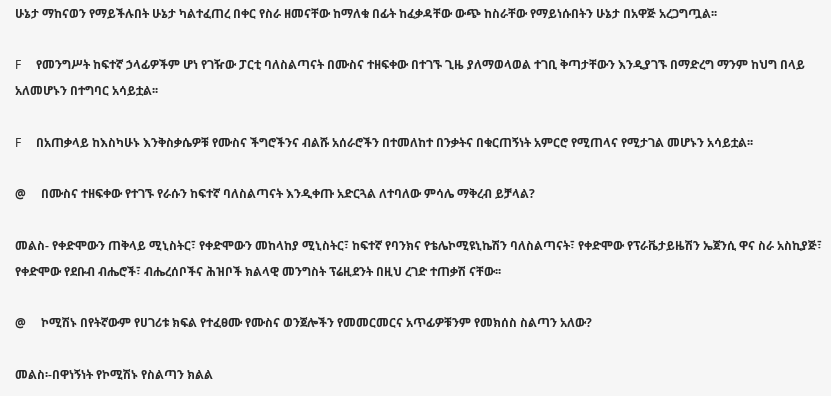ሁኔታ ማከናወን የማይችሉበት ሁኔታ ካልተፈጠረ በቀር የስራ ዘመናቸው ከማለቁ በፊት ከፈቃዳቸው ውጭ ከስራቸው የማይነሱበትን ሁኔታ በአዋጅ አረጋግጧል፡፡

F     የመንግሥት ከፍተኛ ኃላፊዎችም ሆነ የገዥው ፓርቲ ባለስልጣናት በሙስና ተዘፍቀው በተገኙ ጊዜ ያለማወላወል ተገቢ ቅጣታቸውን እንዲያገኙ በማድረግ ማንም ከህግ በላይ አለመሆኑን በተግባር አሳይቷል፡፡

F     በአጠቃላይ ከእስካሁኑ እንቅስቃሴዎቹ የሙስና ችግሮችንና ብልሹ አሰራሮችን በተመለከተ በንቃትና በቁርጠኝነት አምርሮ የሚጠላና የሚታገል መሆኑን አሳይቷል፡፡

@     በሙስና ተዘፍቀው የተገኙ የራሱን ከፍተኛ ባለስልጣናት እንዲቀጡ አድርጓል ለተባለው ምሳሌ ማቅረብ ይቻላል?

መልስ- የቀድሞውን ጠቅላይ ሚኒስትር፣ የቀድሞውን መከላከያ ሚኒስትር፣ ከፍተኛ የባንክና የቴሌኮሚዩኒኬሽን ባለስልጣናት፣ የቀድሞው የፕራቬታይዜሽን ኤጀንሲ ዋና ስራ አስኪያጅ፣ የቀድሞው የደቡብ ብሔሮች፣ ብሔረሰቦችና ሕዝቦች ክልላዊ መንግስት ፕሬዚደንት በዚህ ረገድ ተጠቃሽ ናቸው፡፡

@     ኮሚሽኑ በየትኛውም የሀገሪቱ ክፍል የተፈፀሙ የሙስና ወንጀሎችን የመመርመርና አጥፊዎቹንም የመክሰስ ስልጣን አለው?

መልስ፡-በዋነኝነት የኮሚሽኑ የስልጣን ክልል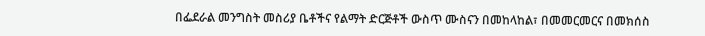በፌደራል መንግስት መስሪያ ቤቶችና የልማት ድርጅቶች ውስጥ ሙስናን በመከላከል፣ በመመርመርና በመክሰስ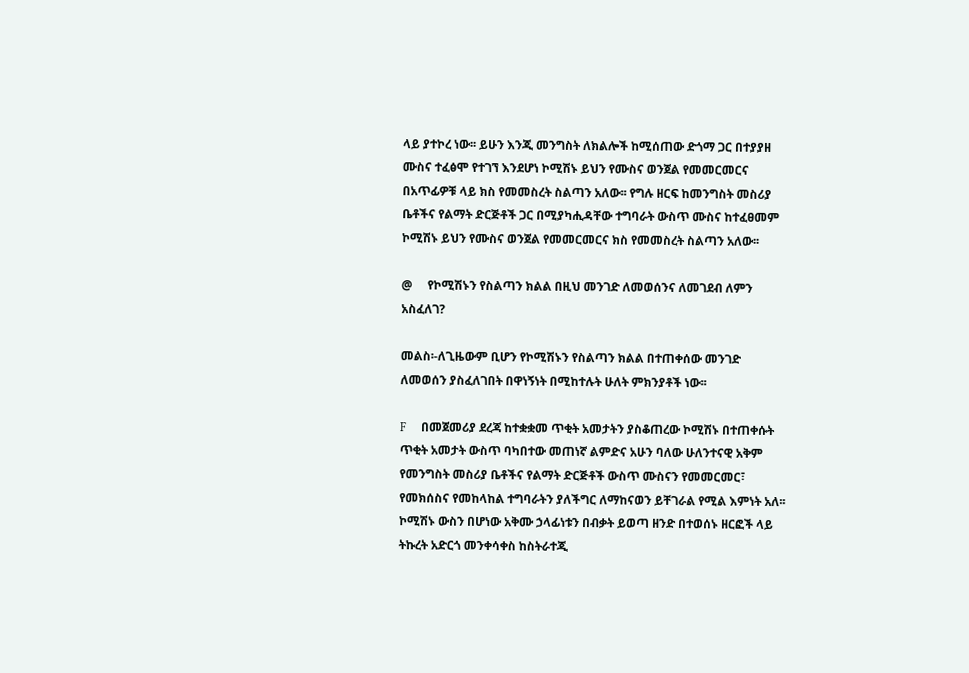ላይ ያተኮረ ነው፡፡ ይሁን እንጂ መንግስት ለክልሎች ከሚሰጠው ድጎማ ጋር በተያያዘ ሙስና ተፈፅሞ የተገኘ እንደሆነ ኮሚሽኑ ይህን የሙስና ወንጀል የመመርመርና በአጥፊዎቹ ላይ ክስ የመመስረት ስልጣን አለው፡፡ የግሉ ዘርፍ ከመንግስት መስሪያ ቤቶችና የልማት ድርጅቶች ጋር በሚያካሒዳቸው ተግባራት ውስጥ ሙስና ከተፈፀመም ኮሚሽኑ ይህን የሙስና ወንጀል የመመርመርና ክስ የመመስረት ስልጣን አለው፡፡

@     የኮሚሽኑን የስልጣን ክልል በዚህ መንገድ ለመወሰንና ለመገደብ ለምን አስፈለገ?

መልስ፡-ለጊዜውም ቢሆን የኮሚሽኑን የስልጣን ክልል በተጠቀሰው መንገድ ለመወሰን ያስፈለገበት በዋነኝነት በሚከተሉት ሁለት ምክንያቶች ነው፡፡

F     በመጀመሪያ ደረጃ ከተቋቋመ ጥቂት አመታትን ያስቆጠረው ኮሚሽኑ በተጠቀሱት ጥቂት አመታት ውስጥ ባካበተው መጠነኛ ልምድና አሁን ባለው ሁለንተናዊ አቅም የመንግስት መስሪያ ቤቶችና የልማት ድርጅቶች ውስጥ ሙስናን የመመርመር፣ የመክሰስና የመከላከል ተግባራትን ያለችግር ለማከናወን ይቸገራል የሚል እምነት አለ፡፡ ኮሚሽኑ ውስን በሆነው አቅሙ ኃላፊነቱን በብቃት ይወጣ ዘንድ በተወሰኑ ዘርፎች ላይ ትኩረት አድርጎ መንቀሳቀስ ከስትራተጂ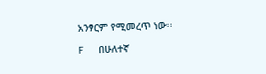አንፃርም የሚመረጥ ነው፡፡

F     በሁለተኛ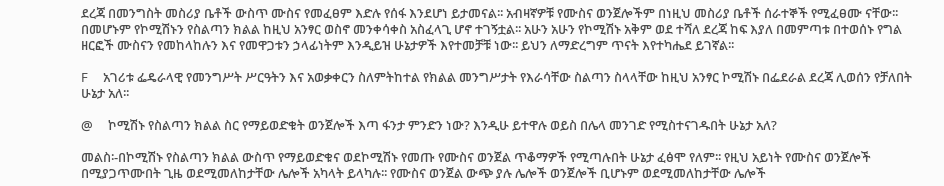ደረጃ በመንግስት መስሪያ ቤቶች ውስጥ ሙስና የመፈፀም እድሉ የሰፋ እንደሆነ ይታመናል፡፡ አብዛኛዎቹ የሙስና ወንጀሎችም በነዚህ መስሪያ ቤቶች ሰራተኞች የሚፈፀሙ ናቸው፡፡ በመሆኑም የኮሚሽኑን የስልጣን ክልል ከዚህ አንፃር ወስኖ መንቀሳቀስ አስፈላጊ ሆኖ ተገኝቷል፡፡ አሁን አሁን የኮሚሽኑ አቅም ወደ ተሻለ ደረጃ ከፍ እያለ በመምጣቱ በተወሰኑ የግል ዘርፎች ሙስናን የመከላከሉን እና የመዋጋቱን ኃላፊነትም እንዲይዝ ሁኔታዎች እየተመቻቹ ነው፡፡ ይህን ለማድረግም ጥናት እየተካሔደ ይገኛል፡፡

F     አገሪቱ ፌዴራላዊ የመንግሥት ሥርዓትን እና አወቃቀርን ስለምትከተል የክልል መንግሥታት የእራሳቸው ስልጣን ስላላቸው ከዚህ አንፃር ኮሚሽኑ በፌደራል ደረጃ ሊወሰን የቻለበት ሁኔታ አለ፡፡

@     ኮሚሽኑ የስልጣን ክልል ስር የማይወድቁት ወንጀሎች እጣ ፋንታ ምንድን ነው? እንዲሁ ይተዋሉ ወይስ በሌላ መንገድ የሚስተናገዱበት ሁኔታ አለ?

መልስ፡-በኮሚሽኑ የስልጣን ክልል ውስጥ የማይወድቁና ወደኮሚሽኑ የመጡ የሙስና ወንጀል ጥቆማዎች የሚጣሉበት ሁኔታ ፈፅሞ የለም፡፡ የዚህ አይነት የሙስና ወንጀሎች በሚያጋጥሙበት ጊዜ ወደሚመለከታቸው ሌሎች አካላት ይላካሉ፡፡ የሙስና ወንጀል ውጭ ያሉ ሌሎች ወንጀሎች ቢሆኑም ወደሚመለከታቸው ሌሎች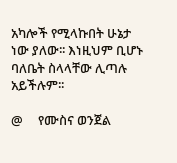አካሎች የሚላኩበት ሁኔታ ነው ያለው፡፡ እነዚህም ቢሆኑ ባለቤት ስላላቸው ሊጣሉ አይችሉም፡፡

@     የሙስና ወንጀል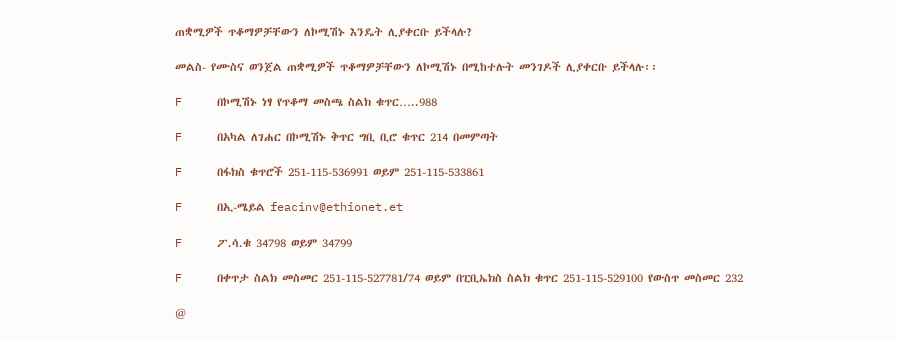ጠቋሚዎች ጥቆማዎቻቸውን ለኮሚሽኑ እንዴት ሊያቀርቡ ይችላሉ?

መልስ- የሙስና ወንጀል ጠቋሚዎች ጥቆማዎቻቸውን ለኮሚሽኑ በሚከተሉት መንገዶች ሊያቀርቡ ይችላሉ፡፡

F     በኮሚሽኑ ነፃ የጥቆማ መስጫ ስልክ ቁጥር…..988

F     በአካል ለገሐር በኮሚሽኑ ቅጥር ግቢ ቢሮ ቁጥር 214 በመምጣት

F     በፋክስ ቁጥሮች 251-115-536991 ወይም 251-115-533861

F     በኢ-ሜይል feacinv@ethionet.et

F     ፖ.ሳ.ቁ 34798 ወይም 34799

F     በቀጥታ ስልክ መስመር 251-115-527781/74 ወይም በፒቢኤክስ ስልክ ቁጥር 251-115-529100 የውስጥ መስመር 232

@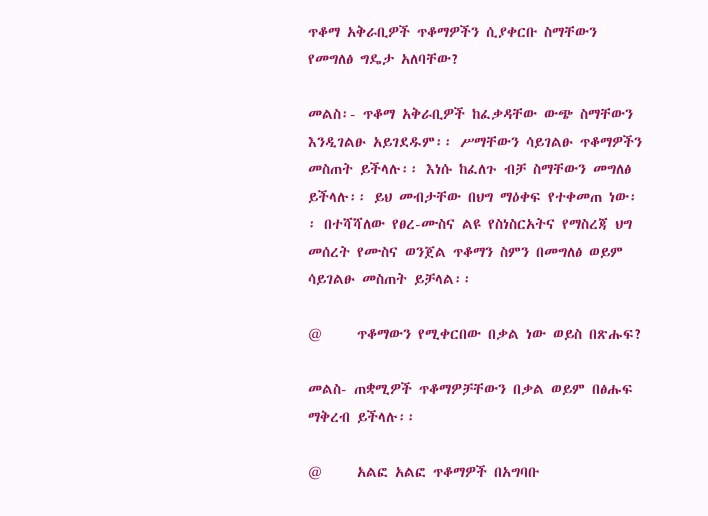ጥቆማ አቅራቢዎች ጥቆማዎችን ሲያቀርቡ ስማቸውን የመግለፅ ግዴታ አለባቸው?

መልስ፡- ጥቆማ አቅራቢዎች ከፈቃዳቸው ውጭ ስማቸውን እንዲገልፁ አይገደዱም፡፡ ሥማቸውን ሳይገልፁ ጥቆማዎችን መስጠት ይችላሉ፡፡ እነሱ ከፈለጉ ብቻ ስማቸውን መግለፅ ይችላሉ፡፡ ይህ መብታቸው በህግ ማዕቀፍ የተቀመጠ ነው፡፡ በተሻሻለው የፀረ-ሙስና ልዩ የስነስርአትና የማስረጃ ህግ መሰረት የሙስና ወንጀል ጥቆማን ስምን በመግለፅ ወይም ሳይገልፁ መስጠት ይቻላል፡፡

@     ጥቆማውን የሚቀርበው በቃል ነው ወይስ በጽሑፍ?

መልስ- ጠቋሚዎች ጥቆማዎቻቸውን በቃል ወይም በፅሑፍ ማቅረብ ይችላሉ፡፡

@     አልፎ አልፎ ጥቆማዎች በአግባቡ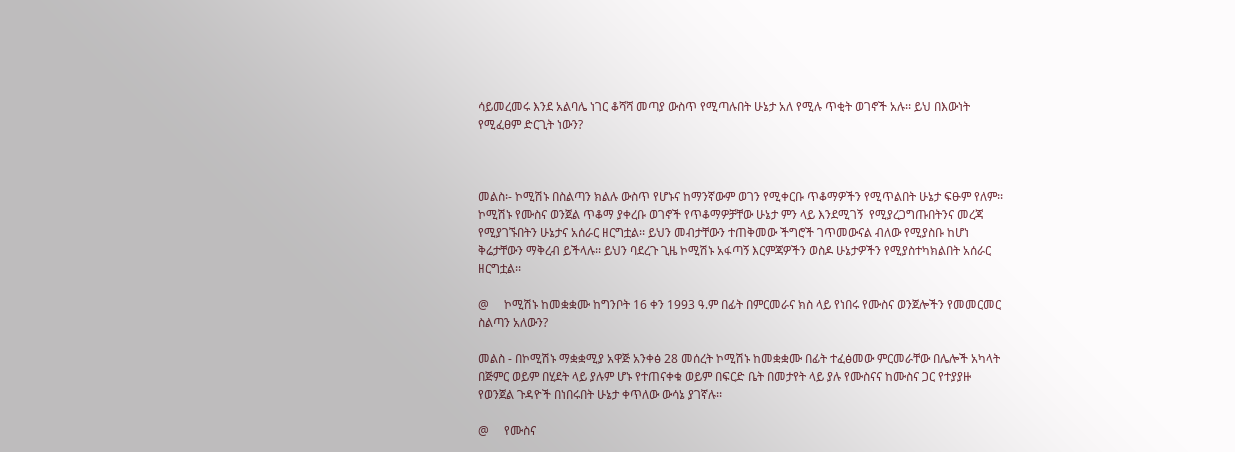ሳይመረመሩ እንደ አልባሌ ነገር ቆሻሻ መጣያ ውስጥ የሚጣሉበት ሁኔታ አለ የሚሉ ጥቂት ወገኖች አሉ፡፡ ይህ በእውነት የሚፈፀም ድርጊት ነውን?



መልስ፡- ኮሚሽኑ በስልጣን ክልሉ ውስጥ የሆኑና ከማንኛውም ወገን የሚቀርቡ ጥቆማዎችን የሚጥልበት ሁኔታ ፍፁም የለም፡፡ ኮሚሽኑ የሙስና ወንጀል ጥቆማ ያቀረቡ ወገኖች የጥቆማዎቻቸው ሁኔታ ምን ላይ እንደሚገኝ  የሚያረጋግጡበትንና መረጃ የሚያገኙበትን ሁኔታና አሰራር ዘርግቷል፡፡ ይህን መብታቸውን ተጠቅመው ችግሮች ገጥመውናል ብለው የሚያስቡ ከሆነ ቅሬታቸውን ማቅረብ ይችላሉ፡፡ ይህን ባደረጉ ጊዜ ኮሚሽኑ አፋጣኝ እርምጃዎችን ወስዶ ሁኔታዎችን የሚያስተካክልበት አሰራር ዘርግቷል፡፡

@     ኮሚሽኑ ከመቋቋሙ ከግንቦት 16 ቀን 1993 ዓ.ም በፊት በምርመራና ክስ ላይ የነበሩ የሙስና ወንጀሎችን የመመርመር ስልጣን አለውን?

መልስ - በኮሚሽኑ ማቋቋሚያ አዋጅ አንቀፅ 28 መሰረት ኮሚሽኑ ከመቋቋሙ በፊት ተፈፅመው ምርመራቸው በሌሎች አካላት በጅምር ወይም በሂደት ላይ ያሉም ሆኑ የተጠናቀቁ ወይም በፍርድ ቤት በመታየት ላይ ያሉ የሙስናና ከሙስና ጋር የተያያዙ የወንጀል ጉዳዮች በነበሩበት ሁኔታ ቀጥለው ውሳኔ ያገኛሉ፡፡

@     የሙስና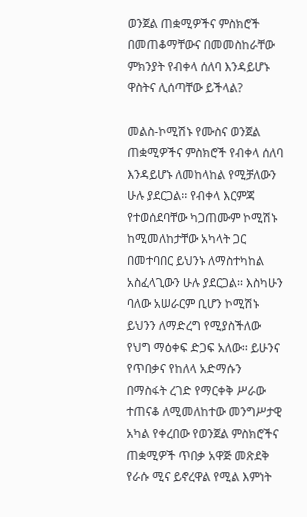ወንጀል ጠቋሚዎችና ምስክሮች በመጠቆማቸውና በመመስከራቸው ምክንያት የብቀላ ሰለባ እንዳይሆኑ ዋስትና ሊሰጣቸው ይችላል?

መልስ-ኮሚሽኑ የሙስና ወንጀል ጠቋሚዎችና ምስክሮች የብቀላ ሰለባ እንዳይሆኑ ለመከላከል የሚቻለውን ሁሉ ያደርጋል፡፡ የብቀላ እርምጃ የተወሰደባቸው ካጋጠሙም ኮሚሽኑ ከሚመለከታቸው አካላት ጋር በመተባበር ይህንኑ ለማስተካከል አስፈላጊውን ሁሉ ያደርጋል፡፡ እስካሁን ባለው አሠራርም ቢሆን ኮሚሽኑ ይህንን ለማድረግ የሚያስችለው የህግ ማዕቀፍ ድጋፍ አለው፡፡ ይሁንና የጥበቃና የከለላ አድማሱን በማስፋት ረገድ የማርቀቅ ሥራው ተጠናቆ ለሚመለከተው መንግሥታዊ አካል የቀረበው የወንጀል ምስክሮችና ጠቋሚዎች ጥበቃ አዋጅ መጽደቅ የራሱ ሚና ይኖረዋል የሚል እምነት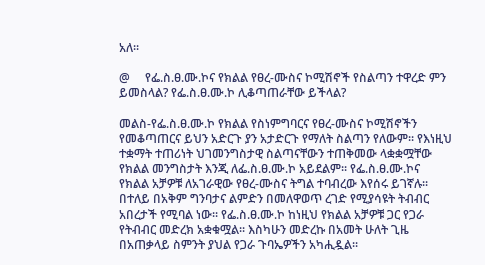አለ፡፡

@     የፌ.ስ.ፀ.ሙ.ኮና የክልል የፀረ-ሙስና ኮሚሽኖች የስልጣን ተዋረድ ምን ይመስላል? የፌ.ስ.ፀ.ሙ.ኮ ሊቆጣጠራቸው ይችላል?

መልስ-የፌ.ስ.ፀ.ሙ.ኮ የክልል የስነምግባርና የፀረ-ሙስና ኮሚሽኖችን የመቆጣጠርና ይህን አድርጉ ያን አታድርጉ የማለት ስልጣን የለውም፡፡ የእነዚህ ተቋማት ተጠሪነት ህገመንግስታዊ ስልጣናቸውን ተጠቅመው ላቋቋሟቸው የክልል መንግስታት እንጂ ለፌ.ስ.ፀ.ሙ.ኮ አይደልም፡፡ የፌ.ስ.ፀ.ሙ.ኮና የክልል አቻዎቹ ለአገራዊው የፀረ-ሙስና ትግል ተባብረው እየሰሩ ይገኛሉ፡፡ በተለይ በአቅም ግንባታና ልምድን በመለዋወጥ ረገድ የሚያሳዩት ትብብር አበረታች የሚባል ነው፡፡ የፌ.ስ.ፀ.ሙ.ኮ ከነዚህ የክልል አቻዎቹ ጋር የጋራ የትብብር መድረክ አቋቁሟል፡፡ እስካሁን መድረኩ በአመት ሁለት ጊዜ በአጠቃላይ ስምንት ያህል የጋራ ጉባኤዎችን አካሒዷል፡፡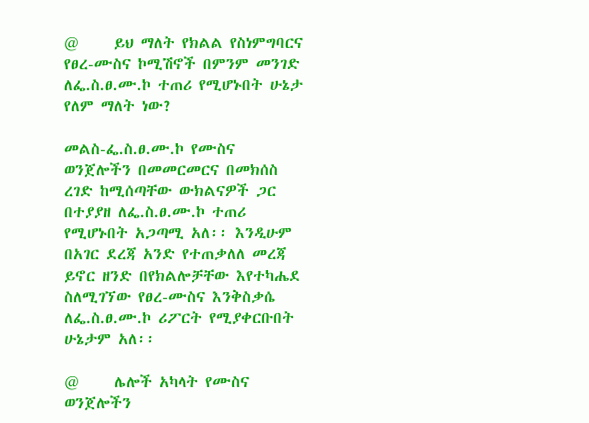@     ይህ ማለት የክልል የስነምግባርና የፀረ-ሙስና ኮሚሽኖች በምንም መንገድ ለፌ.ስ.ፀ.ሙ.ኮ ተጠሪ የሚሆኑበት ሁኔታ የለም ማለት ነው?

መልስ-ፌ.ስ.ፀ.ሙ.ኮ የሙስና ወንጀሎችን በመመርመርና በመክሰስ ረገድ ከሚሰጣቸው ውክልናዎች ጋር በተያያዘ ለፌ.ስ.ፀ.ሙ.ኮ ተጠሪ የሚሆኑበት አጋጣሚ አለ፡፡ እንዲሁም በአገር ደረጃ አንድ የተጠቃለለ መረጃ ይኖር ዘንድ በየክልሎቻቸው እየተካሔደ ስለሚገኘው የፀረ-ሙስና እንቅስቃሴ ለፌ.ስ.ፀ.ሙ.ኮ ሪፖርት የሚያቀርቡበት ሁኔታም አለ፡፡

@     ሌሎች አካላት የሙስና ወንጀሎችን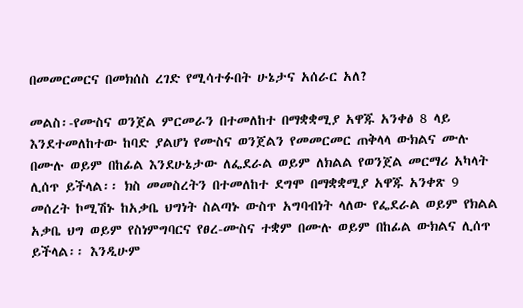በመመርመርና በመክሰስ ረገድ የሚሳተፉበት ሁኔታና አሰራር አለ?

መልስ፡-የሙስና ወንጀል ምርመራን በተመለከተ በማቋቋሚያ አዋጁ አንቀፅ 8 ላይ እንደተመለከተው ከባድ ያልሆነ የሙስና ወንጀልን የመመርመር ጠቅላላ ውክልና ሙሉ በሙሉ ወይም በከፊል እንደሁኔታው ለፌደራል ወይም ለክልል የወንጀል መርማሪ አካላት ሊሰጥ ይችላል፡፡ ክስ መመስረትን በተመለከተ ደግሞ በማቋቋሚያ አዋጁ አንቀጽ 9 መሰረት ኮሚሽኑ ከአቃቤ ህግነት ስልጣኑ ውስጥ አግባብነት ላለው የፌደራል ወይም የክልል አቃቤ ህግ ወይም የስነምግባርና የፀረ-ሙስና ተቋም በሙሉ ወይም በከፊል ውክልና ሊሰጥ ይችላል፡፡ እንዲሁም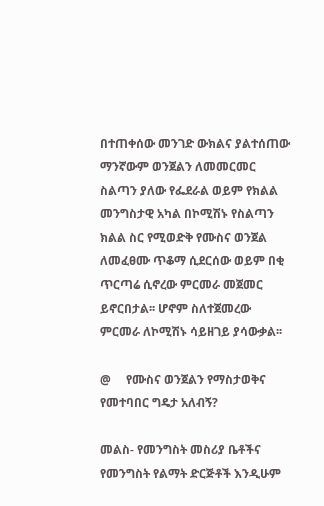በተጠቀሰው መንገድ ውክልና ያልተሰጠው ማንኛውም ወንጀልን ለመመርመር ስልጣን ያለው የፌደራል ወይም የክልል መንግስታዊ አካል በኮሚሽኑ የስልጣን ክልል ስር የሚወድቅ የሙስና ወንጀል ለመፈፀሙ ጥቆማ ሲደርሰው ወይም በቂ ጥርጣሬ ሲኖረው ምርመራ መጀመር ይኖርበታል፡፡ ሆኖም ስለተጀመረው ምርመራ ለኮሚሽኑ ሳይዘገይ ያሳውቃል፡፡

@     የሙስና ወንጀልን የማስታወቅና የመተባበር ግዴታ አለብኝ?

መልስ- የመንግስት መስሪያ ቤቶችና የመንግስት የልማት ድርጅቶች እንዲሁም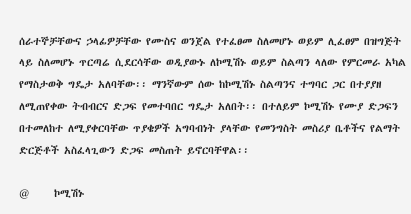ሰራተኞቻቸውና ኃላፊዎቻቸው የሙስና ወንጀል የተፈፀመ ስለመሆኑ ወይም ሊፈፀም በዝግጅት ላይ ስለመሆኑ ጥርጣሬ ሲደርሳቸው ወዲያውኑ ለኮሚሽኑ ወይም ስልጣን ላለው የምርመራ አካል የማስታወቅ ግዴታ አለባቸው፡፡ ማንኛውም ሰው ከኮሚሽኑ ስልጣንና ተግባር ጋር በተያያዘ ለሚጠየቀው ትብብርና ድጋፍ የመተባበር ግዴታ አለበት፡፡ በተለይም ኮሚሽኑ የሙያ ድጋፍን በተመለከተ ለሚያቀርባቸው ጥያቄዎች አግባብነት ያላቸው የመንግስት መስሪያ ቤቶችና የልማት ድርጅቶች አስፈላጊውን ድጋፍ መስጠት ይኖርባቸዋል፡፡

@     ኮሚሽኑ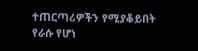ተጠርጣሪዎችን የሚያቆይበት የራሱ የሆነ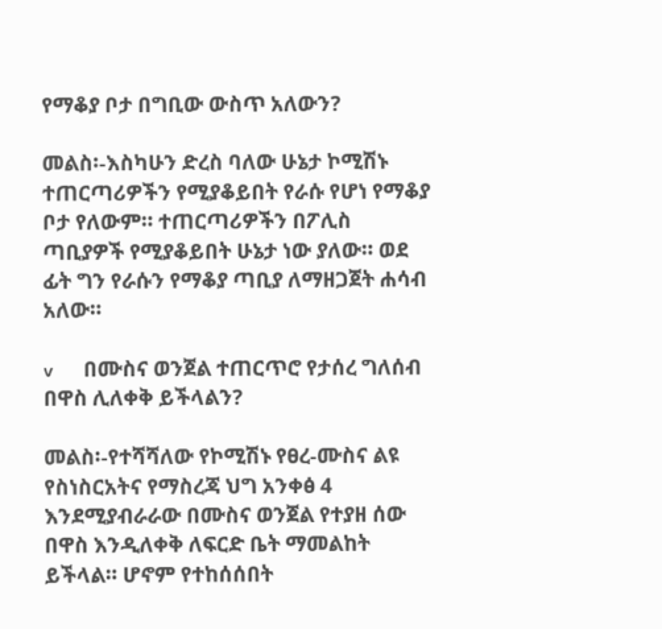የማቆያ ቦታ በግቢው ውስጥ አለውን?

መልስ፡-እስካሁን ድረስ ባለው ሁኔታ ኮሚሽኑ ተጠርጣሪዎችን የሚያቆይበት የራሱ የሆነ የማቆያ ቦታ የለውም፡፡ ተጠርጣሪዎችን በፖሊስ ጣቢያዎች የሚያቆይበት ሁኔታ ነው ያለው፡፡ ወደ ፊት ግን የራሱን የማቆያ ጣቢያ ለማዘጋጀት ሐሳብ አለው፡፡

v      በሙስና ወንጀል ተጠርጥሮ የታሰረ ግለሰብ በዋስ ሊለቀቅ ይችላልን?

መልስ፡-የተሻሻለው የኮሚሽኑ የፀረ-ሙስና ልዩ የስነስርአትና የማስረጃ ህግ አንቀፅ 4 እንደሚያብራራው በሙስና ወንጀል የተያዘ ሰው በዋስ እንዲለቀቅ ለፍርድ ቤት ማመልከት ይችላል፡፡ ሆኖም የተከሰሰበት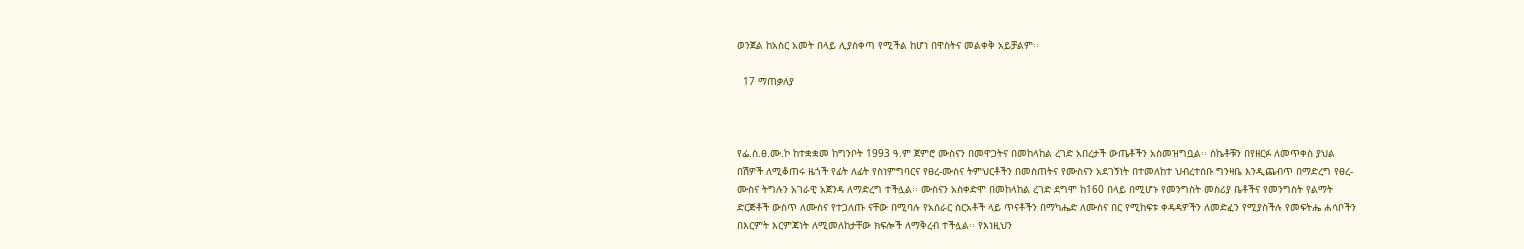ወንጀል ከአስር አመት በላይ ሊያስቀጣ የሚችል ከሆነ በዋስትና መልቀቅ አይቻልም፡፡

  17 ማጠቃለያ



የፌ.ስ.ፀ.ሙ.ኮ ከተቋቋመ ከግንቦት 1993 ዓ.ም ጀምሮ ሙስናን በመዋጋትና በመከላከል ረገድ አበረታች ውጤቶችን አስመዝግቧል፡፡ ስኬቶቹን በየዘርፉ ለመጥቀስ ያህል በሽዎች ለሚቆጠሩ ዜጎች የፊት ለፊት የስነምግባርና የፀረ-ሙስና ትምህርቶችን በመስጠትና የሙስናን አደገኝነት በተመለከተ ህብረተሰቡ ግንዛቤ እንዲጨብጥ በማድረግ የፀረ-ሙስና ትግሉን አገራዊ አጀንዳ ለማድረግ ተችሏል፡፡ ሙስናን አስቀድሞ በመከላከል ረገድ ደግሞ ከ160 በላይ በሚሆኑ የመንግስት መስሪያ ቤቶችና የመንግስት የልማት ድርጅቶች ውስጥ ለሙስና የተጋለጡ ናቸው በሚባሉ የአሰራር ስርአቶች ላይ ጥናቶችን በማካሔድ ለሙስና በር የሚከፍቱ ቀዳዳዎችን ለመድፈን የሚያስችሉ የመፍትሔ ሐሳቦችን በእርምት እርምጃነት ለሚመለከታቸው ክፍሎች ለማቅረብ ተችሏል፡፡ የእነዚህን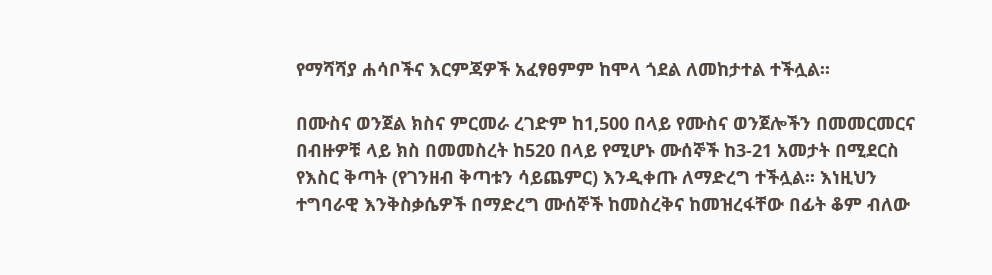የማሻሻያ ሐሳቦችና እርምጃዎች አፈፃፀምም ከሞላ ጎደል ለመከታተል ተችሏል፡፡

በሙስና ወንጀል ክስና ምርመራ ረገድም ከ1,500 በላይ የሙስና ወንጀሎችን በመመርመርና በብዙዎቹ ላይ ክስ በመመስረት ከ520 በላይ የሚሆኑ ሙሰኞች ከ3-21 አመታት በሚደርስ የእስር ቅጣት (የገንዘብ ቅጣቱን ሳይጨምር) እንዲቀጡ ለማድረግ ተችሏል፡፡ እነዚህን ተግባራዊ እንቅስቃሴዎች በማድረግ ሙሰኞች ከመስረቅና ከመዝረፋቸው በፊት ቆም ብለው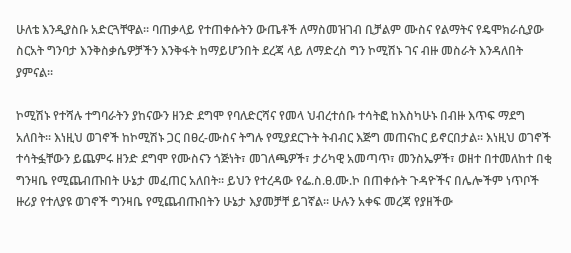ሁለቴ እንዲያስቡ አድርጓቸዋል፡፡ ባጠቃላይ የተጠቀሱትን ውጤቶች ለማስመዝገብ ቢቻልም ሙስና የልማትና የዴሞክራሲያው ስርአት ግንባታ እንቅስቃሴዎቻችን እንቅፋት ከማይሆንበት ደረጃ ላይ ለማድረስ ግን ኮሚሽኑ ገና ብዙ መስራት እንዳለበት ያምናል፡፡

ኮሚሽኑ የተሻሉ ተግባራትን ያከናውን ዘንድ ደግሞ የባለድርሻና የመላ ህብረተሰቡ ተሳትፎ ከእስካሁኑ በብዙ እጥፍ ማደግ አለበት፡፡ እነዚህ ወገኖች ከኮሚሽኑ ጋር በፀረ-ሙስና ትግሉ የሚያደርጉት ትብብር እጅግ መጠናከር ይኖርበታል፡፡ እነዚህ ወገኖች ተሳትፏቸውን ይጨምሩ ዘንድ ደግሞ የሙስናን ጎጅነት፣ መገለጫዎች፣ ታሪካዊ አመጣጥ፣ መንስኤዎች፣ ወዘተ በተመለከተ በቂ ግንዛቤ የሚጨብጡበት ሁኔታ መፈጠር አለበት፡፡ ይህን የተረዳው የፌ.ስ.ፀ.ሙ.ኮ በጠቀሱት ጉዳዮችና በሌሎችም ነጥቦች ዙሪያ የተለያዩ ወገኖች ግንዛቤ የሚጨብጡበትን ሁኔታ እያመቻቸ ይገኛል፡፡ ሁሉን አቀፍ መረጃ የያዘችው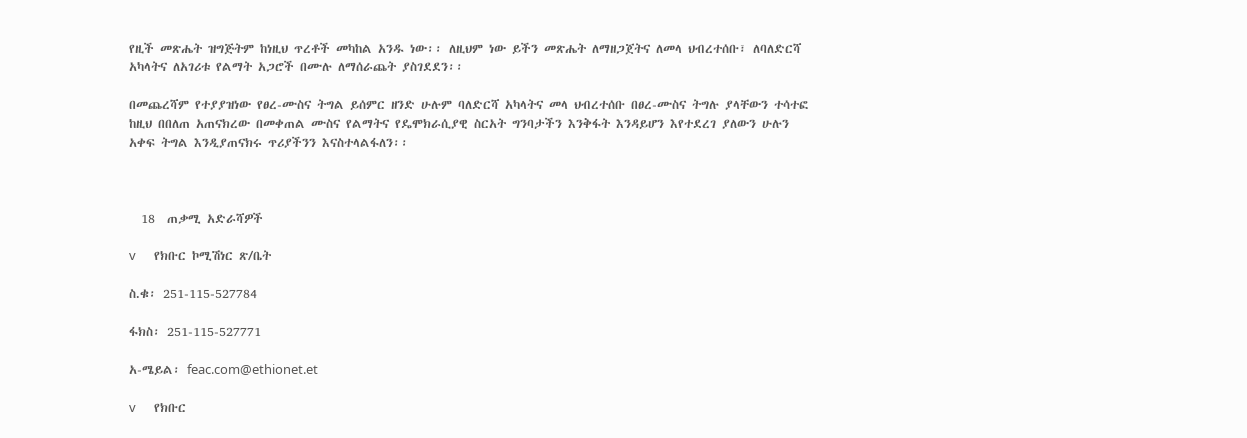የዚች መጽሔት ዝግጅትም ከነዚህ ጥረቶች መካከል አንዱ ነው፡፡ ለዚህም ነው ይችን መጽሔት ለማዘጋጀትና ለመላ ህብረተሰቡ፣ ለባለድርሻ አካላትና ለአገሪቱ የልማት አጋሮች በሙሉ ለማሰራጨት ያስገደደን፡፡

በመጨረሻም የተያያዝነው የፀረ-ሙስና ትግል ይሰምር ዘንድ ሁሉም ባለድርሻ አካላትና መላ ህብረተሰቡ በፀረ-ሙስና ትግሉ ያላቸውን ተሳተፎ ከዚህ በበለጠ አጠናክረው በመቀጠል ሙስና የልማትና የዴሞክራሲያዊ ስርአት ግንባታችን እንቅፋት እንዳይሆን እየተደረገ ያለውን ሁሉን አቀፍ ትግል እንዲያጠናክሩ ጥሪያችንን እናስተላልፋለን፡፡



  18  ጠቃሚ አድራሻዎች

v      የክቡር ኮሚሽነር ጽ/ቤት

ስ.ቁ፡ 251-115-527784

ፋክስ፡ 251-115-527771

አ-ሜይል፡ feac.com@ethionet.et

v      የክቡር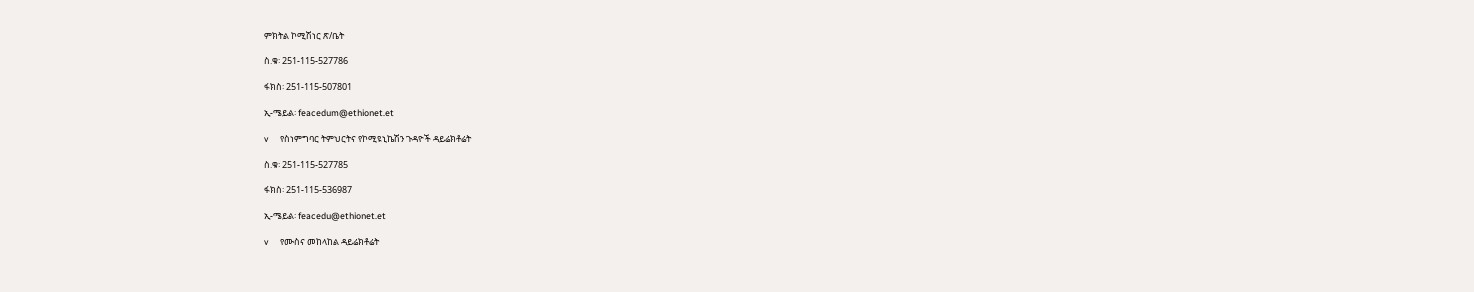ምክትል ኮሚሽነር ጽ/ቤት

ስ.ቁ፡ 251-115-527786

ፋክስ፡ 251-115-507801

ኢ-ሜይል፡ feacedum@ethionet.et

v      የስነምግባር ትምህርትና የኮሚዩኒኬሽን ጉዳዮች ዳይሬክቶሬት

ስ.ቁ፡ 251-115-527785

ፋክስ፡ 251-115-536987

ኢ-ሜይል፡ feacedu@ethionet.et

v      የሙስና መከላከል ዳይሬክቶሬት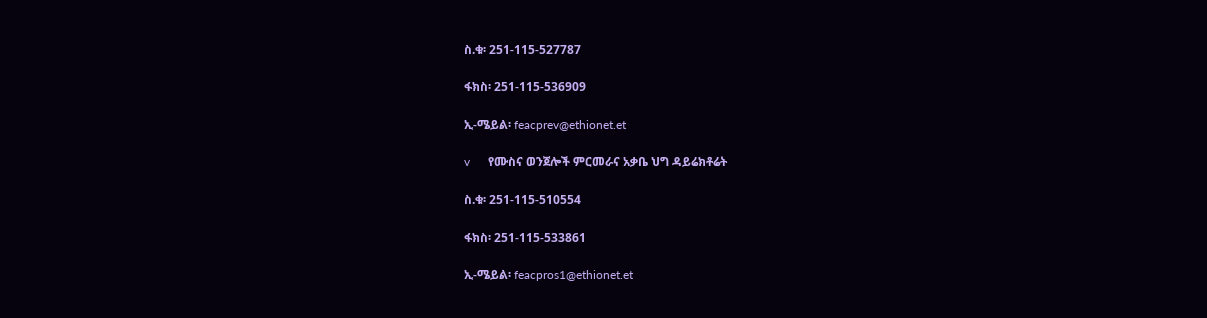ስ.ቁ፡ 251-115-527787

ፋክስ፡ 251-115-536909

ኢ-ሜይል፡ feacprev@ethionet.et

v      የሙስና ወንጀሎች ምርመራና አቃቤ ህግ ዳይሬክቶሬት

ስ.ቁ፡ 251-115-510554

ፋክስ፡ 251-115-533861

ኢ-ሜይል፡ feacpros1@ethionet.et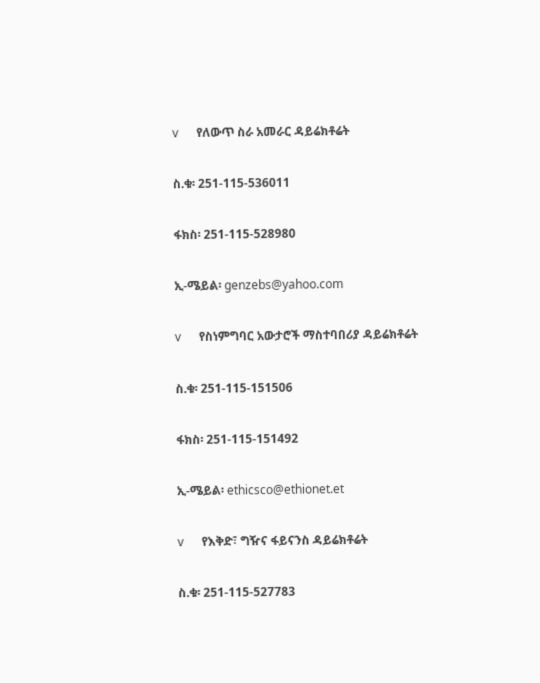v      የለውጥ ስራ አመራር ዳይሬክቶሬት

ስ.ቁ፡ 251-115-536011

ፋክስ፡ 251-115-528980

ኢ-ሜይል፡ genzebs@yahoo.com

v      የስነምግባር አውታሮች ማስተባበሪያ ዳይሬክቶሬት

ስ.ቁ፡ 251-115-151506

ፋክስ፡ 251-115-151492

ኢ-ሜይል፡ ethicsco@ethionet.et

v      የእቅድ፣ ግዥና ፋይናንስ ዳይሬክቶሬት

ስ.ቁ፡ 251-115-527783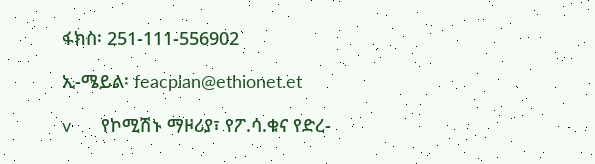ፋክስ፡ 251-111-556902

ኢ-ሜይል፡ feacplan@ethionet.et

v      የኮሚሽኑ ማዞሪያ፣ የፖ.ሳ.ቁና የድረ-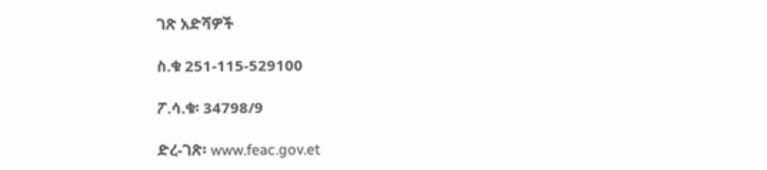ገጽ አድሻዎች

ስ.ቁ 251-115-529100

ፖ.ሳ.ቁ፡ 34798/9

ድረ-ገጽ፡ www.feac.gov.et